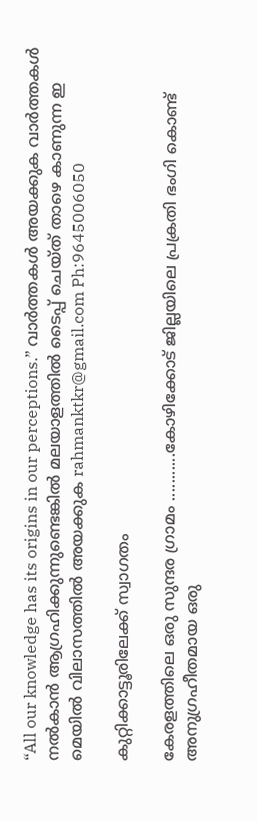“All our knowledge has its origins in our perceptions.” വാര്‍ത്തകള്‍ അയക്കുക വാര്‍ത്തകള്‍ നല്‍കാന്‍ ആഗ്രഹിക്കുന്നുണ്ടെങ്കില്‍ മലയാളത്തില്‍ ടൈപ്പ് ചെയ്ത് താഴെ കാണുന്ന ഇ മെയില്‍ വിലാസത്തില്‍ അയക്കുക rahmanktkr@gmail.com Ph:9645006050

കുറ്റിക്കാട്ടൂരിലേക്ക് സ്വാഗതം

കേരളത്തിലെ ഒരു സുന്ദര ഗ്രാമം ...........കോഴിക്കോട് ജില്ലയിലെ പ്രക്രതി ഭംഗി കൊണ്ട് അനുഗ്രഹീതമായ ഒരു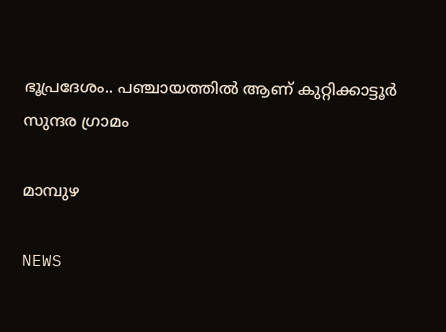ഭൂപ്രദേശം.. പഞ്ചായത്തില്‍ ആണ് കുറ്റിക്കാട്ടൂര്‍ സുന്ദര ഗ്രാമം

മാമ്പുഴ

NEWS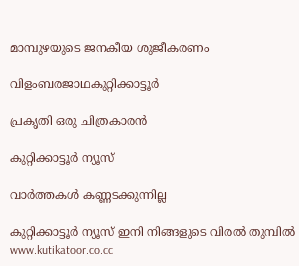മാമ്പുഴയുടെ ജനകീയ ശുജീകരണം

വിളംബരജാഥകുറ്റിക്കാട്ടൂര്‍

പ്രകൃതി ഒരു ചിത്രകാരന്‍

കുറ്റിക്കാട്ടൂര്‍ ന്യൂസ്‌

വാര്‍ത്തകള്‍ കണ്ണടക്കുന്നില്ല

കുറ്റിക്കാട്ടൂര്‍ ന്യൂസ്‌ ഇനി നിങ്ങളുടെ വിരല്‍ തുമ്പില്‍ www.kutikatoor.co.cc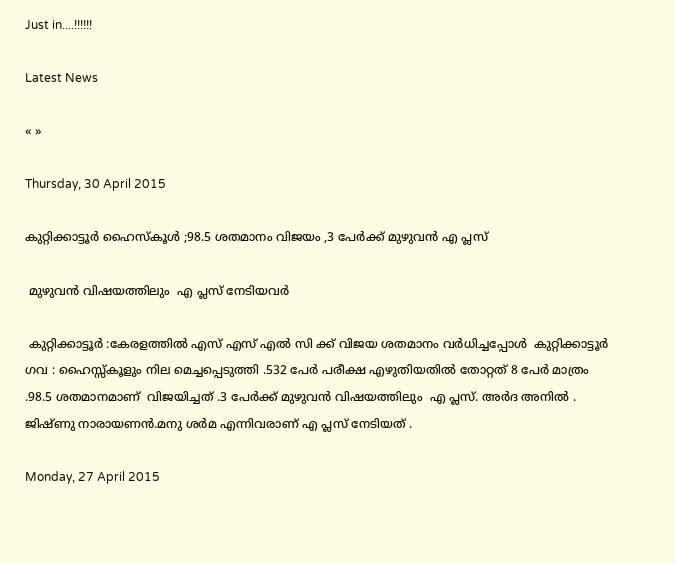Just in....!!!!!!

Latest News

« »

Thursday, 30 April 2015

കുറ്റിക്കാട്ടൂർ ഹൈസ്കൂൾ ;98.5 ശതമാനം വിജയം ,3 പേർക്ക് മുഴുവൻ എ പ്ലസ്

 മുഴുവൻ വിഷയത്തിലും  എ പ്ലസ് നേടിയവർ

 കുറ്റിക്കാട്ടൂർ :കേരളത്തിൽ എസ് എസ് എൽ സി ക്ക് വിജയ ശതമാനം വർധിച്ചപ്പോൾ  കുറ്റിക്കാട്ടൂർ ഗവ : ഹൈസ്സ്കൂളും നില മെച്ചപ്പെടുത്തി .532 പേർ പരീക്ഷ എഴുതിയതിൽ തോറ്റത് 8 പേർ മാത്രം .98.5 ശതമാനമാണ്  വിജയിച്ചത് .3 പേർക്ക് മുഴുവൻ വിഷയത്തിലും  എ പ്ലസ്. അർദ അനിൽ . ജിഷ്ണു നാരായണൻ.മനു ശർമ എന്നിവരാണ് എ പ്ലസ് നേടിയത് .

Monday, 27 April 2015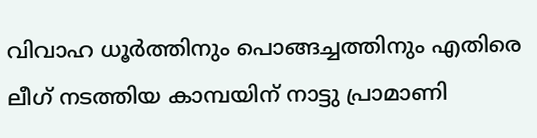വിവാഹ ധൂർത്തിനും പൊങ്ങച്ചത്തിനും എതിരെ ലീഗ് നടത്തിയ കാമ്പയിന് നാട്ടു പ്രാമാണി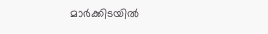മാർക്കിടയിൽ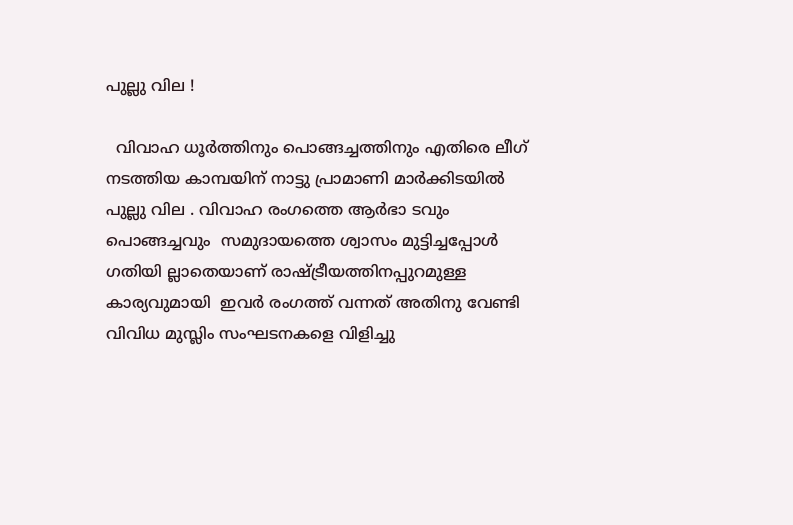പുല്ലു വില !

  വിവാഹ ധൂർത്തിനും പൊങ്ങച്ചത്തിനും എതിരെ ലീഗ് നടത്തിയ കാമ്പയിന് നാട്ടു പ്രാമാണി മാർക്കിടയിൽ പുല്ലു വില . വിവാഹ രംഗത്തെ ആർഭാ ടവും പൊങ്ങച്ചവും  സമുദായത്തെ ശ്വാസം മുട്ടിച്ചപ്പോൾ  ഗതിയി ല്ലാതെയാണ് രാഷ്ട്രീയത്തിനപ്പുറമുള്ള കാര്യവുമായി  ഇവർ രംഗത്ത് വന്നത് അതിനു വേണ്ടി വിവിധ മുസ്ലിം സംഘടനകളെ വിളിച്ചു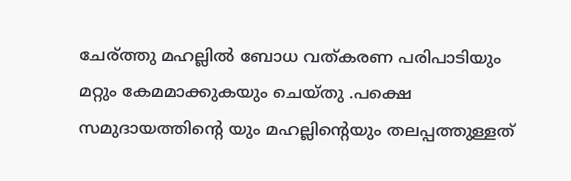ചേര്ത്തു മഹല്ലിൽ ബോധ വത്കരണ പരിപാടിയും മറ്റും കേമമാക്കുകയും ചെയ്തു .പക്ഷെ സമുദായത്തിന്റെ യും മഹല്ലിന്റെയും തലപ്പത്തുള്ളത്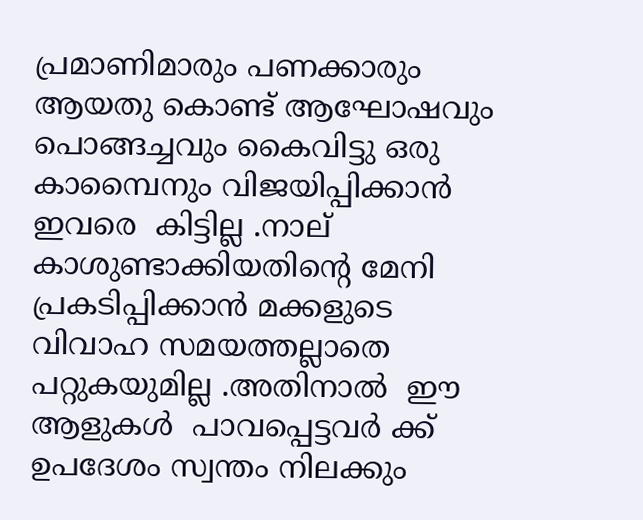പ്രമാണിമാരും പണക്കാരും ആയതു കൊണ്ട് ആഘോഷവും പൊങ്ങച്ചവും കൈവിട്ടു ഒരു കാമ്പൈനും വിജയിപ്പിക്കാൻ ഇവരെ  കിട്ടില്ല .നാല് കാശുണ്ടാക്കിയതിന്റെ മേനി   പ്രകടിപ്പിക്കാൻ മക്കളുടെ വിവാഹ സമയത്തല്ലാതെ പറ്റുകയുമില്ല .അതിനാൽ  ഈ ആളുകൾ  പാവപ്പെട്ടവർ ക്ക്  ഉപദേശം സ്വന്തം നിലക്കും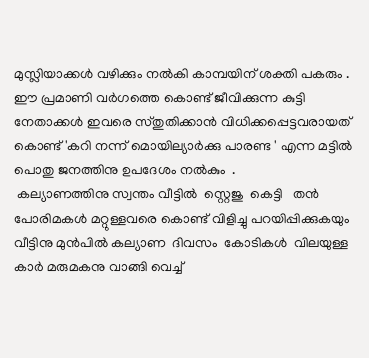മുസ്ലിയാക്കൾ വഴിക്കും നൽകി കാമ്പയിന് ശക്തി പകരും . ഈ പ്രമാണി വർഗത്തെ കൊണ്ട് ജീവിക്കുന്ന കുട്ടി നേതാക്കൾ ഇവരെ സ്തുതിക്കാൻ വിധിക്കപ്പെട്ടവരായത് കൊണ്ട് 'കറി നന്ന് മൊയില്യാർക്കു പാരണ്ട ' എന്ന മട്ടിൽ  പൊതു ജനത്തിനു ഉപദേശം നൽകും  .
 കല്യാണത്തിനു സ്വന്തം വീട്ടിൽ  സ്റ്റെജു  കെട്ടി   തൻ പോരിമകൾ മറ്റുള്ളവരെ കൊണ്ട് വിളിച്ചു പറയിപ്പിക്കുകയും  വീട്ടിനു മുൻപിൽ കല്യാണ  ദിവസം  കോടികൾ  വിലയുള്ള കാർ മരുമകനു വാങ്ങി വെച്ച്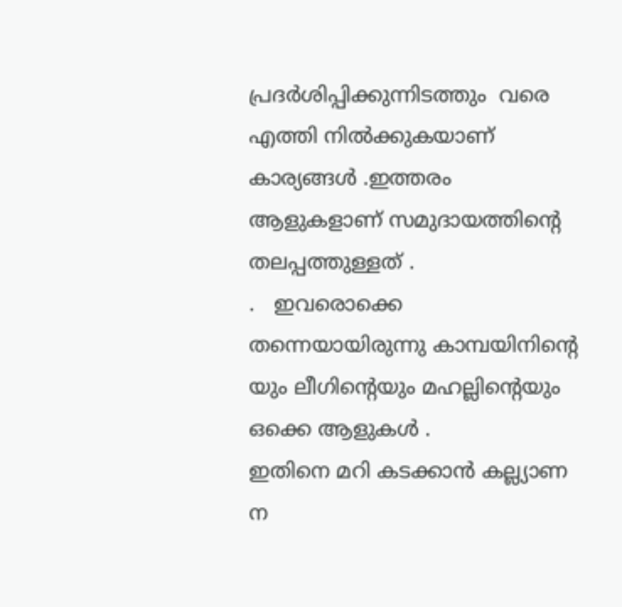പ്രദർശിപ്പിക്കുന്നിടത്തും  വരെ എത്തി നിൽക്കുകയാണ് കാര്യങ്ങൾ .ഇത്തരം  ആളുകളാണ് സമുദായത്തിന്റെ തലപ്പത്തുള്ളത് .
.   ഇവരൊക്കെ  തന്നെയായിരുന്നു കാമ്പയിനിന്റെ യും ലീഗിന്റെയും മഹല്ലിന്റെയും ഒക്കെ ആളുകൾ .
ഇതിനെ മറി കടക്കാൻ കല്ല്യാണ ന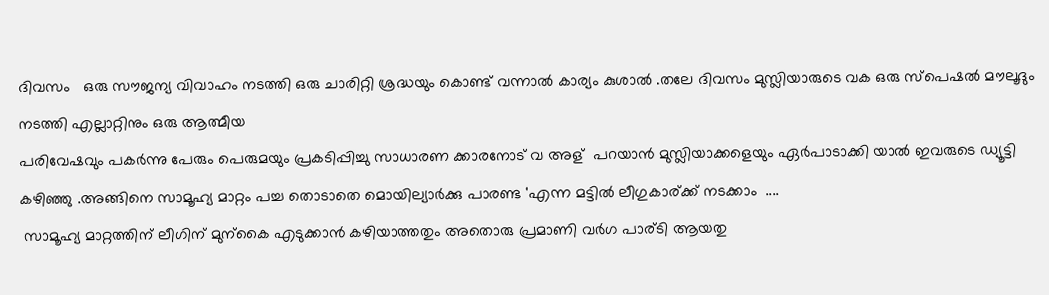ദിവസം   ഒരു സൗജന്യ വിവാഹം നടത്തി ഒരു ചാരിറ്റി ശ്രദ്ധയും കൊണ്ട് വന്നാൽ കാര്യം കുശാൽ .തലേ ദിവസം മുസ്ലിയാരുടെ വക ഒരു സ്പെഷൽ മൗലൂദും  നടത്തി എല്ലാറ്റിനും ഒരു ആത്മീയ
പരിവേഷവും പകർന്നു പേരും പെരുമയും പ്രകടിപ്പിച്ചു സാധാരണ ക്കാരനോട് വ അള്  പറയാൻ മുസ്ലിയാക്കളെയും ഏർപാടാക്കി യാൽ ഇവരുടെ ഡ്യൂട്ടി കഴിഞ്ഞു .അങ്ങിനെ സാമൂഹ്യ മാറ്റം പച്ച തൊടാതെ മൊയില്യാർക്കു പാരണ്ട 'എന്ന മട്ടിൽ ലീഗുകാര്ക്ക് നടക്കാം  ....
 സാമൂഹ്യ മാറ്റത്തിന് ലീഗിന് മുന്കൈ എടുക്കാൻ കഴിയാത്തതും അതൊരു പ്രമാണി വർഗ പാര്ടി ആയതു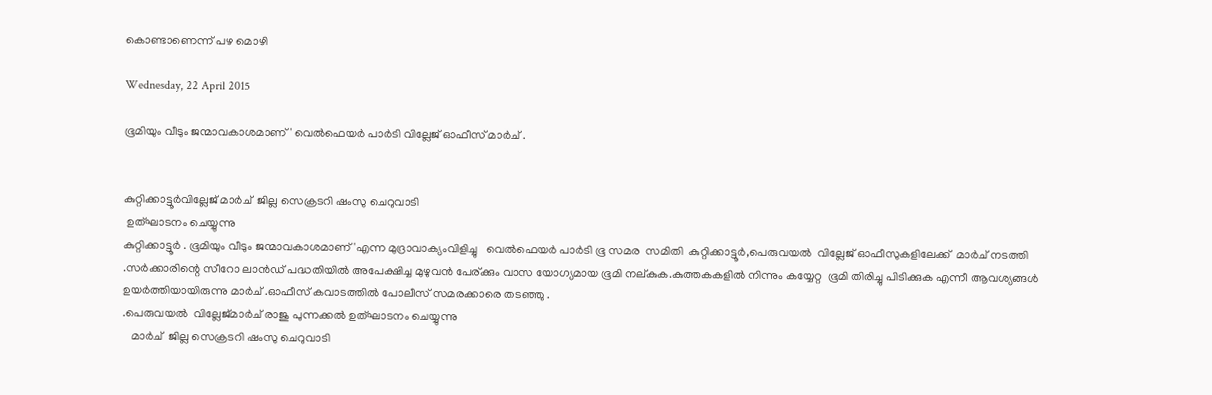കൊണ്ടാണെന്ന് പഴ മൊഴി

Wednesday, 22 April 2015

ഭൂമിയും വീടും ജന്മാവകാശമാണ് ' വെൽഫെയർ പാർടി വില്ലേജ് ഓഫീസ് മാർച് .


കുറ്റിക്കാട്ടൂർവില്ലേജ് മാർച്  ജില്ല സെക്രടറി ഷംസു ചെറുവാടി
 ഉത്ഘാടനം ചെയ്യുന്നു
കുറ്റിക്കാട്ടൂർ . ഭൂമിയും വീടും ജന്മാവകാശമാണ് 'എന്ന മുദ്രാവാക്യംവിളിച്ചു   വെൽഫെയർ പാർടി ഭൂ സമര  സമിതി  കുറ്റിക്കാട്ടൂർ,പെരുവയൽ  വില്ലേജ് ഓഫീസുകളിലേക്ക്  മാർച് നടത്തി .സർക്കാരിന്റെ സീറോ ലാൻഡ്‌ പദ്ധതിയിൽ അപേക്ഷിച്ച മുഴുവൻ പേര്ക്കും വാസ യോഗ്യമായ ഭൂമി നല്കുക.കുത്തകകളിൽ നിന്നും കയ്യേറ്റ  ഭൂമി തിരിച്ചു പിടിക്കുക എന്നീ ആവശ്യങ്ങൾ ഉയർത്തിയായിരുന്നു മാർച് .ഓഫീസ് കവാടത്തിൽ പോലീസ് സമരക്കാരെ തടഞ്ഞു .
.പെരുവയൽ  വില്ലേജ്മാർച് രാജു പുന്നക്കൽ ഉത്ഘാടനം ചെയ്യുന്നു
   മാർച്  ജില്ല സെക്രടറി ഷംസു ചെറുവാടി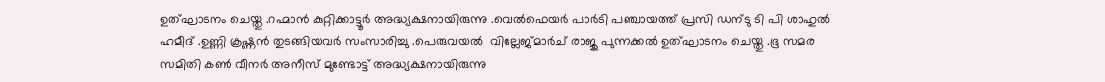ഉത്ഘാടനം ചെയ്തു .റഹ്മാൻ കുറ്റിക്കാട്ടൂർ അദ്ധ്യക്ഷനായിരുന്നു .വെൽഫെയർ പാർടി പഞ്ചായത്ത് പ്രസി ഡന്ടു ടി പി ശാഹുൽ ഹമീദ്‌ .ഉണ്ണി ക്രഷ്ണൻ തുടങ്ങിയവർ സംസാരിച്ചു .പെരുവയൽ  വില്ലേജ്മാർച് രാജു പുന്നക്കൽ ഉത്ഘാടനം ചെയ്തു .ഭൂ സമര സമിതി കണ്‍ വീനർ അനീസ്‌ മുണ്ടോട്ട് അദ്ധ്യക്ഷനായിരുന്നു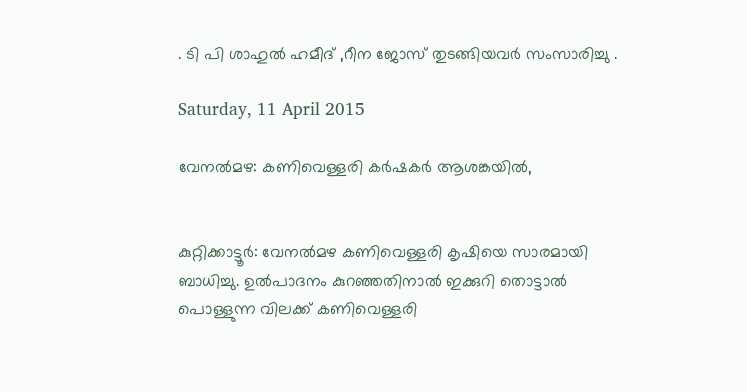. ടി പി ശാഹുൽ ഹമീദ്‌ ,റീന ജോസ് തുടങ്ങിയവർ സംസാരിച്ചു .

Saturday, 11 April 2015

വേനല്‍മഴ: കണിവെള്ളരി കര്‍ഷകര്‍ ആശങ്കയില്‍,


കുറ്റിക്കാട്ടൂര്‍: വേനല്‍മഴ കണിവെള്ളരി കൃഷിയെ സാരമായി ബാധിച്ചു. ഉല്‍പാദനം കുറഞ്ഞതിനാല്‍ ഇക്കുറി തൊട്ടാല്‍ പൊള്ളുന്ന വിലക്ക് കണിവെള്ളരി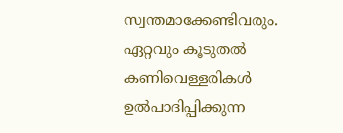സ്വന്തമാക്കേണ്ടിവരും. ഏറ്റവും കൂടുതല്‍ കണിവെള്ളരികള്‍ ഉല്‍പാദിപ്പിക്കുന്ന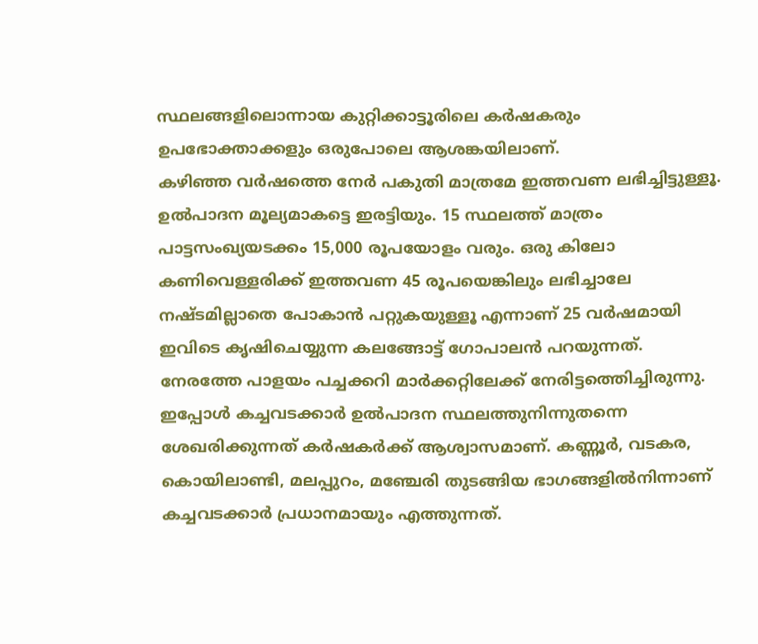സ്ഥലങ്ങളിലൊന്നായ കുറ്റിക്കാട്ടൂരിലെ കര്‍ഷകരും ഉപഭോക്താക്കളും ഒരുപോലെ ആശങ്കയിലാണ്.
കഴിഞ്ഞ വര്‍ഷത്തെ നേര്‍ പകുതി മാത്രമേ ഇത്തവണ ലഭിച്ചിട്ടുള്ളൂ. ഉല്‍പാദന മൂല്യമാകട്ടെ ഇരട്ടിയും. 15 സ്ഥലത്ത് മാത്രം പാട്ടസംഖ്യയടക്കം 15,000 രൂപയോളം വരും. ഒരു കിലോ കണിവെള്ളരിക്ക് ഇത്തവണ 45 രൂപയെങ്കിലും ലഭിച്ചാലേ നഷ്ടമില്ലാതെ പോകാന്‍ പറ്റുകയുള്ളൂ എന്നാണ് 25 വര്‍ഷമായി ഇവിടെ കൃഷിചെയ്യുന്ന കലങ്ങോട്ട് ഗോപാലന്‍ പറയുന്നത്.
നേരത്തേ പാളയം പച്ചക്കറി മാര്‍ക്കറ്റിലേക്ക് നേരിട്ടത്തെിച്ചിരുന്നു. ഇപ്പോള്‍ കച്ചവടക്കാര്‍ ഉല്‍പാദന സ്ഥലത്തുനിന്നുതന്നെ ശേഖരിക്കുന്നത് കര്‍ഷകര്‍ക്ക് ആശ്വാസമാണ്. കണ്ണൂര്‍, വടകര, കൊയിലാണ്ടി, മലപ്പുറം, മഞ്ചേരി തുടങ്ങിയ ഭാഗങ്ങളില്‍നിന്നാണ് കച്ചവടക്കാര്‍ പ്രധാനമായും എത്തുന്നത്.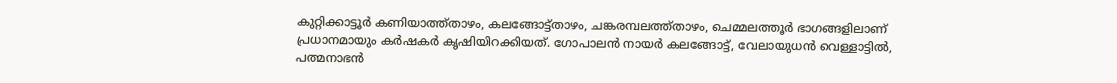കുറ്റിക്കാട്ടൂര്‍ കണിയാത്ത്താഴം, കലങ്ങോട്ട്താഴം, ചങ്കരമ്പലത്ത്താഴം, ചെമ്മലത്തൂര്‍ ഭാഗങ്ങളിലാണ് പ്രധാനമായും കര്‍ഷകര്‍ കൃഷിയിറക്കിയത്. ഗോപാലന്‍ നായര്‍ കലങ്ങോട്ട്, വേലായുധന്‍ വെള്ളാട്ടില്‍, പത്മനാഭന്‍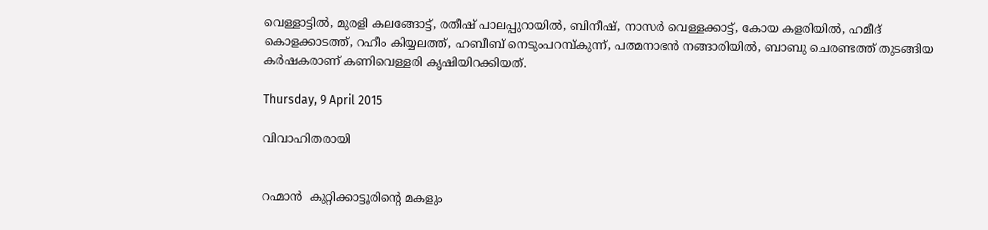വെള്ളാട്ടില്‍, മുരളി കലങ്ങോട്ട്, രതീഷ് പാലപ്പുറായില്‍, ബിനീഷ്, നാസര്‍ വെള്ളക്കാട്ട്, കോയ കളരിയില്‍, ഹമീദ് കൊളക്കാടത്ത്, റഹീം കിയ്യലത്ത്, ഹബീബ് നെടുംപറമ്പ്കുന്ന്, പത്മനാഭന്‍ നങ്ങാരിയില്‍, ബാബു ചെരണ്ടത്ത് തുടങ്ങിയ കര്‍ഷകരാണ് കണിവെള്ളരി കൃഷിയിറക്കിയത്.

Thursday, 9 April 2015

വിവാഹിതരായി


റഹ്മാൻ  കുറ്റിക്കാട്ടൂരിന്റെ മകളും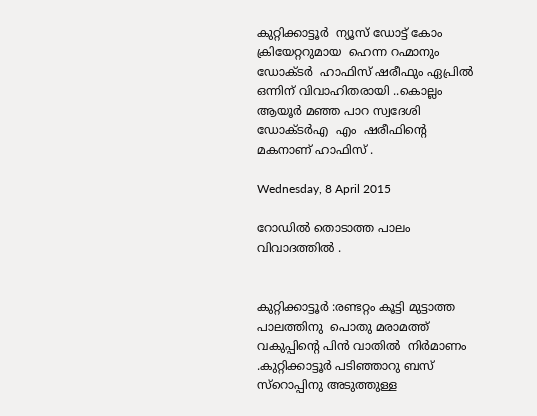കുറ്റിക്കാട്ടൂർ  ന്യൂസ്‌ ഡോട്ട് കോം ക്രിയേറ്ററുമായ  ഹെന്ന റഹ്മാനും ഡോക്ടർ  ഹാഫിസ് ഷരീഫും ഏപ്രിൽ ഒന്നിന് വിവാഹിതരായി ..കൊല്ലം ആയൂർ മഞ്ഞ പാറ സ്വദേശി ഡോക്ടർഎ  എം  ഷരീഫിന്റെ മകനാണ് ഹാഫിസ് .

Wednesday, 8 April 2015

റോഡിൽ തൊടാത്ത പാലം വിവാദത്തിൽ .


കുറ്റിക്കാട്ടൂർ :രണ്ടറ്റം കൂട്ടി മുട്ടാത്ത പാലത്തിനു  പൊതു മരാമത്ത് വകുപ്പിന്റെ പിൻ വാതിൽ  നിർമാണം .കുറ്റിക്കാട്ടൂർ പടിഞ്ഞാറു ബസ്‌ സ്റൊപ്പിനു അടുത്തുള്ള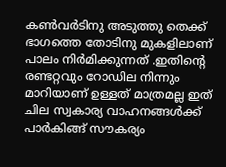കണ്‍വർടിനു അടുത്തു തെക്ക് ഭാഗത്തെ തോടിനു മുകളിലാണ് പാലം നിർമിക്കുന്നത് .ഇതിന്റെ രണ്ടറ്റവും റോഡില നിന്നും മാറിയാണ് ഉള്ളത് മാത്രമല്ല ഇത് ചില സ്വകാര്യ വാഹനങ്ങൾക്ക് പാർകിങ്ങ് സൗകര്യം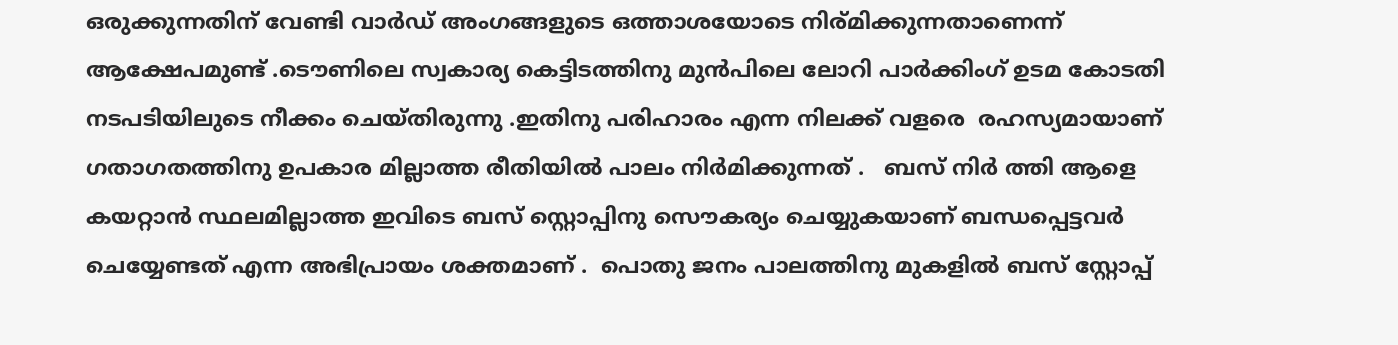ഒരുക്കുന്നതിന് വേണ്ടി വാർഡ്‌ അംഗങ്ങളുടെ ഒത്താശയോടെ നിര്മിക്കുന്നതാണെന്ന് ആക്ഷേപമുണ്ട് .ടൌണിലെ സ്വകാര്യ കെട്ടിടത്തിനു മുൻപിലെ ലോറി പാർക്കിംഗ് ഉടമ കോടതി നടപടിയിലുടെ നീക്കം ചെയ്തിരുന്നു .ഇതിനു പരിഹാരം എന്ന നിലക്ക് വളരെ  രഹസ്യമായാണ് ഗതാഗതത്തിനു ഉപകാര മില്ലാത്ത രീതിയിൽ പാലം നിർമിക്കുന്നത് .   ബസ്‌ നിർ ത്തി ആളെ കയറ്റാൻ സ്ഥലമില്ലാത്ത ഇവിടെ ബസ്‌ സ്റ്റൊപ്പിനു സൌകര്യം ചെയ്യുകയാണ് ബന്ധപ്പെട്ടവർ ചെയ്യേണ്ടത് എന്ന അഭിപ്രായം ശക്തമാണ് .  പൊതു ജനം പാലത്തിനു മുകളിൽ ബസ്‌ സ്റ്റോപ്പ്‌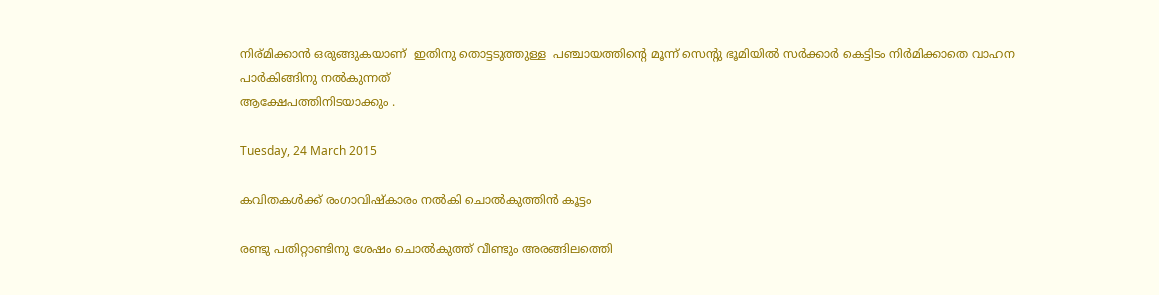നിര്മിക്കാൻ ഒരുങ്ങുകയാണ്  ഇതിനു തൊട്ടടുത്തുള്ള  പഞ്ചായത്തിന്റെ മൂന്ന് സെന്റു ഭൂമിയിൽ സർക്കാർ കെട്ടിടം നിർമിക്കാതെ വാഹന പാർകിങ്ങിനു നൽകുന്നത്
ആക്ഷേപത്തിനിടയാക്കും .

Tuesday, 24 March 2015

കവിതകള്‍ക്ക് രംഗാവിഷ്കാരം നല്‍കി ചൊല്‍കുത്തിന്‍ കൂട്ടം

രണ്ടു പതിറ്റാണ്ടിനു ശേഷം ചൊല്‍കുത്ത് വീണ്ടും അരങ്ങിലത്തെി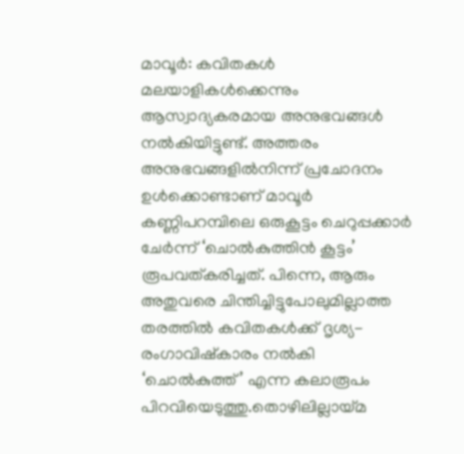മാവൂര്‍: കവിതകള്‍ മലയാളികള്‍ക്കെന്നും ആസ്വാദ്യകരമായ അനുഭവങ്ങള്‍ നല്‍കിയിട്ടുണ്ട്. അത്തരം അനുഭവങ്ങളില്‍നിന്ന് പ്രചോദനം ഉള്‍ക്കൊണ്ടാണ് മാവൂര്‍ കണ്ണിപറമ്പിലെ ഒരുകൂട്ടം ചെറുപ്പക്കാര്‍ ചേര്‍ന്ന് ‘ചൊല്‍കുത്തിന്‍ കൂട്ടം’ രൂപവത്കരിച്ചത്. പിന്നെ, ആരും അതുവരെ ചിന്തിച്ചിട്ടുപോലുമില്ലാത്ത തരത്തില്‍ കവിതകള്‍ക്ക് ദൃശ്യ-രംഗാവിഷ്കാരം നല്‍കി ‘ചൊല്‍കുത്ത്’ എന്ന കലാരൂപം പിറവിയെടുത്തു.തൊഴിലില്ലായ്മ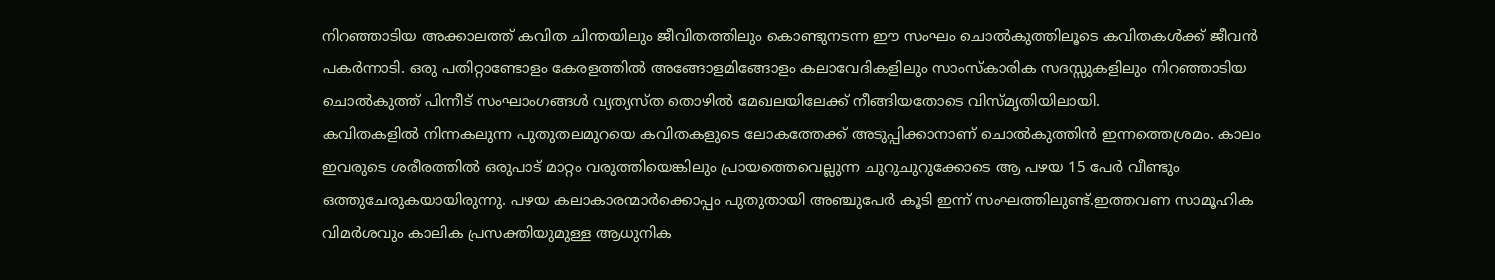നിറഞ്ഞാടിയ അക്കാലത്ത് കവിത ചിന്തയിലും ജീവിതത്തിലും കൊണ്ടുനടന്ന ഈ സംഘം ചൊല്‍കുത്തിലൂടെ കവിതകള്‍ക്ക് ജീവന്‍ പകര്‍ന്നാടി. ഒരു പതിറ്റാണ്ടോളം കേരളത്തില്‍ അങ്ങോളമിങ്ങോളം കലാവേദികളിലും സാംസ്കാരിക സദസ്സുകളിലും നിറഞ്ഞാടിയ ചൊല്‍കുത്ത് പിന്നീട് സംഘാംഗങ്ങള്‍ വ്യത്യസ്ത തൊഴില്‍ മേഖലയിലേക്ക് നീങ്ങിയതോടെ വിസ്മൃതിയിലായി.
കവിതകളില്‍ നിന്നകലുന്ന പുതുതലമുറയെ കവിതകളുടെ ലോകത്തേക്ക് അടുപ്പിക്കാനാണ് ചൊല്‍കുത്തിന്‍ ഇന്നത്തെശ്രമം. കാലം ഇവരുടെ ശരീരത്തില്‍ ഒരുപാട് മാറ്റം വരുത്തിയെങ്കിലും പ്രായത്തെവെല്ലുന്ന ചുറുചുറുക്കോടെ ആ പഴയ 15 പേര്‍ വീണ്ടും ഒത്തുചേരുകയായിരുന്നു. പഴയ കലാകാരന്മാര്‍ക്കൊപ്പം പുതുതായി അഞ്ചുപേര്‍ കൂടി ഇന്ന് സംഘത്തിലുണ്ട്.ഇത്തവണ സാമൂഹിക വിമര്‍ശവും കാലിക പ്രസക്തിയുമുള്ള ആധുനിക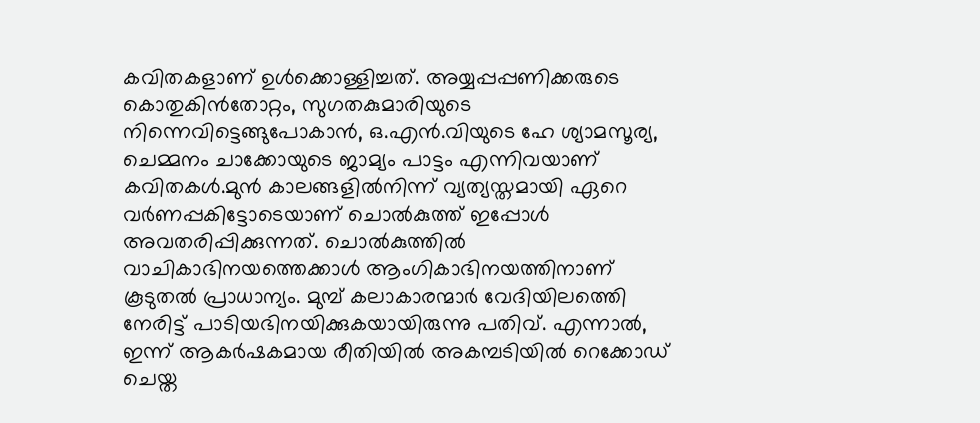കവിതകളാണ് ഉള്‍ക്കൊള്ളിച്ചത്. അയ്യപ്പപ്പണിക്കരുടെ കൊതുകിന്‍തോറ്റം, സുഗതകുമാരിയുടെ നിന്നെവിട്ടെങ്ങുപോകാന്‍, ഒ.എന്‍.വിയുടെ ഹേ ശ്യാമസൂര്യ, ചെമ്മനം ചാക്കോയുടെ ജാമ്യം പാട്ടം എന്നിവയാണ് കവിതകള്‍.മുന്‍ കാലങ്ങളില്‍നിന്ന് വ്യത്യസ്തമായി ഏറെ വര്‍ണപ്പകിട്ടോടെയാണ് ചൊല്‍കുത്ത് ഇപ്പോള്‍ അവതരിപ്പിക്കുന്നത്. ചൊല്‍കുത്തില്‍ വാചികാഭിനയത്തെക്കാള്‍ ആംഗികാഭിനയത്തിനാണ് കൂടുതല്‍ പ്രാധാന്യം. മുമ്പ് കലാകാരന്മാര്‍ വേദിയിലത്തെി നേരിട്ട് പാടിയഭിനയിക്കുകയായിരുന്നു പതിവ്. എന്നാല്‍, ഇന്ന് ആകര്‍ഷകമായ രീതിയില്‍ അകമ്പടിയില്‍ റെക്കോഡ് ചെയ്ത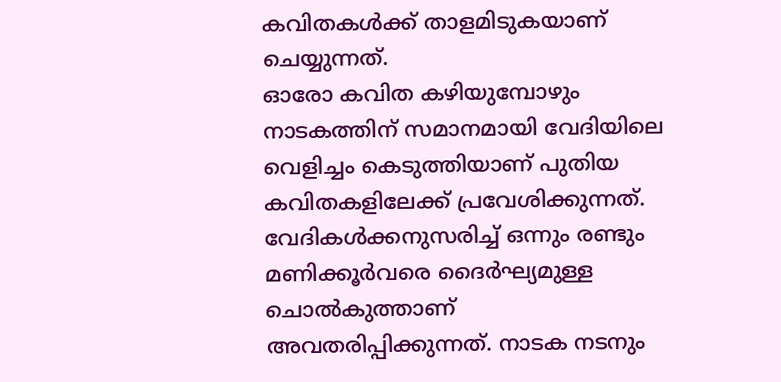കവിതകള്‍ക്ക് താളമിടുകയാണ് ചെയ്യുന്നത്.
ഓരോ കവിത കഴിയുമ്പോഴും നാടകത്തിന് സമാനമായി വേദിയിലെ വെളിച്ചം കെടുത്തിയാണ് പുതിയ കവിതകളിലേക്ക് പ്രവേശിക്കുന്നത്. വേദികള്‍ക്കനുസരിച്ച് ഒന്നും രണ്ടും മണിക്കൂര്‍വരെ ദൈര്‍ഘ്യമുള്ള ചൊല്‍കുത്താണ് അവതരിപ്പിക്കുന്നത്. നാടക നടനും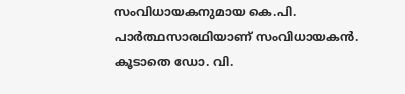സംവിധായകനുമായ കെ.പി. പാര്‍ത്ഥസാരഥിയാണ് സംവിധായകന്‍. കൂടാതെ ഡോ. വി.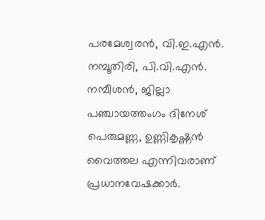പരമേശ്വരന്‍, വി.ഇ.എന്‍. നമ്പൂതിരി, പി.വി.എന്‍. നമ്പീശന്‍, ജില്ലാ പഞ്ചായത്തംഗം ദിനേശ് പെരുമണ്ണ, ഉണ്ണികൃഷ്ണന്‍ വൈത്തല എന്നിവരാണ് പ്രധാനവേഷക്കാര്‍.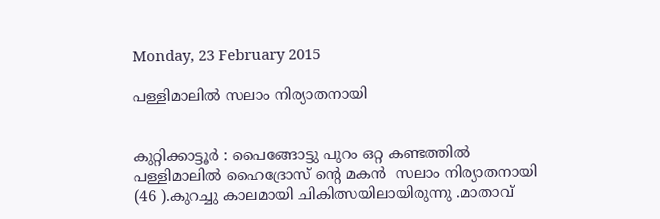Monday, 23 February 2015

പള്ളിമാലിൽ സലാം നിര്യാതനായി


കുറ്റിക്കാട്ടൂർ : പൈങ്ങോട്ടു പുറം ഒറ്റ കണ്ടത്തിൽ  പള്ളിമാലിൽ ഹൈദ്രോസ് ന്റെ മകൻ  സലാം നിര്യാതനായി (46 ).കുറച്ചു കാലമായി ചികിത്സയിലായിരുന്നു .മാതാവ്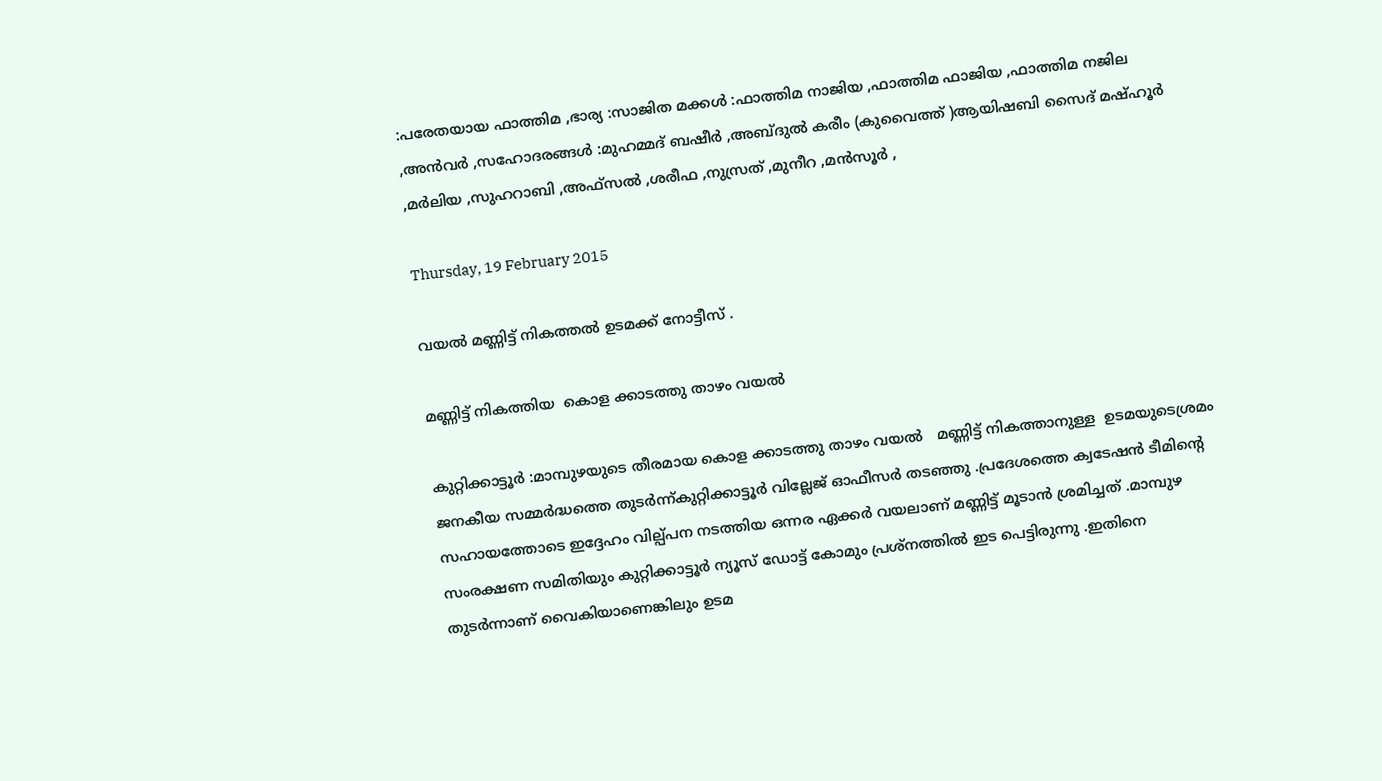:പരേതയായ ഫാത്തിമ ,ഭാര്യ :സാജിത മക്കൾ :ഫാത്തിമ നാജിയ ,ഫാത്തിമ ഫാജിയ ,ഫാത്തിമ നജില ,അൻവർ ,സഹോദരങ്ങൾ :മുഹമ്മദ്‌ ബഷീർ ,അബ്ദുൽ കരീം (കുവൈത്ത് )ആയിഷബി സൈദ്‌ മഷ്ഹൂർ ,മർലിയ ,സുഹറാബി ,അഫ്സൽ ,ശരീഫ ,നുസ്രത് ,മുനീറ ,മൻസൂർ ,

Thursday, 19 February 2015

വയൽ മണ്ണിട്ട്‌ നികത്തൽ ഉടമക്ക് നോട്ടീസ് .

മണ്ണിട്ട്‌ നികത്തിയ  കൊള ക്കാടത്തു താഴം വയൽ

കുറ്റിക്കാട്ടൂർ :മാമ്പുഴയുടെ തീരമായ കൊള ക്കാടത്തു താഴം വയൽ   മണ്ണിട്ട്‌ നികത്താനുള്ള  ഉടമയുടെശ്രമം ജനകീയ സമ്മർദ്ധത്തെ തുടർന്ന്കുറ്റിക്കാട്ടൂർ വില്ലേജ് ഓഫീസർ തടഞ്ഞു .പ്രദേശത്തെ ക്വടേഷൻ ടീമിന്റെ സഹായത്തോടെ ഇദ്ദേഹം വില്പ്പന നടത്തിയ ഒന്നര ഏക്കർ വയലാണ് മണ്ണിട്ട്‌ മൂടാൻ ശ്രമിച്ചത് .മാമ്പുഴ സംരക്ഷണ സമിതിയും കുറ്റിക്കാട്ടൂർ ന്യൂസ്‌ ഡോട്ട് കോമും പ്രശ്നത്തിൽ ഇട പെട്ടിരുന്നു .ഇതിനെ തുടർന്നാണ്‌ വൈകിയാണെങ്കിലും ഉടമ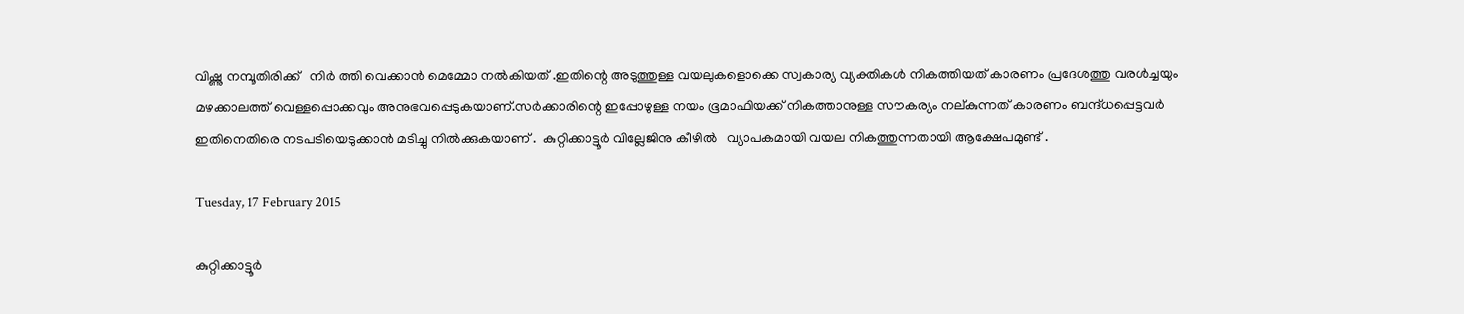വിഷ്ണു നമ്പൂതിരിക്ക്   നിർ ത്തി വെക്കാൻ മെമ്മോ നൽകിയത് .ഇതിന്റെ അടുത്തുള്ള വയലുകളൊക്കെ സ്വകാര്യ വ്യക്തികൾ നികത്തിയത് കാരണം പ്രദേശത്തു വരൾച്ചയും  മഴക്കാലത്ത് വെള്ളപ്പൊക്കവും അനുഭവപ്പെടുകയാണ്.സർക്കാരിന്റെ ഇപ്പോഴുള്ള നയം ഭൂമാഫിയക്ക്‌ നികത്താനുള്ള സൗകര്യം നല്കുന്നത് കാരണം ബന്ദ്ധപ്പെട്ടവർ ഇതിനെതിരെ നടപടിയെടുക്കാൻ മടിച്ചു നിൽക്കുകയാണ് .  കുറ്റിക്കാട്ടൂർ വില്ലേജിനു കീഴിൽ   വ്യാപകമായി വയല നികത്തുന്നതായി ആക്ഷേപമുണ്ട് .

Tuesday, 17 February 2015

കുറ്റിക്കാട്ടൂർ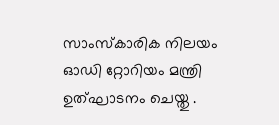സാംസ്കാരിക നിലയം ഓഡി റ്റോറിയം മന്ത്രി ഉത്ഘാടനം ചെയ്തു .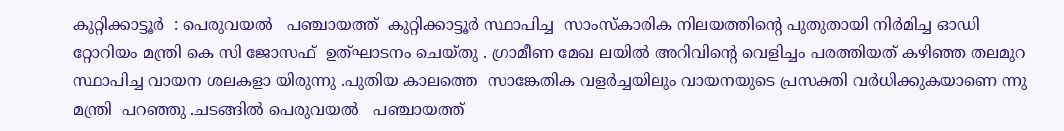കുറ്റിക്കാട്ടൂർ  : പെരുവയൽ   പഞ്ചായത്ത്  കുറ്റിക്കാട്ടൂർ സ്ഥാപിച്ച  സാംസ്കാരിക നിലയത്തിന്റെ പുതുതായി നിർമിച്ച ഓഡി
റ്റോറിയം മന്ത്രി കെ സി ജോസഫ്  ഉത്ഘാടനം ചെയ്തു . ഗ്രാമീണ മേഖ ലയിൽ അറിവിന്റെ വെളിച്ചം പരത്തിയത് കഴിഞ്ഞ തലമുറ സ്ഥാപിച്ച വായന ശലകളാ യിരുന്നു .പുതിയ കാലത്തെ  സാങ്കേതിക വളർച്ചയിലും വായനയുടെ പ്രസക്തി വർധിക്കുകയാണെ ന്നു മന്ത്രി  പറഞ്ഞു .ചടങ്ങിൽ പെരുവയൽ   പഞ്ചായത്ത്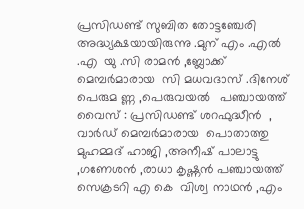പ്രസിഡണ്ട്‌ സുബിത തോട്ടഞ്ചേരി അദ്ധ്യക്ഷയായിരുന്നു .മുന് എം .എൽ .എ  യു .സി രാമൻ ,ബ്ലോക്ക് മെമ്പർമാരായ  സി മധവദാസ് .ദിനേശ് പെരുമ ണ്ണ ,പെരുവയൽ   പഞ്ചായത്ത് വൈസ് : പ്രസിഡണ്ട്‌ ശറഫുദ്ധീൻ  ,  വാർഡ്‌ മെമ്പർമാരായ  പൊതാത്തു മുഹമ്മദ്‌ ഹാജി ,അനീഷ്‌ പാലാട്ടു ,ഗണേശൻ ,രാധാ കൃഷ്ണൻ പഞ്ചായത്ത് സെക്രടറി എ കെ  വിശ്വ നാഥൻ ,എം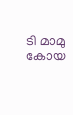ടി മാമു കോയ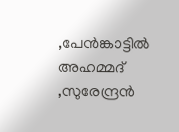,പേൻങ്കാട്ടിൽ അഹമ്മദ് ,സുരേന്ദ്രൻ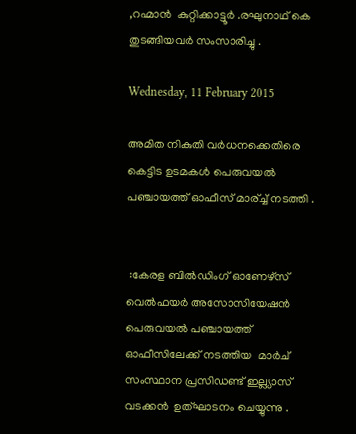,റഹ്മാൻ  കുറ്റിക്കാട്ടൂർ .രഘുനാഥ്‌ കെ തുടങ്ങിയവർ സംസാരിച്ചു .

Wednesday, 11 February 2015

അമിത നികുതി വർധനക്കെതിരെ കെട്ടിട ഉടമകൾ പെരുവയൽ പഞ്ചായത്ത് ഓഫീസ് മാര്ച്ച് നടത്തി .


 :കേരള ബിൽഡിംഗ് ഓണേഴ്സ് വെൽഫയർ അസോസിയേഷൻ പെരുവയൽ പഞ്ചായത്ത് ഓഫീസിലേക്ക് നടത്തിയ  മാർച് സംസ്ഥാന പ്രസിഡണ്ട് ഇല്ല്യാസ് വടക്കൻ  ഉത്‌ഘാടനം ചെയ്യുന്നു .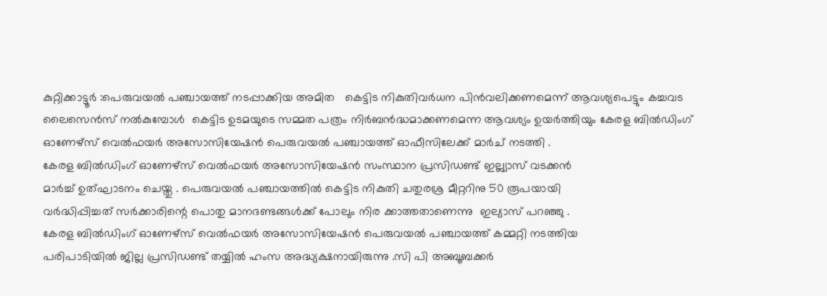കുറ്റിക്കാട്ടൂർ :പെരുവയൽ പഞ്ചായത്ത് നടപ്പാക്കിയ അമിത   കെട്ടിട നികുതിവർധന പിൻവലിക്കണമെന്ന് ആവശ്യപെട്ടും കച്ചവട ലൈസെൻസ് നൽകുമ്പോൾ  കെട്ടിട ഉടമയുടെ സമ്മത പത്രം നിർബൻദ്ധമാക്കണമെന്ന ആവശ്യം ഉയർത്തിയും കേരള ബിൽഡിംഗ് ഓണേഴ്സ് വെൽഫയർ അസോസിയേഷൻ പെരുവയൽ പഞ്ചായത്ത് ഓഫീസിലേക്ക് മാർച് നടത്തി .
കേരള ബിൽഡിംഗ് ഓണേഴ്സ് വെൽഫയർ അസോസിയേഷൻ സംസ്ഥാന പ്രസിഡണ്ട് ഇല്ല്യാസ് വടക്കൻ
മാർച്ച് ഉത്‌ഘാടനം ചെയ്തു . പെരുവയൽ പഞ്ചായത്തിൽ കെട്ടിട നികുതി ചതുരശ്ര മീറ്ററിനു 50 രൂപയായി
വർദ്ധിപ്പിച്ചത് സർക്കാരിന്റെ പൊതു മാനദണ്ടങ്ങൾക്ക് പോലും നിര ക്കാത്തതാണെന്നു  ഇല്യാസ് പറഞ്ഞു .
കേരള ബിൽഡിംഗ് ഓണേഴ്സ് വെൽഫയർ അസോസിയേഷൻ പെരുവയൽ പഞ്ചായത്ത് കമ്മറ്റി നടത്തിയ
പരിപാടിയിൽ ജില്ല പ്രസിഡണ്ട് തയ്യിൽ ഹംസ അദ്ധ്യക്ഷനായിരുന്നു .സി പി അബൂബക്കർ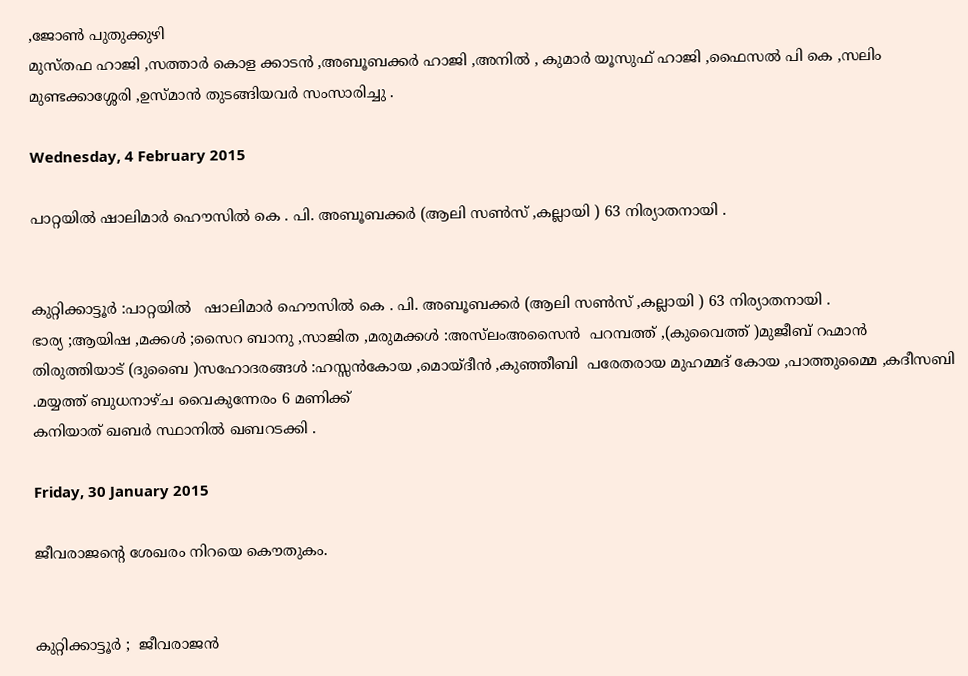,ജോണ്‍ പുതുക്കുഴി
മുസ്തഫ ഹാജി ,സത്താർ കൊള ക്കാടൻ ,അബൂബക്കർ ഹാജി ,അനിൽ , കുമാർ യൂസുഫ് ഹാജി ,ഫൈസൽ പി കെ ,സലിം മുണ്ടക്കാശ്ശേരി ,ഉസ്മാൻ തുടങ്ങിയവർ സംസാരിച്ചു .

Wednesday, 4 February 2015

പാറ്റയിൽ ഷാലിമാർ ഹൌസിൽ കെ . പി. അബൂബക്കർ (ആലി സണ്‍സ് ,കല്ലായി ) 63 നിര്യാതനായി .


കുറ്റിക്കാട്ടൂർ :പാറ്റയിൽ   ഷാലിമാർ ഹൌസിൽ കെ . പി. അബൂബക്കർ (ആലി സണ്‍സ് ,കല്ലായി ) 63 നിര്യാതനായി .
ഭാര്യ ;ആയിഷ ,മക്കൾ ;സൈറ ബാനു ,സാജിത ,മരുമക്കൾ :അസ്‌ലംഅസൈൻ  പറമ്പത്ത് ,(കുവൈത്ത് )മുജീബ് റഹ്മാൻ തിരുത്തിയാട് (ദുബൈ )സഹോദരങ്ങൾ :ഹസ്സൻകോയ ,മൊയ്ദീൻ ,കുഞ്ഞീബി  പരേതരായ മുഹമ്മദ്‌ കോയ ,പാത്തുമ്മൈ ,കദീസബി .മയ്യത്ത് ബുധനാഴ്ച വൈകുന്നേരം 6 മണിക്ക്
കനിയാത് ഖബർ സ്ഥാനിൽ ഖബറടക്കി .

Friday, 30 January 2015

ജീവരാജന്റെ ശേഖരം നിറയെ കൌതുകം.


കുറ്റിക്കാട്ടൂർ ;  ജീവരാജൻ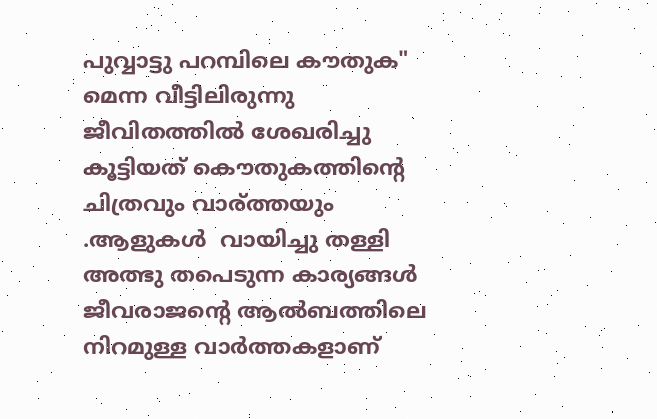പുവ്വാട്ടു പറമ്പിലെ കൗതുക" മെന്ന വീട്ടിലിരുന്നു  ജീവിതത്തിൽ ശേഖരിച്ചു കൂട്ടിയത് കൌതുകത്തിന്റെ  ചിത്രവും വാര്ത്തയും .ആളുകൾ  വായിച്ചു തള്ളി അത്ഭു തപെടുന്ന കാര്യങ്ങൾ ജീവരാജന്റെ ആൽബത്തിലെ നിറമുള്ള വാർത്തകളാണ്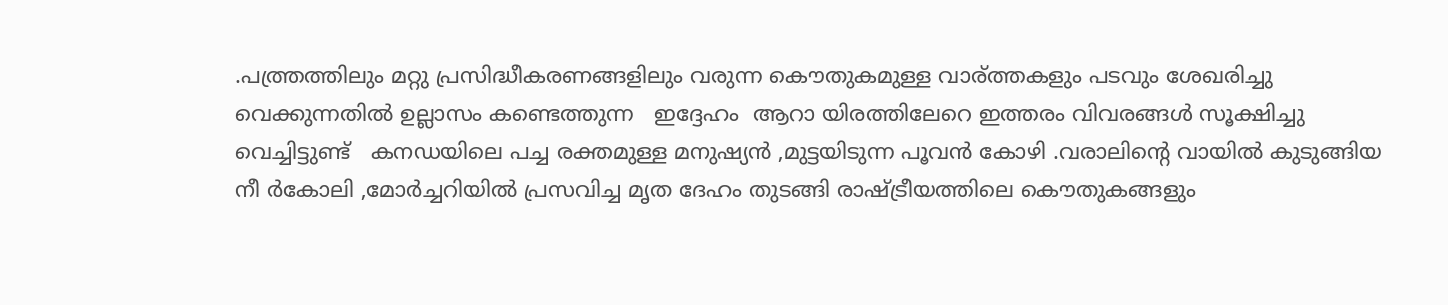.പത്ത്രത്തിലും മറ്റു പ്രസിദ്ധീകരണങ്ങളിലും വരുന്ന കൌതുകമുള്ള വാര്ത്തകളും പടവും ശേഖരിച്ചു വെക്കുന്നതിൽ ഉല്ലാസം കണ്ടെത്തുന്ന   ഇദ്ദേഹം  ആറാ യിരത്തിലേറെ ഇത്തരം വിവരങ്ങൾ സൂക്ഷിച്ചു വെച്ചിട്ടുണ്ട്   കനഡയിലെ പച്ച രക്തമുള്ള മനുഷ്യൻ ,മുട്ടയിടുന്ന പൂവൻ കോഴി .വരാലിന്റെ വായിൽ കുടുങ്ങിയ  നീ ർകോലി ,മോർച്ചറിയിൽ പ്രസവിച്ച മൃത ദേഹം തുടങ്ങി രാഷ്ട്രീയത്തിലെ കൌതുകങ്ങളും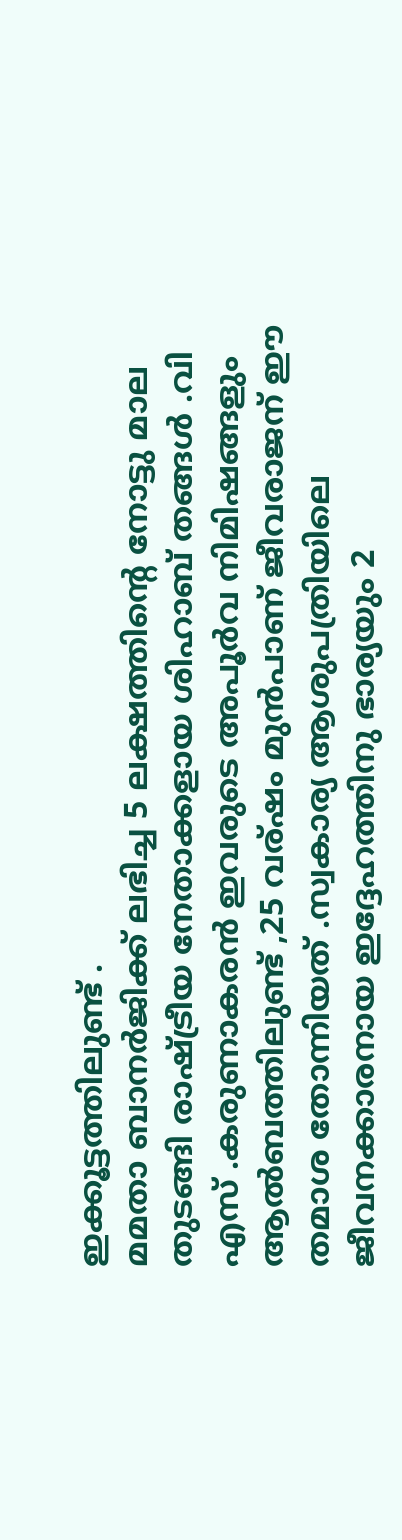ഇക്കൂട്ടത്തിലുണ്ട് .
മമതാ ബാനർജിക്ക് ലഭിച്ച 5 ലക്ഷത്തിന്റെ നോട്ടു മാല തുടങ്ങി രാഷ്ട്രീയ നേതാക്കളായ ശിഹാബ് തങ്ങൾ .വി എസ് .കരുണാകരൻ ഇവരുടെ അപൂർവ നിമിഷങ്ങളും ആൽബത്തിലുണ്ട് ,25 വര്ഷം മുൻപാണ് ജീവരാജന് ഈ തമാശ തോന്നിയത് .സ്വകാര്യ ആശുപത്രിയിലെ ജീവനക്കാരനായ ഇദ്ദേഹത്തിനു ഭാര്യയും 2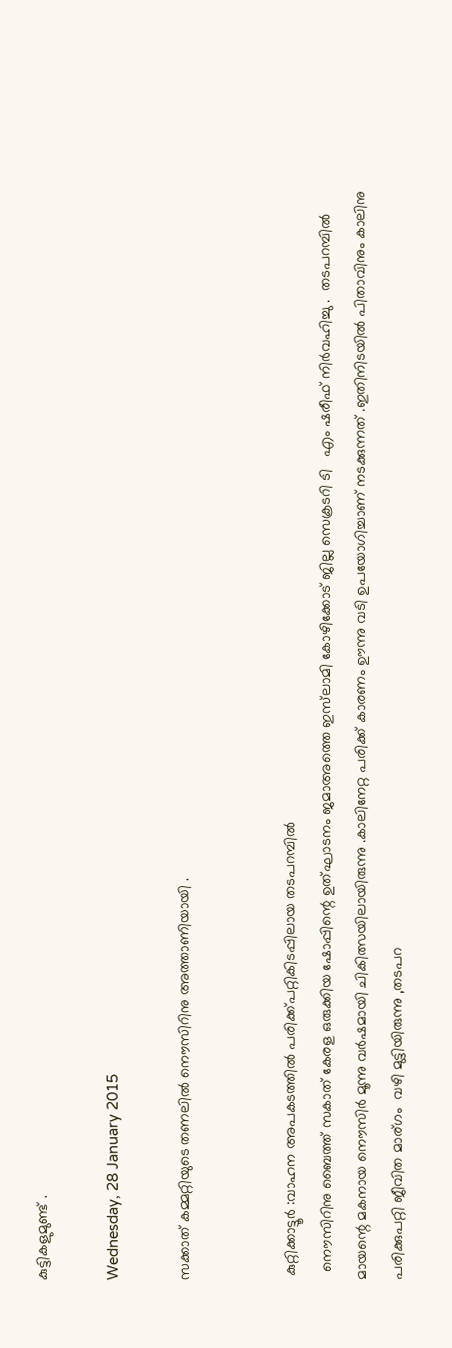കുട്ടികളുമുണ്ട് .

Wednesday, 28 January 2015

സക്കാത് കമ്മറ്റിയുടെ തണലിൽ നൌസിറിനു അത്താണിയായി .


 കുറ്റിക്കാട്ടൂർ :വാഹന അപകടത്തിൽ പരിക്ക്പറ്റികിടപ്പിലായ തടപറമ്പിൽ
  നൌസിറിനു ബൈത്ത് സകാത് കേരള ഒരുക്കിയ ഷോപ്പിന്റെ ഉത്ഘാടനം ജമാഅത്തെ ഇസ്‌ലാമി കോഴിക്കോട്‌ ജില്ല സെക്രടറി ടി   എം ഷരീഫ് നിർവഹിച്ചു .  തടപറമ്പിൽ മായന്റെ മകനായ നൌസിർ മൂന്നു വർഷമായി ചികിത്സയിലായിരുന്നു .കാലിനേറ്റ പരിക്ക് കാരണം ഊന്നു വടി ഉപയോഗിച്ചാണ് നടക്കുന്നത് .ഇതിനിടയിൽ പിതാവിനും കാലിനു പരിക്കുപറ്റി ജീവിത മാര്ഗം  വഴി മുട്ടിയിരുന്നു ,തടപറ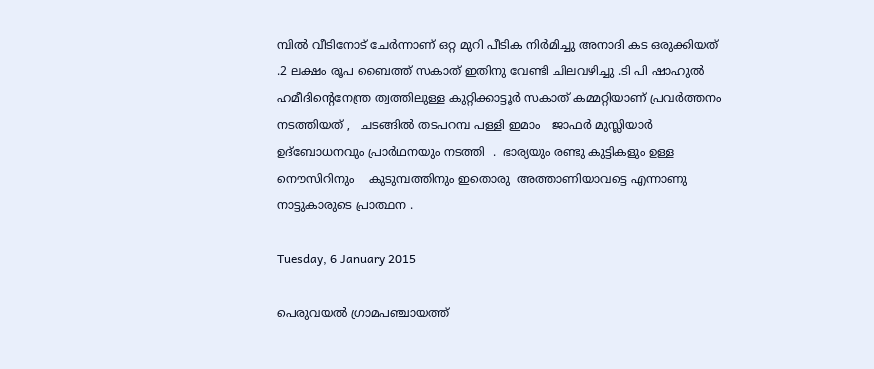മ്പിൽ വീടിനോട് ചേർന്നാണ് ഒറ്റ മുറി പീടിക നിർമിച്ചു അനാദി കട ഒരുക്കിയത് .2 ലക്ഷം രൂപ ബൈത്ത് സകാത് ഇതിനു വേണ്ടി ചിലവഴിച്ചു .ടി പി ഷാഹുൽ ഹമീദിന്റെനേന്ത്ര ത്വത്തിലുള്ള കുറ്റിക്കാട്ടൂർ സകാത് കമ്മറ്റിയാണ് പ്രവർത്തനം നടത്തിയത് ,   ചടങ്ങിൽ തടപറമ്പ പള്ളി ഇമാം   ജാഫർ മുസ്ലിയാർ ഉദ്ബോധനവും പ്രാർഥനയും നടത്തി  .  ഭാര്യയും രണ്ടു കുട്ടികളും ഉള്ള   നൌസിറിനും    കുടുമ്പത്തിനും ഇതൊരു  അത്താണിയാവട്ടെ എന്നാണു  നാട്ടുകാരുടെ പ്രാത്ഥന .

Tuesday, 6 January 2015

പെരുവയല്‍ ഗ്രാമപഞ്ചായത്ത്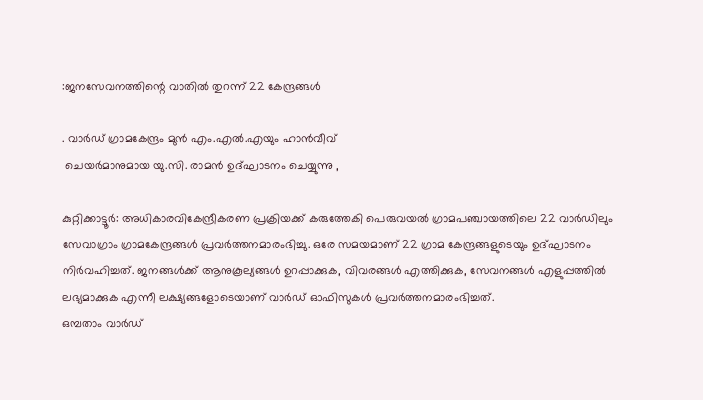:ജനസേവനത്തിന്റെ വാതിൽ തുറന്ന് 22 കേന്ദ്രങ്ങൾ

. വാര്‍ഡ് ഗ്രാമകേന്ദ്രം മുന്‍ എം.എല്‍.എയും ഹാന്‍വീവ്
 ചെയര്‍മാനുമായ യു.സി. രാമന്‍ ഉദ്ഘാടനം ചെയ്യുന്നു ,

കുറ്റിക്കാട്ടൂര്‍: അധികാരവികേന്ദ്രീകരണ പ്രക്രിയക്ക് കരുത്തേകി പെരുവയല്‍ ഗ്രാമപഞ്ചായത്തിലെ 22 വാര്‍ഡിലും സേവാഗ്രാം ഗ്രാമകേന്ദ്രങ്ങള്‍ പ്രവര്‍ത്തനമാരംഭിച്ചു. ഒരേ സമയമാണ് 22 ഗ്രാമ കേന്ദ്രങ്ങളുടെയും ഉദ്ഘാടനം നിര്‍വഹിച്ചത്. ജനങ്ങള്‍ക്ക് ആനുകൂല്യങ്ങള്‍ ഉറപ്പാക്കുക, വിവരങ്ങള്‍ എത്തിക്കുക, സേവനങ്ങള്‍ എളുപ്പത്തില്‍ ലഭ്യമാക്കുക എന്നീ ലക്ഷ്യങ്ങളോടെയാണ് വാര്‍ഡ് ഓഫിസുകള്‍ പ്രവര്‍ത്തനമാരംഭിച്ചത്.
ഒമ്പതാം വാര്‍ഡ്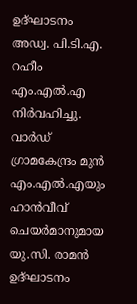ഉദ്ഘാടനം അഡ്വ. പി.ടി.എ. റഹീം എം.എല്‍.എ നിര്‍വഹിച്ചു. വാര്‍ഡ് ഗ്രാമകേന്ദ്രം മുന്‍ എം.എല്‍.എയും ഹാന്‍വീവ് ചെയര്‍മാനുമായ യു.സി. രാമന്‍ ഉദ്ഘാടനം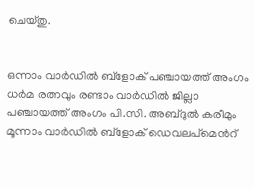ചെയ്തു.


ഒന്നാം വാര്‍ഡില്‍ ബ്ളോക് പഞ്ചായത്ത് അംഗം ധര്‍മ രത്നവും രണ്ടാം വാര്‍ഡില്‍ ജില്ലാ പഞ്ചായത്ത് അംഗം പി.സി. അബ്ദുല്‍ കരീമും മൂന്നാം വാര്‍ഡില്‍ ബ്ളോക് ഡെവലപ്മെന്‍റ്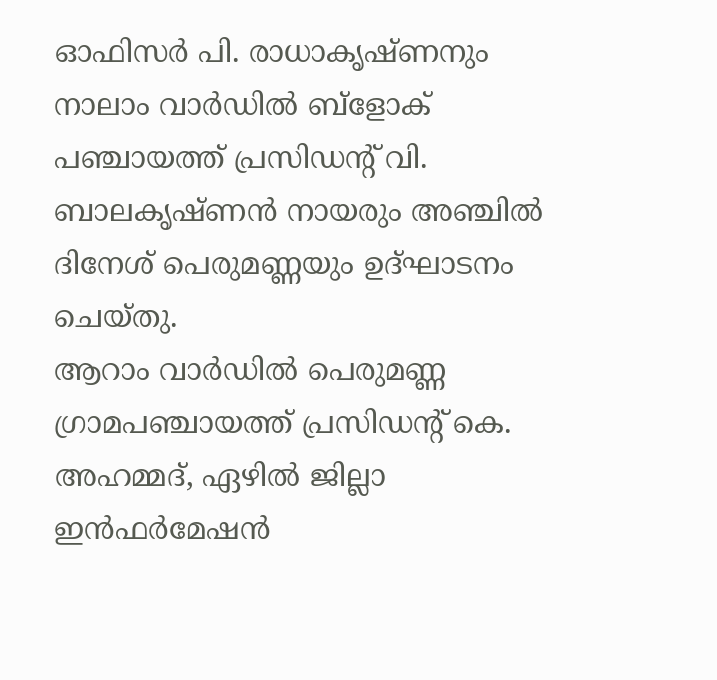ഓഫിസര്‍ പി. രാധാകൃഷ്ണനും നാലാം വാര്‍ഡില്‍ ബ്ളോക് പഞ്ചായത്ത് പ്രസിഡന്‍റ് വി. ബാലകൃഷ്ണന്‍ നായരും അഞ്ചില്‍ ദിനേശ് പെരുമണ്ണയും ഉദ്ഘാടനം ചെയ്തു.
ആറാം വാര്‍ഡില്‍ പെരുമണ്ണ ഗ്രാമപഞ്ചായത്ത് പ്രസിഡന്‍റ് കെ. അഹമ്മദ്, ഏഴില്‍ ജില്ലാ ഇന്‍ഫര്‍മേഷന്‍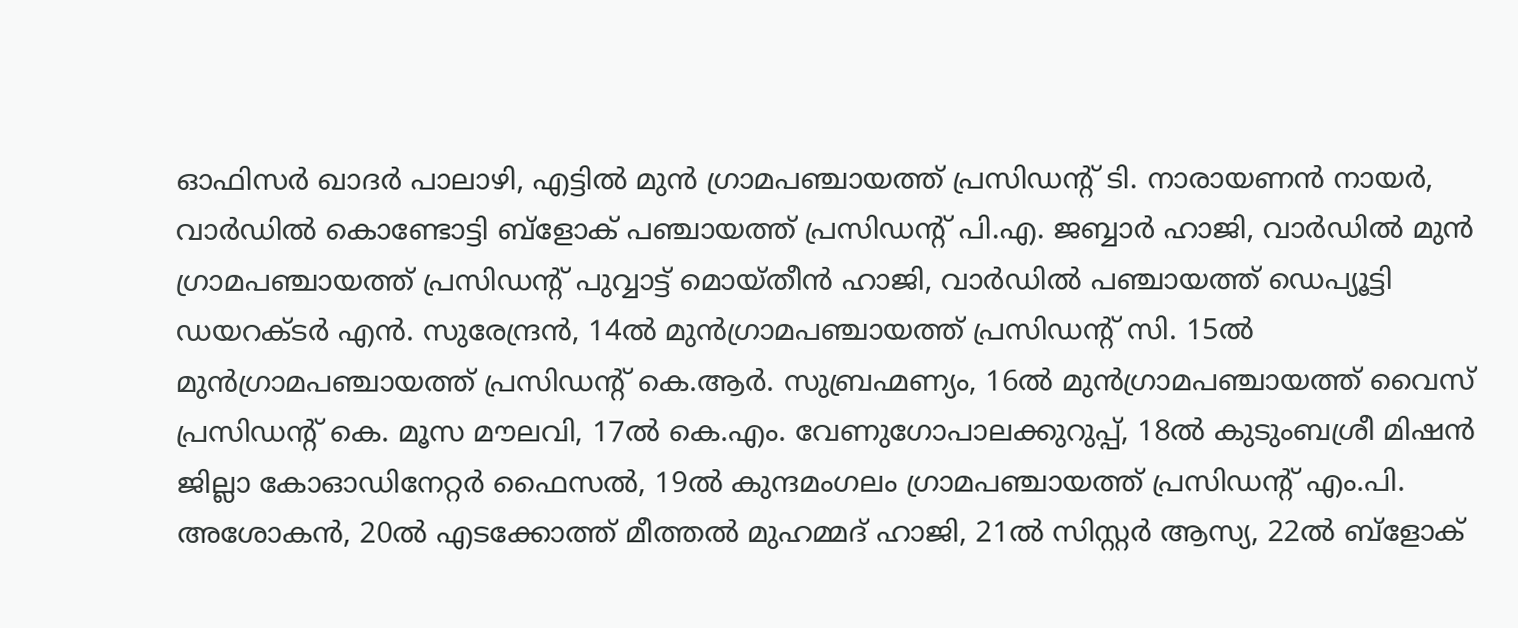ഓഫിസര്‍ ഖാദര്‍ പാലാഴി, എട്ടില്‍ മുന്‍ ഗ്രാമപഞ്ചായത്ത് പ്രസിഡന്‍റ് ടി. നാരായണന്‍ നായര്‍, വാര്‍ഡില്‍ കൊണ്ടോട്ടി ബ്ളോക് പഞ്ചായത്ത് പ്രസിഡന്‍റ് പി.എ. ജബ്ബാര്‍ ഹാജി, വാര്‍ഡില്‍ മുന്‍ ഗ്രാമപഞ്ചായത്ത് പ്രസിഡന്‍റ് പുവ്വാട്ട് മൊയ്തീന്‍ ഹാജി, വാര്‍ഡില്‍ പഞ്ചായത്ത് ഡെപ്യൂട്ടി ഡയറക്ടര്‍ എന്‍. സുരേന്ദ്രന്‍, 14ല്‍ മുന്‍ഗ്രാമപഞ്ചായത്ത് പ്രസിഡന്‍റ് സി. 15ല്‍ മുന്‍ഗ്രാമപഞ്ചായത്ത് പ്രസിഡന്‍റ് കെ.ആര്‍. സുബ്രഹ്മണ്യം, 16ല്‍ മുന്‍ഗ്രാമപഞ്ചായത്ത് വൈസ് പ്രസിഡന്‍റ് കെ. മൂസ മൗലവി, 17ല്‍ കെ.എം. വേണുഗോപാലക്കുറുപ്പ്, 18ല്‍ കുടുംബശ്രീ മിഷന്‍ ജില്ലാ കോഓഡിനേറ്റര്‍ ഫൈസല്‍, 19ല്‍ കുന്ദമംഗലം ഗ്രാമപഞ്ചായത്ത് പ്രസിഡന്‍റ് എം.പി. അശോകന്‍, 20ല്‍ എടക്കോത്ത് മീത്തല്‍ മുഹമ്മദ് ഹാജി, 21ല്‍ സിസ്റ്റര്‍ ആസ്യ, 22ല്‍ ബ്ളോക്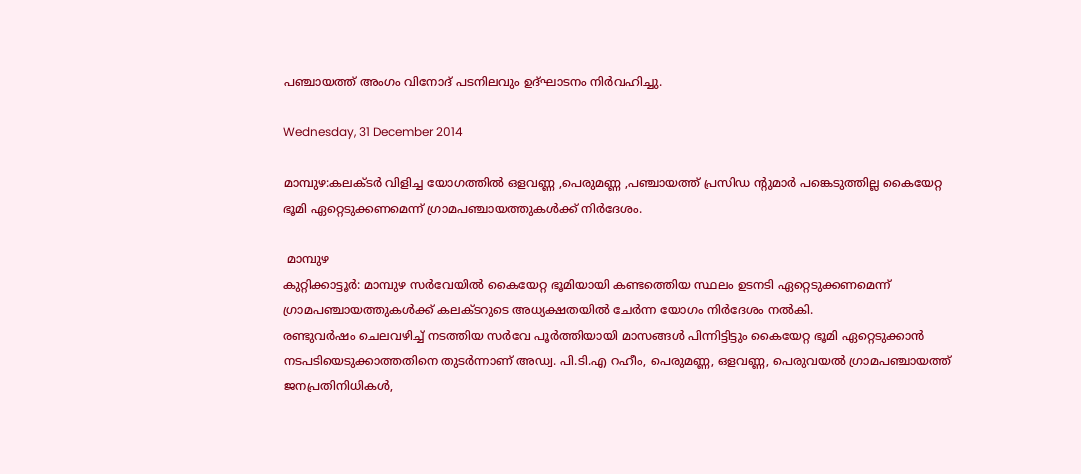പഞ്ചായത്ത് അംഗം വിനോദ് പടനിലവും ഉദ്ഘാടനം നിര്‍വഹിച്ചു.

Wednesday, 31 December 2014

മാമ്പുഴ:കലക്ടർ വിളിച്ച യോഗത്തിൽ ഒളവണ്ണ ,പെരുമണ്ണ ,പഞ്ചായത്ത് പ്രസിഡ ന്റുമാർ പങ്കെടുത്തില്ല കൈയേറ്റ ഭൂമി ഏറ്റെടുക്കണമെന്ന് ഗ്രാമപഞ്ചായത്തുകള്‍ക്ക് നിര്‍ദേശം.

 മാമ്പുഴ
കുറ്റിക്കാട്ടൂർ: മാമ്പുഴ സര്‍വേയില്‍ കൈയേറ്റ ഭൂമിയായി കണ്ടത്തെിയ സ്ഥലം ഉടനടി ഏറ്റെടുക്കണമെന്ന് ഗ്രാമപഞ്ചായത്തുകള്‍ക്ക് കലക്ടറുടെ അധ്യക്ഷതയില്‍ ചേര്‍ന്ന യോഗം നിര്‍ദേശം നല്‍കി.
രണ്ടുവര്‍ഷം ചെലവഴിച്ച് നടത്തിയ സര്‍വേ പൂര്‍ത്തിയായി മാസങ്ങള്‍ പിന്നിട്ടിട്ടും കൈയേറ്റ ഭൂമി ഏറ്റെടുക്കാന്‍ നടപടിയെടുക്കാത്തതിനെ തുടര്‍ന്നാണ് അഡ്വ. പി.ടി.എ റഹീം, പെരുമണ്ണ, ഒളവണ്ണ, പെരുവയല്‍ ഗ്രാമപഞ്ചായത്ത് ജനപ്രതിനിധികള്‍,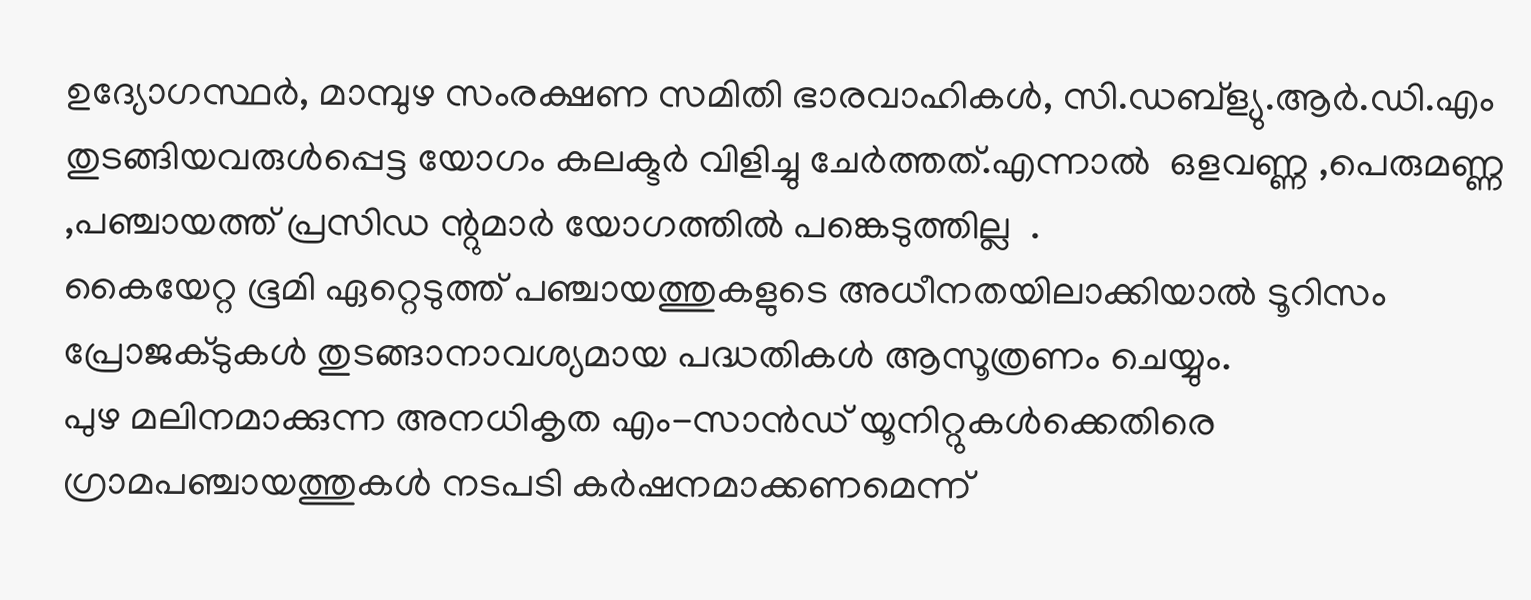ഉദ്യോഗസ്ഥര്‍, മാമ്പുഴ സംരക്ഷണ സമിതി ഭാരവാഹികള്‍, സി.ഡബ്ള്യു.ആര്‍.ഡി.എം തുടങ്ങിയവരുള്‍പ്പെട്ട യോഗം കലക്ടര്‍ വിളിച്ചു ചേര്‍ത്തത്.എന്നാൽ  ഒളവണ്ണ ,പെരുമണ്ണ ,പഞ്ചായത്ത് പ്രസിഡ ന്റുമാർ യോഗത്തിൽ പങ്കെടുത്തില്ല  .
കൈയേറ്റ ഭൂമി ഏറ്റെടുത്ത് പഞ്ചായത്തുകളുടെ അധീനതയിലാക്കിയാല്‍ ടൂറിസം പ്രോജക്ടുകള്‍ തുടങ്ങാനാവശ്യമായ പദ്ധതികള്‍ ആസൂത്രണം ചെയ്യും.
പുഴ മലിനമാക്കുന്ന അനധികൃത എം-സാന്‍ഡ് യൂനിറ്റുകള്‍ക്കെതിരെ ഗ്രാമപഞ്ചായത്തുകള്‍ നടപടി കര്‍ഷനമാക്കണമെന്ന്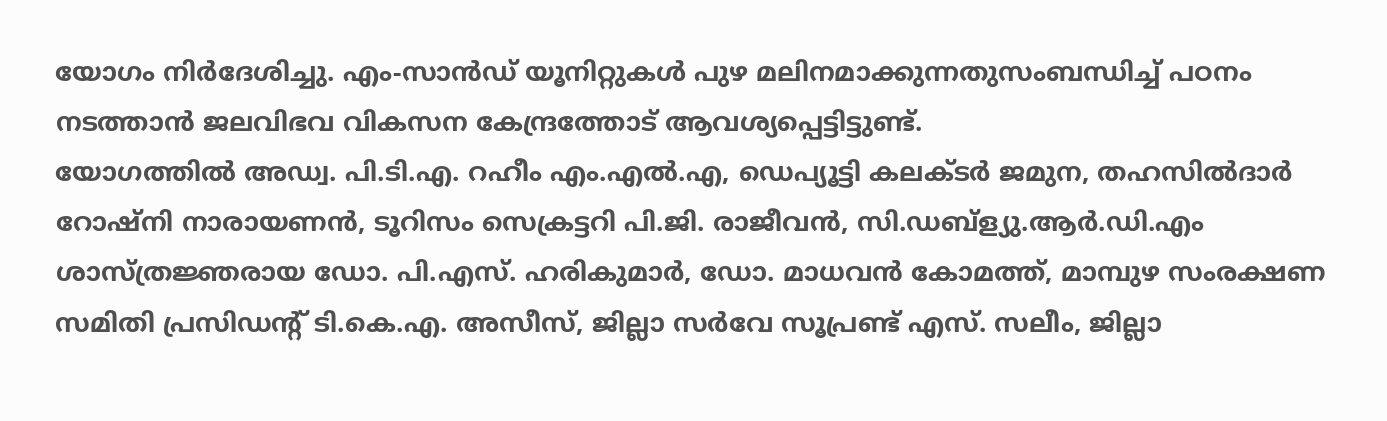യോഗം നിര്‍ദേശിച്ചു. എം-സാന്‍ഡ് യൂനിറ്റുകള്‍ പുഴ മലിനമാക്കുന്നതുസംബന്ധിച്ച് പഠനം നടത്താന്‍ ജലവിഭവ വികസന കേന്ദ്രത്തോട് ആവശ്യപ്പെട്ടിട്ടുണ്ട്.
യോഗത്തില്‍ അഡ്വ. പി.ടി.എ. റഹീം എം.എല്‍.എ, ഡെപ്യൂട്ടി കലക്ടര്‍ ജമുന, തഹസില്‍ദാര്‍ റോഷ്നി നാരായണന്‍, ടൂറിസം സെക്രട്ടറി പി.ജി. രാജീവന്‍, സി.ഡബ്ള്യു.ആര്‍.ഡി.എം ശാസ്ത്രജ്ഞരായ ഡോ. പി.എസ്. ഹരികുമാര്‍, ഡോ. മാധവന്‍ കോമത്ത്, മാമ്പുഴ സംരക്ഷണ സമിതി പ്രസിഡന്‍റ് ടി.കെ.എ. അസീസ്, ജില്ലാ സര്‍വേ സൂപ്രണ്ട് എസ്. സലീം, ജില്ലാ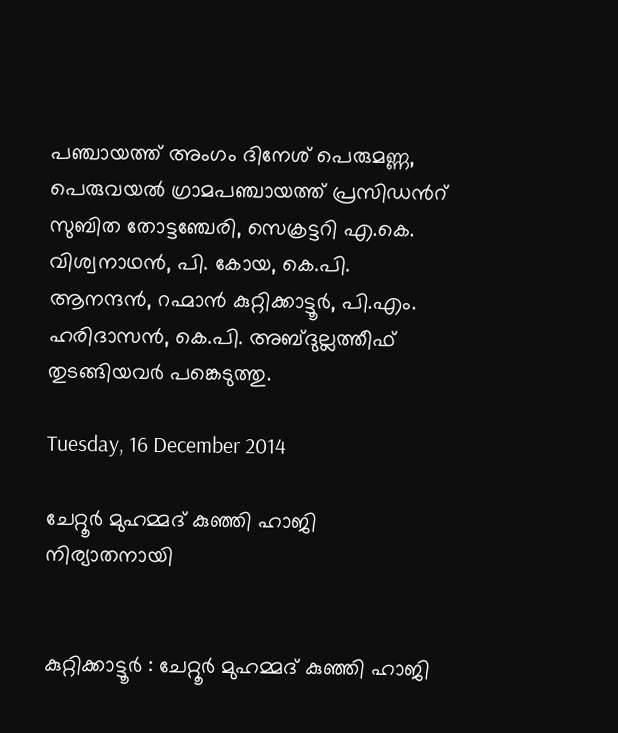പഞ്ചായത്ത് അംഗം ദിനേശ് പെരുമണ്ണ, പെരുവയല്‍ ഗ്രാമപഞ്ചായത്ത് പ്രസിഡന്‍റ് സുബിത തോട്ടഞ്ചേരി, സെക്രട്ടറി എ.കെ. വിശ്വനാഥന്‍, പി. കോയ, കെ.പി. ആനന്ദന്‍, റഹ്മാന്‍ കുറ്റിക്കാട്ടൂര്‍, പി.എം. ഹരിദാസന്‍, കെ.പി. അബ്ദുല്ലത്തീഫ് തുടങ്ങിയവര്‍ പങ്കെടുത്തു.

Tuesday, 16 December 2014

ചേറ്റൂർ മുഹമ്മദ്‌ കുഞ്ഞി ഹാജി നിര്യാതനായി


കുറ്റിക്കാട്ടൂർ : ചേറ്റൂർ മുഹമ്മദ്‌ കുഞ്ഞി ഹാജി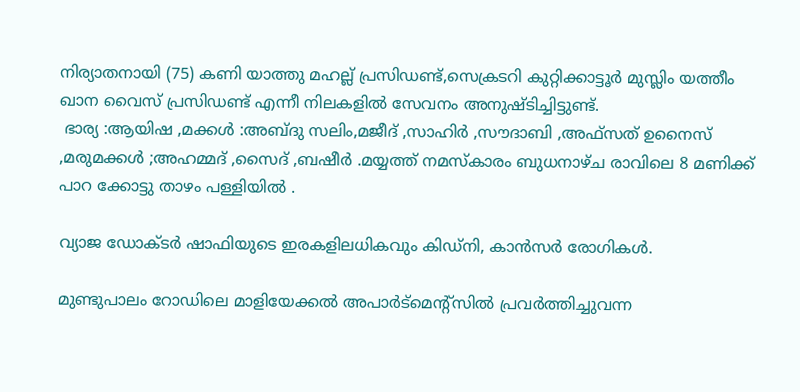നിര്യാതനായി (75) കണി യാത്തു മഹല്ല് പ്രസിഡണ്ട്,സെക്രടറി കുറ്റിക്കാട്ടൂർ മുസ്ലിം യത്തീം ഖാന വൈസ് പ്രസിഡണ്ട് എന്നീ നിലകളിൽ സേവനം അനുഷ്ടിച്ചിട്ടുണ്ട്.
 ഭാര്യ :ആയിഷ ,മക്കൾ :അബ്ദു സലിം,മജീദ്‌ ,സാഹിർ ,സൗദാബി ,അഫ്സത് ഉനൈസ് ,മരുമക്കൾ ;അഹമ്മദ് ,സൈദ്‌ ,ബഷീർ .മയ്യത്ത് നമസ്കാരം ബുധനാഴ്ച രാവിലെ 8 മണിക്ക് പാറ ക്കോട്ടു താഴം പള്ളിയിൽ .

വ്യാജ ഡോക്ടര്‍ ഷാഫിയുടെ ഇരകളിലധികവും കിഡ്നി, കാന്‍സര്‍ രോഗികള്‍.

മുണ്ടുപാലം റോഡിലെ മാളിയേക്കല്‍ അപാര്‍ട്മെന്‍റ്സില്‍ പ്രവര്‍ത്തിച്ചുവന്ന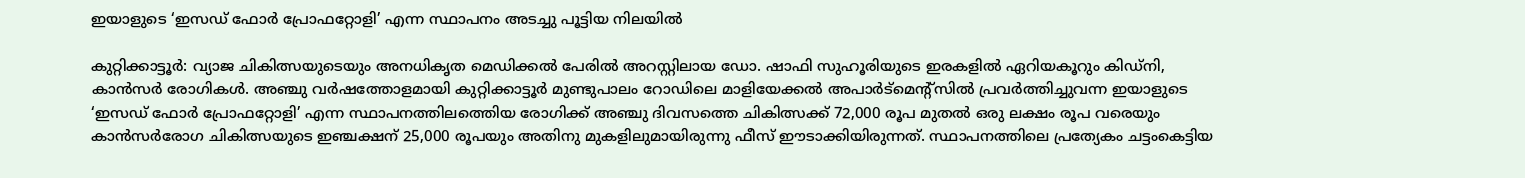ഇയാളുടെ ‘ഇസഡ് ഫോര്‍ പ്രോഫറ്റോളി’ എന്ന സ്ഥാപനം അടച്ചു പൂട്ടിയ നിലയിൽ

കുറ്റിക്കാട്ടൂര്‍: വ്യാജ ചികിത്സയുടെയും അനധികൃത മെഡിക്കല്‍ പേരില്‍ അറസ്റ്റിലായ ഡോ. ഷാഫി സുഹൂരിയുടെ ഇരകളില്‍ ഏറിയകൂറും കിഡ്നി, കാന്‍സര്‍ രോഗികള്‍. അഞ്ചു വര്‍ഷത്തോളമായി കുറ്റിക്കാട്ടൂര്‍ മുണ്ടുപാലം റോഡിലെ മാളിയേക്കല്‍ അപാര്‍ട്മെന്‍റ്സില്‍ പ്രവര്‍ത്തിച്ചുവന്ന ഇയാളുടെ ‘ഇസഡ് ഫോര്‍ പ്രോഫറ്റോളി’ എന്ന സ്ഥാപനത്തിലത്തെിയ രോഗിക്ക് അഞ്ചു ദിവസത്തെ ചികിത്സക്ക് 72,000 രൂപ മുതല്‍ ഒരു ലക്ഷം രൂപ വരെയും കാന്‍സര്‍രോഗ ചികിത്സയുടെ ഇഞ്ചക്ഷന് 25,000 രൂപയും അതിനു മുകളിലുമായിരുന്നു ഫീസ് ഈടാക്കിയിരുന്നത്. സ്ഥാപനത്തിലെ പ്രത്യേകം ചട്ടംകെട്ടിയ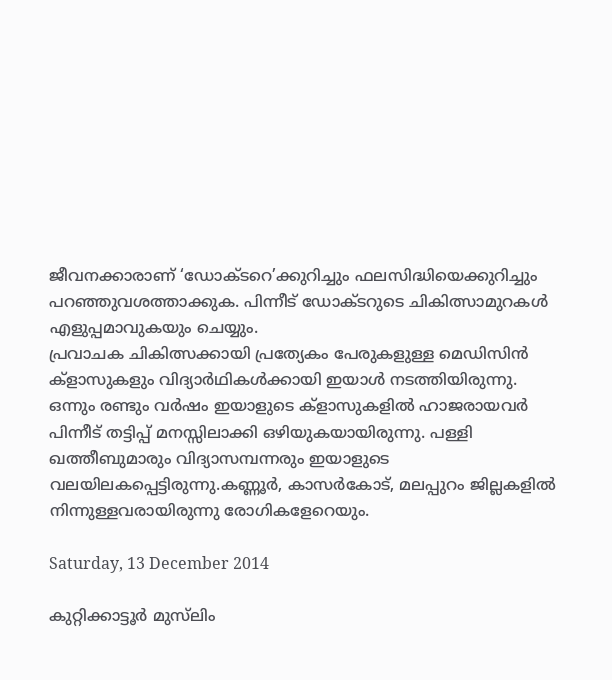ജീവനക്കാരാണ് ‘ഡോക്ടറെ’ക്കുറിച്ചും ഫലസിദ്ധിയെക്കുറിച്ചും പറഞ്ഞുവശത്താക്കുക. പിന്നീട് ഡോക്ടറുടെ ചികിത്സാമുറകള്‍ എളുപ്പമാവുകയും ചെയ്യും.
പ്രവാചക ചികിത്സക്കായി പ്രത്യേകം പേരുകളുള്ള മെഡിസിന്‍ ക്ളാസുകളും വിദ്യാര്‍ഥികള്‍ക്കായി ഇയാള്‍ നടത്തിയിരുന്നു. ഒന്നും രണ്ടും വര്‍ഷം ഇയാളുടെ ക്ളാസുകളില്‍ ഹാജരായവര്‍ പിന്നീട് തട്ടിപ്പ് മനസ്സിലാക്കി ഒഴിയുകയായിരുന്നു. പള്ളി ഖത്തീബുമാരും വിദ്യാസമ്പന്നരും ഇയാളുടെ വലയിലകപ്പെട്ടിരുന്നു.കണ്ണൂര്‍, കാസര്‍കോട്, മലപ്പുറം ജില്ലകളില്‍ നിന്നുള്ളവരായിരുന്നു രോഗികളേറെയും.

Saturday, 13 December 2014

കുറ്റിക്കാട്ടൂർ മുസ്‌ലിം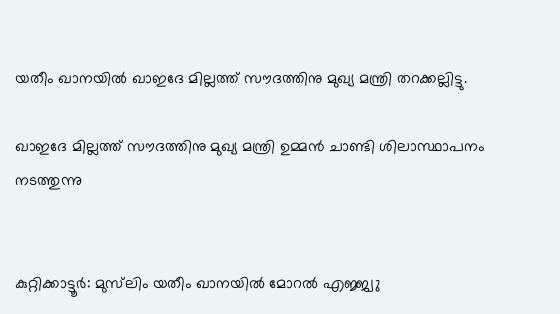യതീം ഖാനയിൽ ഖാഇദേ മില്ലത്ത് സൗദത്തിനു മുഖ്യ മന്ത്രി തറക്കല്ലിട്ടു.

ഖാഇദേ മില്ലത്ത് സൗദത്തിനു മുഖ്യ മന്ത്രി ഉമ്മൻ ചാണ്ടി ശിലാസ്ഥാപനം
നടത്തുന്നു


കുറ്റിക്കാട്ടൂർ: മുസ്‌ലിം യതീം ഖാനയിൽ മോറൽ എജ്ജ്വു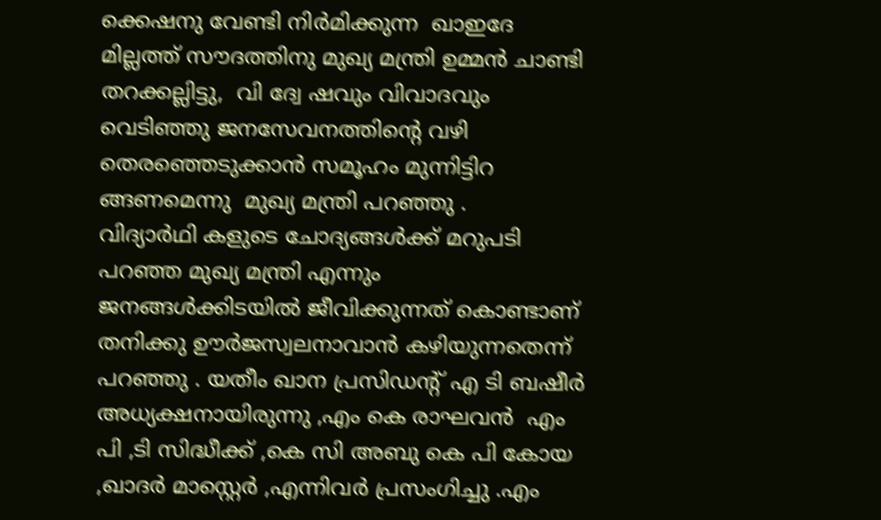ക്കെഷനു വേണ്ടി നിർമിക്കുന്ന  ഖാഇദേ മില്ലത്ത് സൗദത്തിനു മുഖ്യ മന്ത്രി ഉമ്മൻ ചാണ്ടി  തറക്കല്ലിട്ടു,  വി ദ്വേ ഷവും വിവാദവും വെടിഞ്ഞു ജനസേവനത്തിന്റെ വഴി തെരഞ്ഞെടുക്കാൻ സമൂഹം മുന്നിട്ടിറ ങ്ങണമെന്നു  മുഖ്യ മന്ത്രി പറഞ്ഞു .
വിദ്യാർഥി കളുടെ ചോദ്യങ്ങൾക്ക് മറുപടി പറഞ്ഞ മുഖ്യ മന്ത്രി എന്നും ജനങ്ങൾക്കിടയിൽ ജീവിക്കുന്നത് കൊണ്ടാണ്  തനിക്കു ഊർജസ്വലനാവാൻ കഴിയുന്നതെന്ന് പറഞ്ഞു . യതീം ഖാന പ്രസിഡന്റ് എ ടി ബഷീർ  അധ്യക്ഷനായിരുന്നു ,എം കെ രാഘവൻ  എം പി ,ടി സിദ്ധീക്ക് ,കെ സി അബു കെ പി കോയ ,ഖാദർ മാസ്റ്റെർ ,എന്നിവർ പ്രസംഗിച്ചു .എം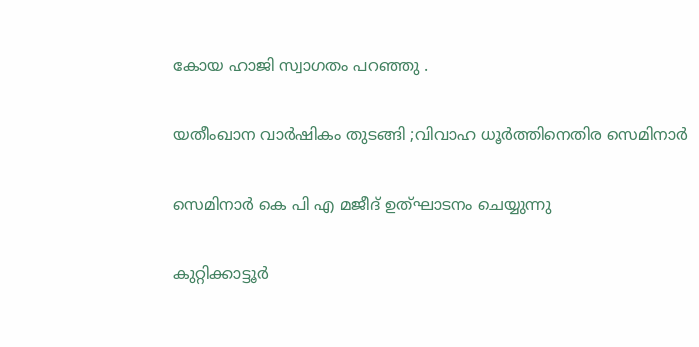കോയ ഹാജി സ്വാഗതം പറഞ്ഞു .

യതീംഖാന വാർഷികം തുടങ്ങി ;വിവാഹ ധൂർത്തിനെതിര സെമിനാർ

സെമിനാർ കെ പി എ മജീദ്‌ ഉത്ഘാടനം ചെയ്യുന്നു

കുറ്റിക്കാട്ടൂർ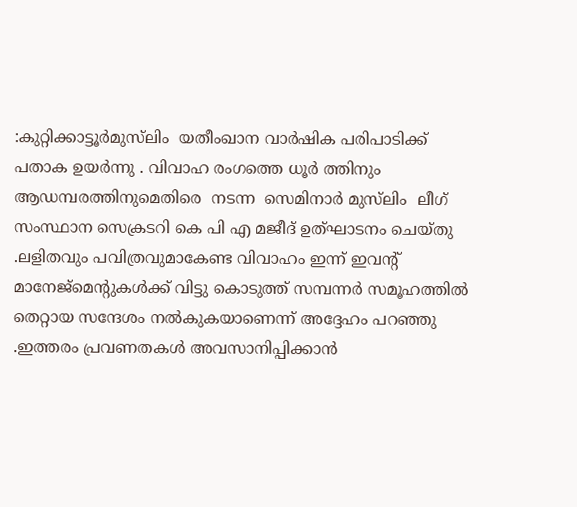:കുറ്റിക്കാട്ടൂർമുസ്‌ലിം  യതീംഖാന വാർഷിക പരിപാടിക്ക് പതാക ഉയർന്നു . വിവാഹ രംഗത്തെ ധൂർ ത്തിനും ആഡമ്പരത്തിനുമെതിരെ  നടന്ന  സെമിനാർ മുസ്‌ലിം  ലീഗ് സംസ്ഥാന സെക്രടറി കെ പി എ മജീദ്‌ ഉത്ഘാടനം ചെയ്തു .ലളിതവും പവിത്രവുമാകേണ്ട വിവാഹം ഇന്ന് ഇവന്റ് മാനേജ്മെന്റുകൾക്ക് വിട്ടു കൊടുത്ത് സമ്പന്നർ സമൂഹത്തിൽ തെറ്റായ സന്ദേശം നൽകുകയാണെന്ന് അദ്ദേഹം പറഞ്ഞു .ഇത്തരം പ്രവണതകൾ അവസാനിപ്പിക്കാൻ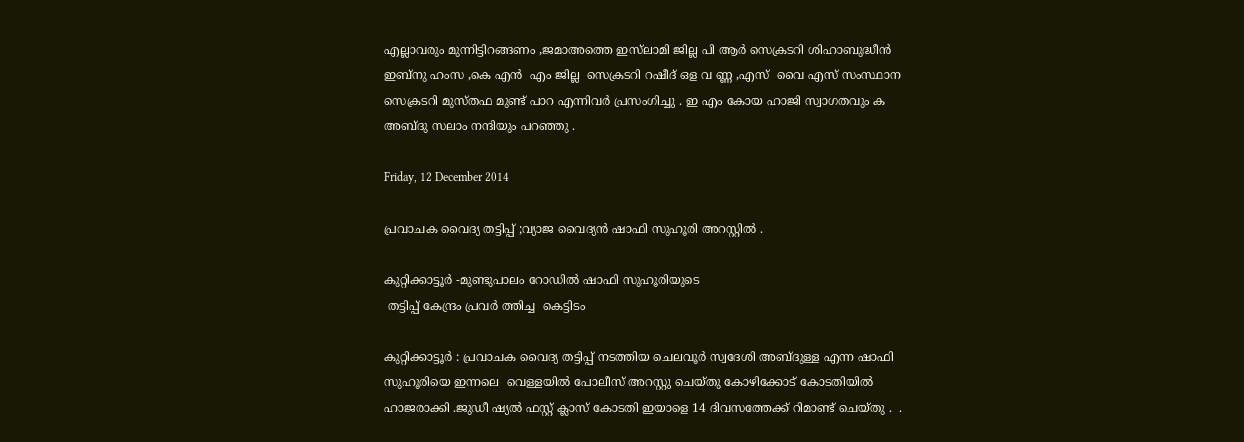എല്ലാവരും മുന്നിട്ടിറങ്ങണം ,ജമാഅത്തെ ഇസ്‌ലാമി ജില്ല പി ആർ സെക്രടറി ശിഹാബുദ്ധീൻ ഇബ്നു ഹംസ ,കെ എൻ  എം ജില്ല  സെക്രടറി റഷീദ് ഒള വ ണ്ണ ,എസ്  വൈ എസ് സംസ്ഥാന സെക്രടറി മുസ്‌തഫ മുണ്ട് പാറ എന്നിവർ പ്രസംഗിച്ചു . ഇ എം കോയ ഹാജി സ്വാഗതവും ക അബ്ദു സലാം നന്ദിയും പറഞ്ഞു .

Friday, 12 December 2014

പ്രവാചക വൈദ്യ തട്ടിപ്പ് ;വ്യാജ വൈദ്യൻ ഷാഫി സുഹൂരി അറസ്റ്റിൽ .

കുറ്റിക്കാട്ടൂർ -മുണ്ടുപാലം റോഡിൽ ഷാഫി സുഹൂരിയുടെ
 തട്ടിപ്പ് കേന്ദ്രം പ്രവർ ത്തിച്ച  കെട്ടിടം

കുറ്റിക്കാട്ടൂർ : പ്രവാചക വൈദ്യ തട്ടിപ്പ് നടത്തിയ ചെലവൂർ സ്വദേശി അബ്ദുള്ള എന്ന ഷാഫി സുഹൂരിയെ ഇന്നലെ  വെള്ളയിൽ പോലീസ് അറസ്റ്റു ചെയ്തു കോഴിക്കോട് കോടതിയിൽ ഹാജരാക്കി .ജുഡീ ഷ്യൽ ഫസ്റ്റ് ക്ലാസ് കോടതി ഇയാളെ 14 ദിവസത്തേക്ക് റിമാണ്ട് ചെയ്തു .  .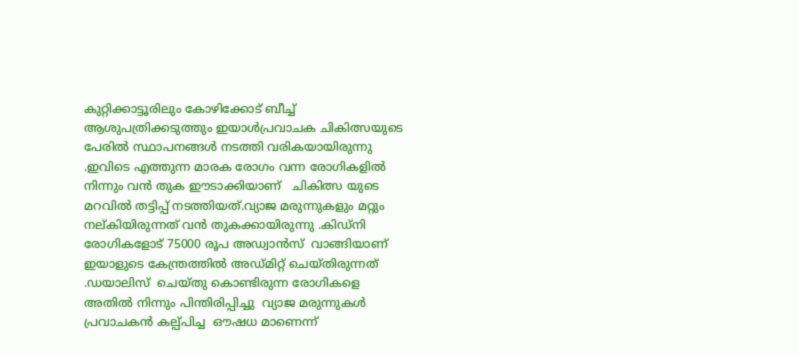കുറ്റിക്കാട്ടൂരിലും കോഴിക്കോട് ബീച്ച് ആശുപത്രിക്കടുത്തും ഇയാൾപ്രവാചക ചികിത്സയുടെ പേരിൽ സ്ഥാപനങ്ങൾ നടത്തി വരികയായിരുന്നു .ഇവിടെ എത്തുന്ന മാരക രോഗം വന്ന രോഗികളിൽ നിന്നും വൻ തുക ഈടാക്കിയാണ്   ചികിത്സ യുടെ മറവിൽ തട്ടിപ്പ് നടത്തിയത്.വ്യാജ മരുന്നുകളും മറ്റും നല്കിയിരുന്നത് വൻ തുകക്കായിരുന്നു .കിഡ്നി രോഗികളോട് 75000 രൂപ അഡ്വാൻസ്  വാങ്ങിയാണ് ഇയാളുടെ കേന്ത്രത്തിൽ അഡ്മിറ്റ്‌ ചെയ്തിരുന്നത് .ഡയാലിസ്  ചെയ്തു കൊണ്ടിരുന്ന രോഗികളെ അതിൽ നിന്നും പിന്തിരിപ്പിച്ചു  വ്യാജ മരുന്നുകൾ  പ്രവാചകൻ കല്പ്പിച്ച  ഔഷധ മാണെന്ന്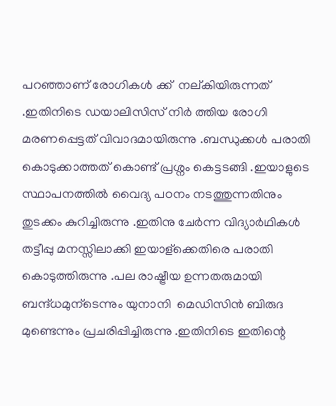പറഞ്ഞാണ് രോഗികൾ ക്ക്  നല്കിയിരുന്നത് .ഇതിനിടെ ഡയാലിസിസ് നിർ ത്തിയ രോഗി മരണപ്പെട്ടത് വിവാദമായിരുന്നു .ബന്ധുക്കൾ പരാതി കൊടുക്കാത്തത് കൊണ്ട് പ്രശ്നം കെട്ടടങ്ങി .ഇയാളുടെ സ്ഥാപനത്തിൽ വൈദ്യ പഠനം നടത്തുന്നതിനും തുടക്കം കുറിച്ചിരുന്നു .ഇതിനു ചേർന്ന വിദ്യാർഥികൾ തട്ടീപ്പു മനസ്സിലാക്കി ഇയാള്ക്കെതിരെ പരാതി കൊടുത്തിരുന്നു .പല രാഷ്ട്രീയ ഉന്നതരുമായി ബന്ദ്ധമുന്ടെന്നും യുനാനി  മെഡിസിൻ ബിരുദ മുണ്ടെന്നും പ്രചരിപ്പിച്ചിരുന്നു .ഇതിനിടെ ഇതിന്റെ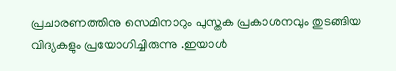പ്രചാരണത്തിനു സെമിനാറും പുസ്തക പ്രകാശനവും തുടങ്ങിയ വിദ്യകളും പ്രയോഗിച്ചിരുന്നു .ഇയാൾ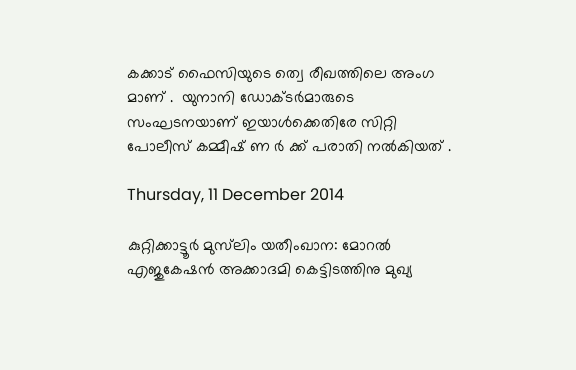കക്കാട് ഫൈസിയുടെ ത്വെ രീഖത്തിലെ അംഗ മാണ് .  യുനാനി ഡോക്ടർമാരുടെ സംഘടനയാണ് ഇയാൾക്കെതിരേ സിറ്റി പോലീസ് കമ്മീഷ് ണ ർ ക്ക് പരാതി നൽകിയത് .

Thursday, 11 December 2014

കുറ്റിക്കാട്ടൂർ മുസ്‌ലിം യതീംഖാന: മോറൽ എജുകേഷൻ അക്കാദമി കെട്ടിടത്തിനു മുഖ്യ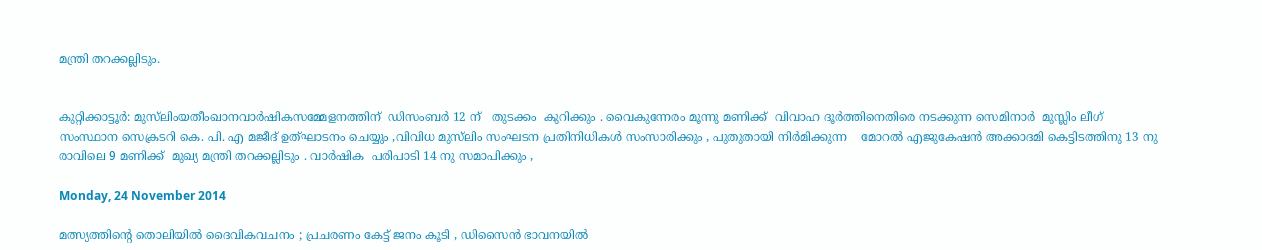മന്ത്രി തറക്കല്ലിടും.


കുറ്റിക്കാട്ടൂർ: മുസ്‌ലിംയതീംഖാനവാർഷികസമ്മേളനത്തിന്  ഡിസംബർ 12 ന്   തുടക്കം  കുറിക്കും . വൈകുന്നേരം മൂന്നു മണിക്ക്  വിവാഹ ദൂർത്തിനെതിരെ നടക്കുന്ന സെമിനാർ  മുസ്ലിം ലീഗ്  സംസ്ഥാന സെക്രടറി കെ. പി. എ മജീദ്‌ ഉത്ഘാടനം ചെയ്യും ,വിവിധ മുസ്‌ലിം സംഘടന പ്രതിനിധികൾ സംസാരിക്കും , പുതുതായി നിർമിക്കുന്ന    മോറൽ എജുകേഷൻ അക്കാദമി കെട്ടിടത്തിനു 13 നു രാവിലെ 9 മണിക്ക്  മുഖ്യ മന്ത്രി തറക്കല്ലിടും . വാർഷിക  പരിപാടി 14 നു സമാപിക്കും ,

Monday, 24 November 2014

മത്സ്യത്തിന്റെ തൊലിയിൽ ദൈവികവചനം ; പ്രചരണം കേട്ട് ജനം കൂടി , ഡിസൈൻ ഭാവനയിൽ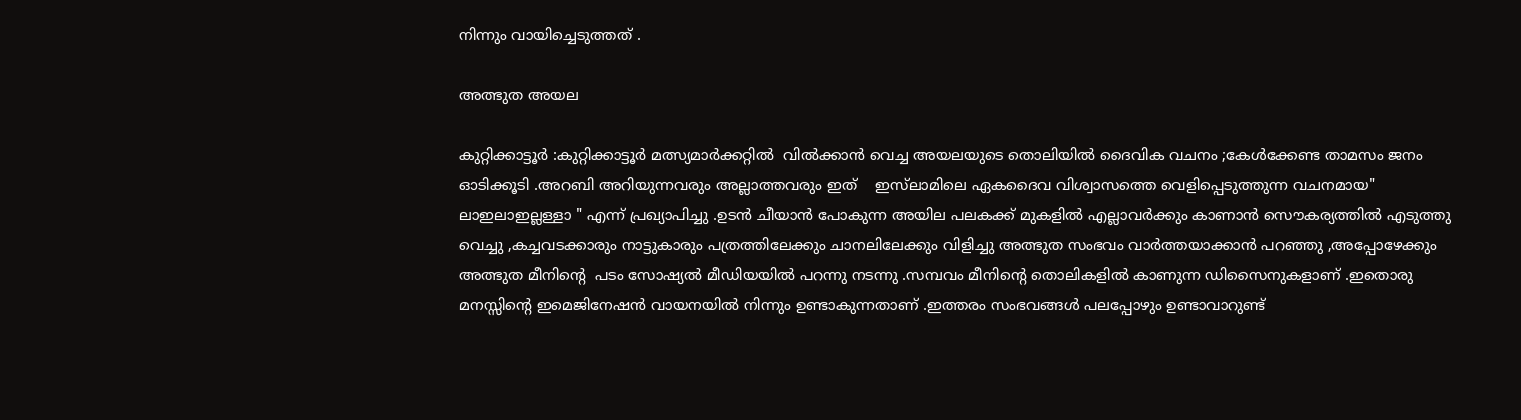നിന്നും വായിച്ചെടുത്തത് .

അത്ഭുത അയല

കുറ്റിക്കാട്ടൂർ :കുറ്റിക്കാട്ടൂർ മത്സ്യമാർക്കറ്റിൽ  വിൽക്കാൻ വെച്ച അയലയുടെ തൊലിയിൽ ദൈവിക വചനം ;കേൾക്കേണ്ട താമസം ജനം ഓടിക്കൂടി .അറബി അറിയുന്നവരും അല്ലാത്തവരും ഇത്    ഇസ്‌ലാമിലെ ഏകദൈവ വിശ്വാസത്തെ വെളിപ്പെടുത്തുന്ന വചനമായ" ലാഇലാഇല്ലള്ളാ " എന്ന് പ്രഖ്യാപിച്ചു .ഉടൻ ചീയാൻ പോകുന്ന അയില പലകക്ക് മുകളിൽ എല്ലാവർക്കും കാണാൻ സൌകര്യത്തിൽ എടുത്തു വെച്ചു ,കച്ചവടക്കാരും നാട്ടുകാരും പത്രത്തിലേക്കും ചാനലിലേക്കും വിളിച്ചു അത്ഭുത സംഭവം വാർത്തയാക്കാൻ പറഞ്ഞു ,അപ്പോഴേക്കും അത്ഭുത മീനിന്റെ  പടം സോഷ്യൽ മീഡിയയിൽ പറന്നു നടന്നു .സമ്പവം മീനിന്റെ തൊലികളിൽ കാണുന്ന ഡിസൈനുകളാണ് .ഇതൊരു മനസ്സിന്റെ ഇമെജിനേഷൻ വായനയിൽ നിന്നും ഉണ്ടാകുന്നതാണ് .ഇത്തരം സംഭവങ്ങൾ പലപ്പോഴും ഉണ്ടാവാറുണ്ട്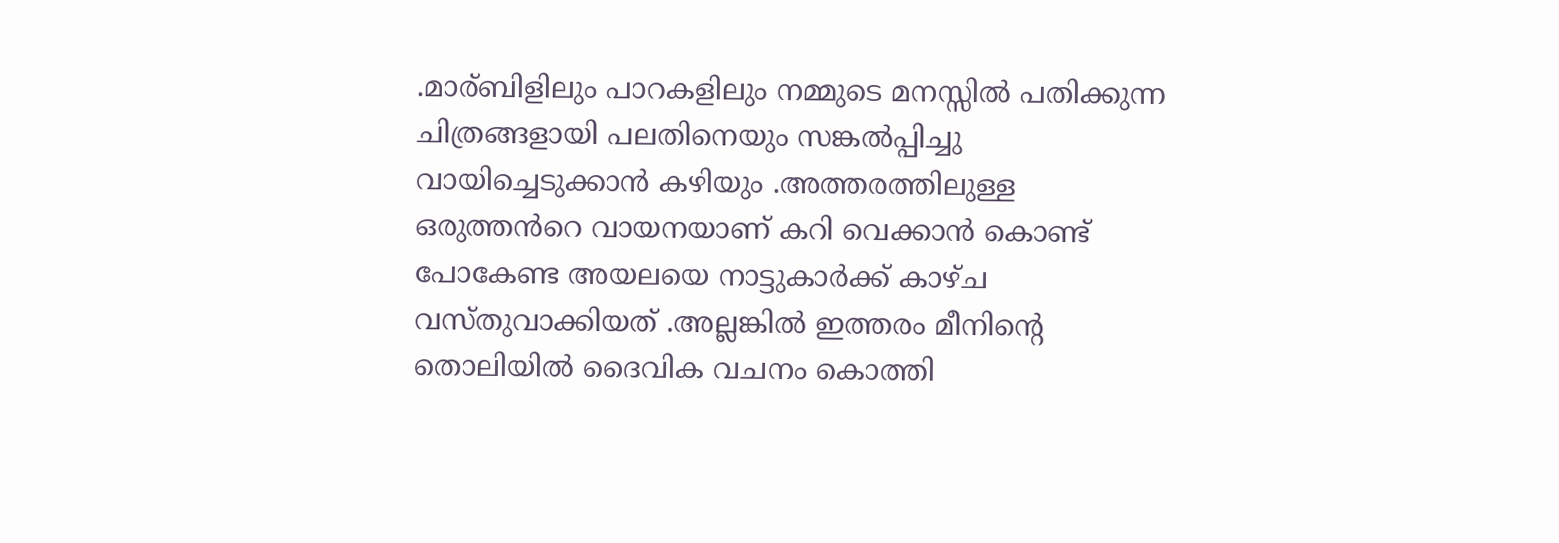.മാര്ബിളിലും പാറകളിലും നമ്മുടെ മനസ്സിൽ പതിക്കുന്ന  ചിത്രങ്ങളായി പലതിനെയും സങ്കൽപ്പിച്ചു വായിച്ചെടുക്കാൻ കഴിയും .അത്തരത്തിലുള്ള ഒരുത്തൻറെ വായനയാണ് കറി വെക്കാൻ കൊണ്ട് പോകേണ്ട അയലയെ നാട്ടുകാർക്ക് കാഴ്ച വസ്തുവാക്കിയത് .അല്ലങ്കിൽ ഇത്തരം മീനിന്റെ  തൊലിയിൽ ദൈവിക വചനം കൊത്തി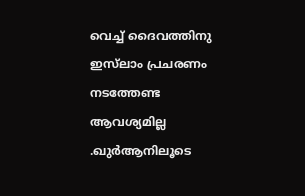വെച്ച് ദൈവത്തിനു ഇസ്‌ലാം പ്രചരണം നടത്തേണ്ട ആവശ്യമില്ല .ഖുർആനിലൂടെ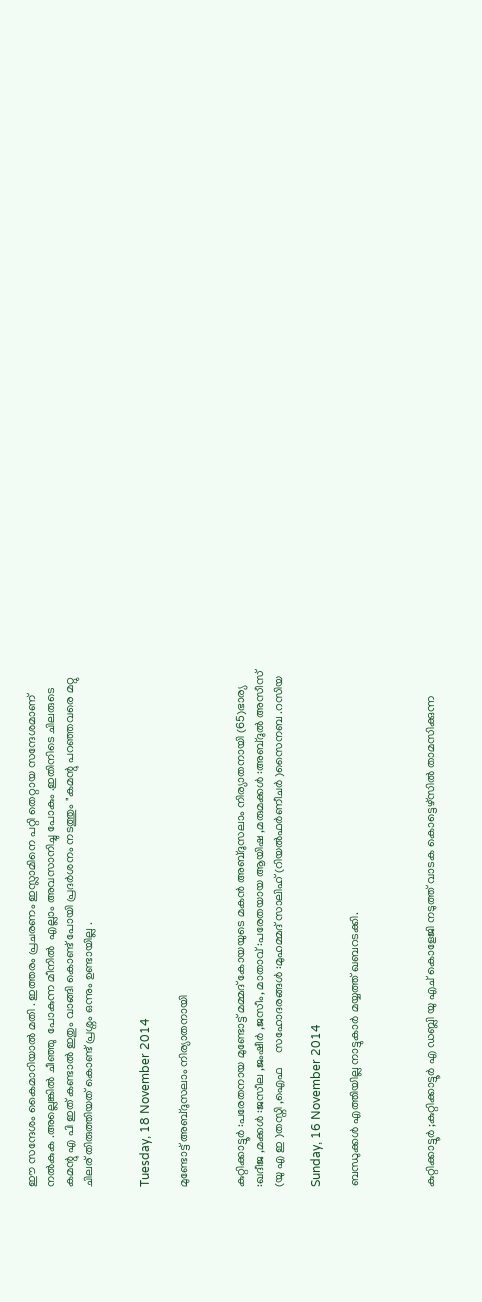ഈ സന്ദേശം കൈമാറിയാൽ മതി . ഇത്തരം പ്രചരണം ഇസ്ലാമിനെ പറ്റി തെറ്റായ സന്ദേശമാണ് നൽകുക .അല്ലെങ്കിൽ ചീഞ്ഞു  പോകുന്ന മീനിൽ  എല്ലാം അവസാനിച്ചു പോകും .ഇതിനിടെ ചിലരുടെ കമന്റു എ പി ഇത് കണ്ടാൽ ഇതും വാങ്ങി കൊണ്ട് പോയി പ്രദർശനം നടത്തും "കമന്റു പറഞ്ഞവരെ മറ്റു ചിലര് തിരുത്തിയത് കൊണ്ട് പ്രശ്നം ഒന്നും ഉണ്ടായില്ല .


Tuesday, 18 November 2014

മുണ്ടോട്ട് അബ്ദുസലാം നിര്യാതനായി


കുറ്റിക്കാട്ടൂർ :പരേതനായ മുണ്ടോട്ട് മമ്മദ് കോയയുടെ മകൻ അബ്ദുസലാം നിര്യാതനായി (65)ഭാര്യ :ഖദീജ ,മക്കൾ :ജസീല ,ജംഷീർ ,ജസീം, മാതാവ്‌ :പരേതയായ ആയിഷ ,മരുമക്കൾ :അബ്ദുൽ അസീസ്‌ (യു എ ഇ )തസ്നി ,ഐഫ     സഹോദരങ്ങൾ :മുഹമ്മദ്‌ സാലിഹ് (റിയൽഫർണീചർ )സൈനബ .റസിയ

Sunday, 16 November 2014

ബന്ധുക്കൾ എത്തിയില്ല നാട്ടുകാർ മയ്യത്ത് ഖബറടക്കി.



കുറ്റിക്കാട്ടൂർ ;കുറ്റിക്കാട്ടൂർ എ ഡബ്ലി യു എച് കൊളേജി നടുത്ത് വാടക കൊട്ടെഴ്സിൽ താമസിക്കുന്ന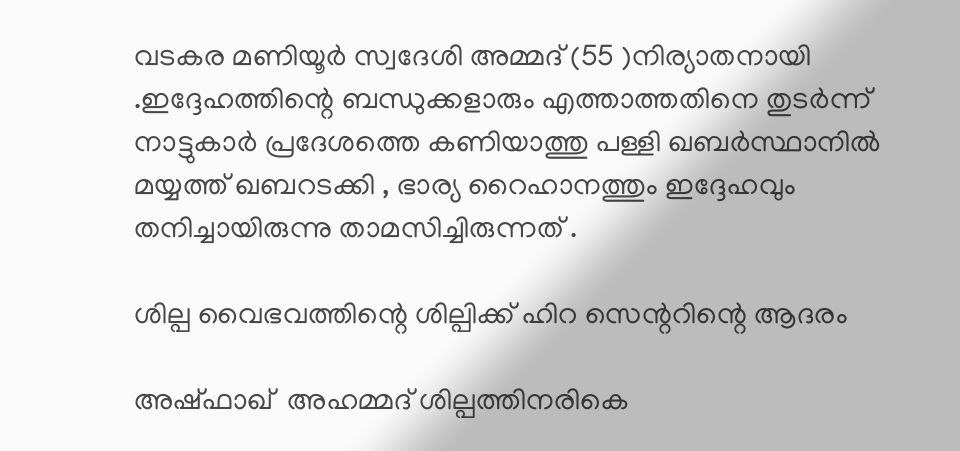വടകര മണിയൂർ സ്വദേശി അമ്മദ് (55 )നിര്യാതനായി .ഇദ്ദേഹത്തിന്റെ ബന്ധുക്കളാരും എത്താത്തതിനെ തുടർന്ന് നാട്ടുകാർ പ്രദേശത്തെ കണിയാത്തു പള്ളി ഖബർസ്ഥാനിൽ മയ്യത്ത് ഖബറടക്കി , ഭാര്യ റൈഹാനത്തും ഇദ്ദേഹവും
തനിച്ചായിരുന്നു താമസിച്ചിരുന്നത് .

ശില്പ വൈഭവത്തിന്റെ ശില്പിക്ക് ഹിറ സെന്ററിന്റെ ആദരം

അഷ്ഫാഖ്  അഹമ്മദ് ശില്പത്തിനരികെ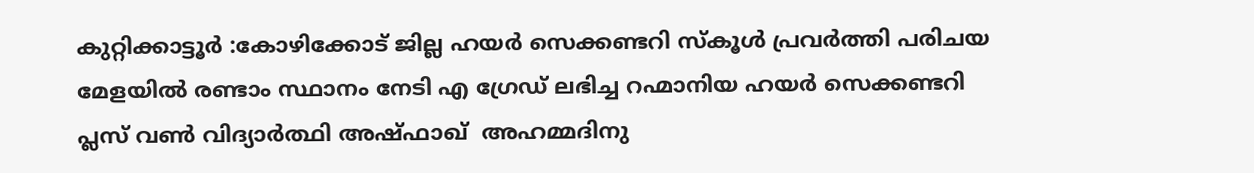കുറ്റിക്കാട്ടൂർ :കോഴിക്കോട് ജില്ല ഹയർ സെക്കണ്ടറി സ്കൂൾ പ്രവർത്തി പരിചയ മേളയിൽ രണ്ടാം സ്ഥാനം നേടി എ ഗ്രേഡ് ലഭിച്ച റഹ്മാനിയ ഹയർ സെക്കണ്ടറി പ്ലസ് വണ്‍ വിദ്യാർത്ഥി അഷ്ഫാഖ്  അഹമ്മദിനു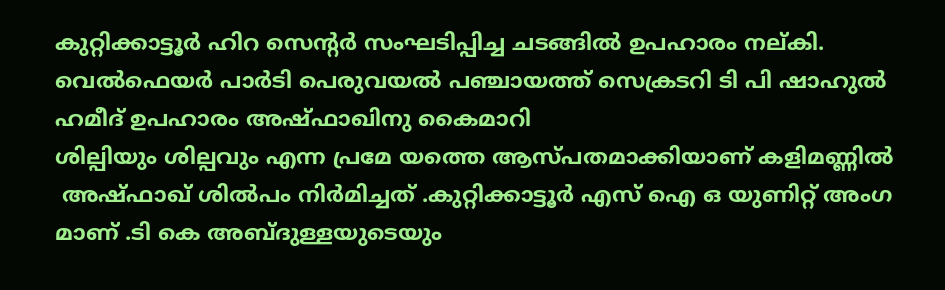കുറ്റിക്കാട്ടൂർ ഹിറ സെന്റർ സംഘടിപ്പിച്ച ചടങ്ങിൽ ഉപഹാരം നല്കി. വെൽഫെയർ പാർടി പെരുവയൽ പഞ്ചായത്ത്‌ സെക്രടറി ടി പി ഷാഹുൽ ഹമീദ് ഉപഹാരം അഷ്ഫാഖിനു കൈമാറി
ശില്പിയും ശില്പവും എന്ന പ്രമേ യത്തെ ആസ്പതമാക്കിയാണ് കളിമണ്ണിൽ
 അഷ്ഫാഖ് ശിൽപം നിർമിച്ചത് .കുറ്റിക്കാട്ടൂർ എസ് ഐ ഒ യുണിറ്റ് അംഗ മാണ് .ടി കെ അബ്ദുള്ളയുടെയും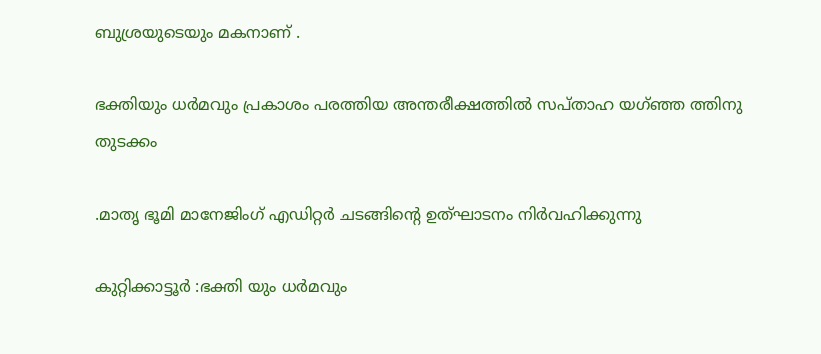ബുശ്രയുടെയും മകനാണ് .

ഭക്തിയും ധർമവും പ്രകാശം പരത്തിയ അന്തരീക്ഷത്തിൽ സപ്താഹ യഗ്ഞ്ഞ ത്തിനു തുടക്കം

.മാതൃ ഭൂമി മാനേജിംഗ് എഡിറ്റർ ചടങ്ങിന്റെ ഉത്ഘാടനം നിർവഹിക്കുന്നു

കുറ്റിക്കാട്ടൂർ :ഭക്തി യും ധർമവും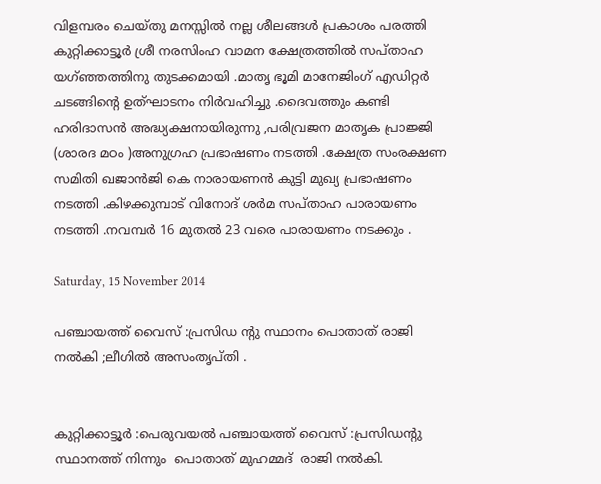വിളമ്പരം ചെയ്തു മനസ്സിൽ നല്ല ശീലങ്ങൾ പ്രകാശം പരത്തി കുറ്റിക്കാട്ടൂർ ശ്രീ നരസിംഹ വാമന ക്ഷേത്രത്തിൽ സപ്താഹ യഗ്ഞ്ഞത്തിനു തുടക്കമായി .മാതൃ ഭൂമി മാനേജിംഗ് എഡിറ്റർ ചടങ്ങിന്റെ ഉത്ഘാടനം നിർവഹിച്ചു .ദൈവത്തും കണ്ടി ഹരിദാസൻ അദ്ധ്യക്ഷനായിരുന്നു ,പരിവ്രജന മാതൃക പ്രാജ്ജി (ശാരദ മഠം )അനുഗ്രഹ പ്രഭാഷണം നടത്തി .ക്ഷേത്ര സംരക്ഷണ സമിതി ഖജാൻജി കെ നാരായണൻ കുട്ടി മുഖ്യ പ്രഭാഷണം നടത്തി .കിഴക്കുമ്പാട് വിനോദ് ശർമ സപ്താഹ പാരായണം നടത്തി .നവമ്പർ 16 മുതൽ 23 വരെ പാരായണം നടക്കും .

Saturday, 15 November 2014

പഞ്ചായത്ത് വൈസ് :പ്രസിഡ ന്റു സ്ഥാനം പൊതാത് രാജി നൽകി ;ലീഗിൽ അസംതൃപ്തി .


കുറ്റിക്കാട്ടൂർ :പെരുവയൽ പഞ്ചായത്ത് വൈസ് :പ്രസിഡന്റു സ്ഥാനത്ത് നിന്നും  പൊതാത് മുഹമ്മദ്‌  രാജി നൽകി.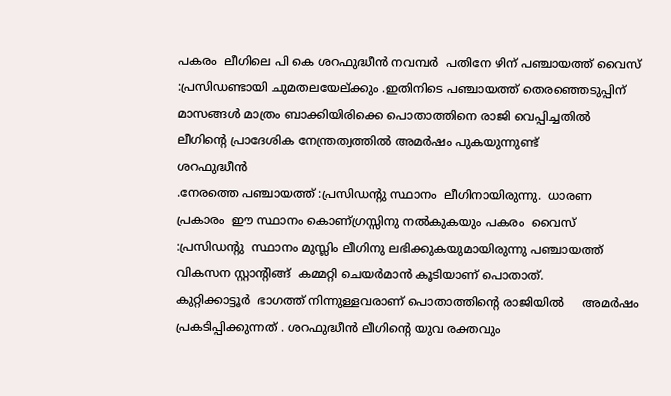പകരം  ലീഗിലെ പി കെ ശറഫുദ്ധീൻ നവമ്പർ  പതിനേ ഴിന് പഞ്ചായത്ത് വൈസ് :പ്രസിഡണ്ടായി ചുമതലയേല്ക്കും .ഇതിനിടെ പഞ്ചായത്ത് തെരഞ്ഞെടുപ്പിന് മാസങ്ങൾ മാത്രം ബാക്കിയിരിക്കെ പൊതാത്തിനെ രാജി വെപ്പിച്ചതിൽ ലീഗിന്റെ പ്രാദേശിക നേന്ത്രത്വത്തിൽ അമർഷം പുകയുന്നുണ്ട്
ശറഫുദ്ധീൻ
.നേരത്തെ പഞ്ചായത്ത് :പ്രസിഡന്റു സ്ഥാനം  ലീഗിനായിരുന്നു.  ധാരണ പ്രകാരം  ഈ സ്ഥാനം കൊണ്ഗ്രസ്സിനു നൽകുകയും പകരം  വൈസ് :പ്രസിഡന്റു  സ്ഥാനം മുസ്ലിം ലീഗിനു ലഭിക്കുകയുമായിരുന്നു പഞ്ചായത്ത് വികസന സ്റ്റാന്റിങ്ങ്  കമ്മറ്റി ചെയർമാൻ കൂടിയാണ് പൊതാത്.
കുറ്റിക്കാട്ടൂർ  ഭാഗത്ത് നിന്നുള്ളവരാണ് പൊതാത്തിന്റെ രാജിയിൽ     അമർഷം പ്രകടിപ്പിക്കുന്നത് . ശറഫുദ്ധീൻ ലീഗിന്റെ യുവ രക്തവും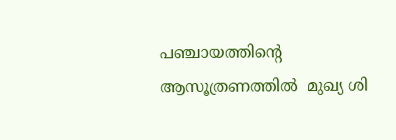പഞ്ചായത്തിന്റെ ആസൂത്രണത്തിൽ  മുഖ്യ ശി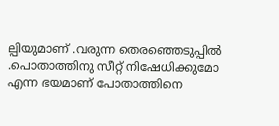ല്പിയുമാണ് .വരുന്ന തെരഞ്ഞെടുപ്പിൽ .പൊതാത്തിനു സീറ്റ് നിഷേധിക്കുമോ എന്ന ഭയമാണ് പോതാത്തിനെ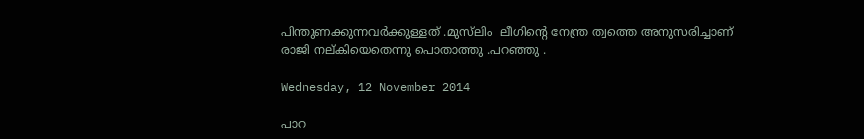പിന്തുണക്കുന്നവർക്കുള്ളത് .മുസ്‌ലിം  ലീഗിന്റെ നേന്ത്ര ത്വത്തെ അനുസരിച്ചാണ് രാജി നല്കിയെതെന്നു പൊതാത്തു .പറഞ്ഞു .

Wednesday, 12 November 2014

പാറ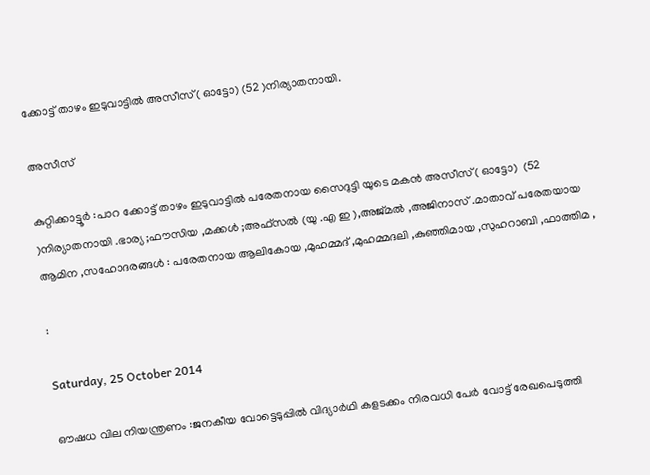ക്കോട്ട് താഴം ഇടുവാട്ടിൽ അസീസ്‌( ഓട്ടോ) (52 )നിര്യാതനായി.

അസീസ്‌

കുറ്റിക്കാട്ടൂർ :പാറ ക്കോട്ട് താഴം ഇടുവാട്ടിൽ പരേതനായ സൈദുട്ടി യുടെ മകൻ അസീസ്‌( ഓട്ടോ)  (52 )നിര്യാതനായി .ഭാര്യ ;ഫൗസിയ ,മക്കൾ ;അഫ്സൽ (യു .എ ഇ ),അജ്മൽ ,അജിനാസ് .മാതാവ് പരേതയായ ആമിന ,സഹോദരങ്ങൾ : പരേതനായ ആലികോയ ,മുഹമ്മദ്‌ ,മുഹമ്മദലി ,കുഞ്ഞിമായ ,സുഹറാബി ,ഫാത്തിമ ,

:

Saturday, 25 October 2014

ഔഷധ വില നിയന്ത്രണം :ജനകീയ വോട്ടെടുപ്പിൽ വിദ്യാർഥി കളടക്കം നിരവധി പേർ വോട്ട് രേഖപെടുത്തി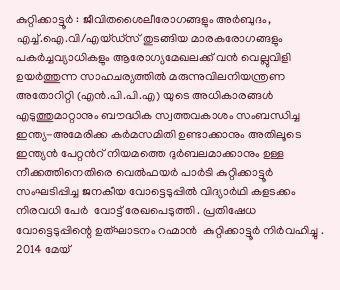കുറ്റിക്കാട്ടൂർ : ജീവിതശൈലീരോഗങ്ങളും അര്‍ബുദം, എച്ച്.ഐ.വി/എയ്ഡ്സ് തുടങ്ങിയ മാരകരോഗങ്ങളും പകര്‍ച്ചവ്യാധികളും ആരോഗ്യമേഖലക്ക് വന്‍ വെല്ലുവിളി ഉയര്‍ത്തുന്ന സാഹചര്യത്തില്‍ മരുന്നുവിലനിയന്ത്രണ അതോറിറ്റി (എന്‍.പി.പി.എ) യുടെ അധികാരങ്ങള്‍ എടുത്തുമാറ്റാനും ബൗദ്ധിക സ്വത്തവകാശം സംബന്ധിച്ച ഇന്ത്യ-അമേരിക്ക കര്‍മസമിതി ഉണ്ടാക്കാനും അതിലൂടെ ഇന്ത്യന്‍ പേറ്റന്‍റ് നിയമത്തെ ദുര്‍ബലമാക്കാനും ഉള്ള നീക്കത്തിനെതിരെ വെൽഫയർ പാർടി കുറ്റിക്കാട്ടൂർ സംഘടിപ്പിച്ച ജനകീയ വോട്ടെടുപ്പിൽ വിദ്യാർഥി കളടക്കം നിരവധി പേർ  വോട്ട് രേഖപെടുത്തി . പ്രതിഷേധ വോട്ടെടുപ്പിന്റെ ഉത്ഘാടനം റഹ്മാൻ  കുറ്റിക്കാട്ടൂർ നിർവഹിച്ചു .
2014 മേയ്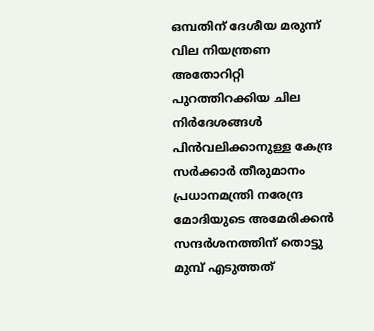ഒമ്പതിന് ദേശീയ മരുന്ന് വില നിയന്ത്രണ അതോറിറ്റി പുറത്തിറക്കിയ ചില നിര്‍ദേശങ്ങള്‍ പിന്‍വലിക്കാനുള്ള കേന്ദ്ര സര്‍ക്കാര്‍ തീരുമാനം  പ്രധാനമന്ത്രി നരേന്ദ്ര മോദിയുടെ അമേരിക്കന്‍ സന്ദര്‍ശനത്തിന് തൊട്ടു മുമ്പ് എടുത്തത്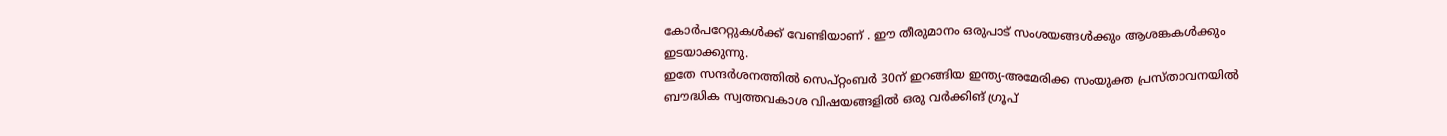കോർപറേറ്റുകൾക്ക് വേണ്ടിയാണ് . ഈ തീരുമാനം ഒരുപാട് സംശയങ്ങള്‍ക്കും ആശങ്കകള്‍ക്കും ഇടയാക്കുന്നു.
ഇതേ സന്ദര്‍ശനത്തില്‍ സെപ്റ്റംബര്‍ 30ന് ഇറങ്ങിയ ഇന്ത്യ-അമേരിക്ക സംയുക്ത പ്രസ്താവനയില്‍ ബൗദ്ധിക സ്വത്തവകാശ വിഷയങ്ങളില്‍ ഒരു വര്‍ക്കിങ് ഗ്രൂപ്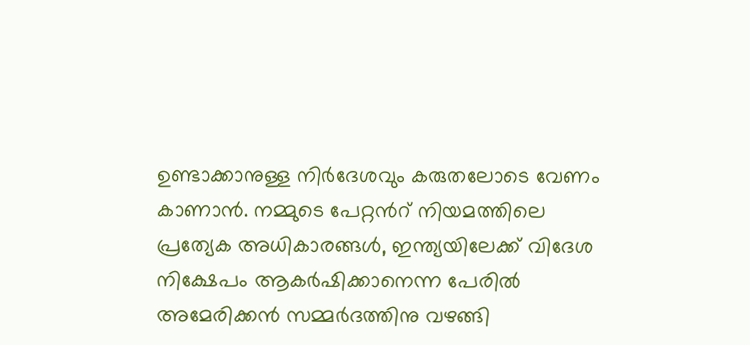ഉണ്ടാക്കാനുള്ള നിര്‍ദേശവും കരുതലോടെ വേണം കാണാന്‍. നമ്മുടെ പേറ്റന്‍റ് നിയമത്തിലെ പ്രത്യേക അധികാരങ്ങള്‍, ഇന്ത്യയിലേക്ക് വിദേശ നിക്ഷേപം ആകര്‍ഷിക്കാനെന്ന പേരില്‍ അമേരിക്കന്‍ സമ്മര്‍ദത്തിനു വഴങ്ങി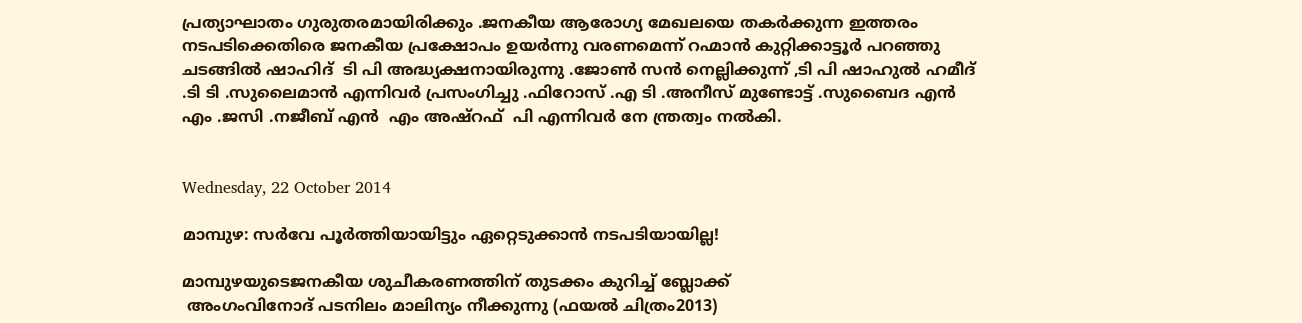പ്രത്യാഘാതം ഗുരുതരമായിരിക്കും .ജനകീയ ആരോഗ്യ മേഖലയെ തകർക്കുന്ന ഇത്തരം നടപടിക്കെതിരെ ജനകീയ പ്രക്ഷോപം ഉയർന്നു വരണമെന്ന്‌ റഹ്മാൻ കുറ്റിക്കാട്ടൂർ പറഞ്ഞു
ചടങ്ങിൽ ഷാഹിദ്  ടി പി അദ്ധ്യക്ഷനായിരുന്നു .ജോണ്‍ സൻ നെല്ലിക്കുന്ന് ,ടി പി ഷാഹുൽ ഹമീദ് .ടി ടി .സുലൈമാൻ എന്നിവർ പ്രസംഗിച്ചു .ഫിറോസ്‌ .എ ടി .അനീസ്‌ മുണ്ടോട്ട് .സുബൈദ എൻ  എം .ജസി .നജീബ് എൻ  എം അഷ്‌റഫ്‌  പി എന്നിവർ നേ ന്ത്രത്വം നൽകി.


Wednesday, 22 October 2014

മാമ്പുഴ: സര്‍വേ പൂര്‍ത്തിയായിട്ടും ഏറ്റെടുക്കാന്‍ നടപടിയായില്ല!

മാമ്പുഴയുടെജനകീയ ശുചീകരണത്തിന് തുടക്കം കുറിച്ച് ബ്ലോക്ക്
 അംഗംവിനോദ് പടനിലം മാലിന്യം നീക്കുന്നു (ഫയൽ ചിത്രം2013)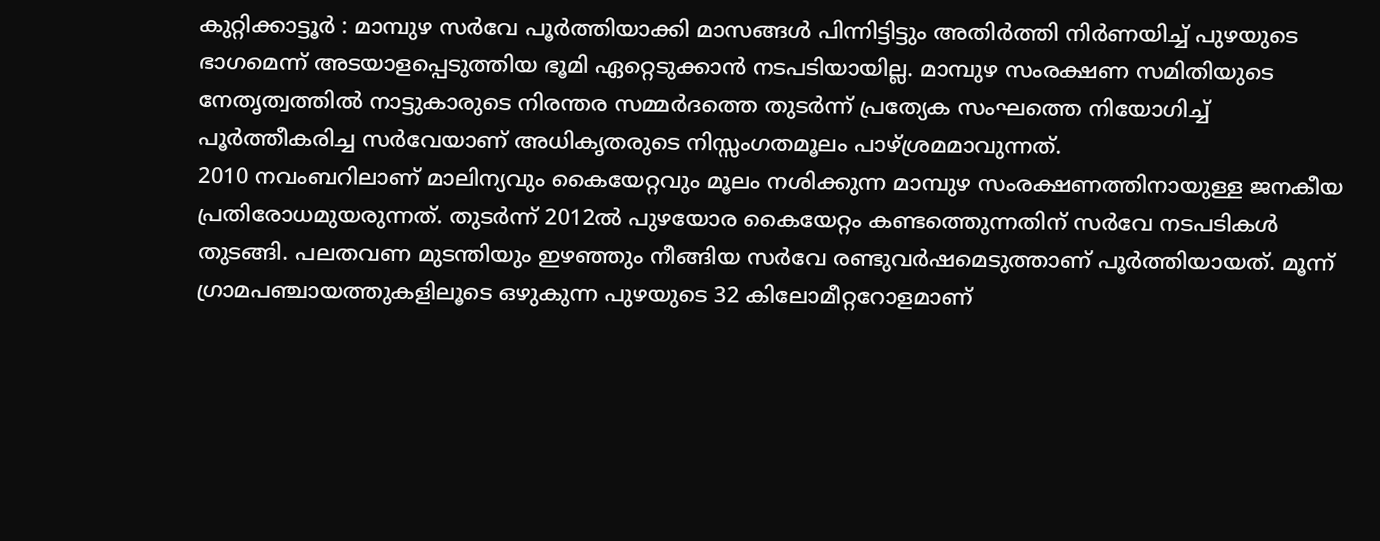കുറ്റിക്കാട്ടൂർ : മാമ്പുഴ സര്‍വേ പൂര്‍ത്തിയാക്കി മാസങ്ങള്‍ പിന്നിട്ടിട്ടും അതിര്‍ത്തി നിര്‍ണയിച്ച് പുഴയുടെ ഭാഗമെന്ന് അടയാളപ്പെടുത്തിയ ഭൂമി ഏറ്റെടുക്കാന്‍ നടപടിയായില്ല. മാമ്പുഴ സംരക്ഷണ സമിതിയുടെ നേതൃത്വത്തില്‍ നാട്ടുകാരുടെ നിരന്തര സമ്മര്‍ദത്തെ തുടര്‍ന്ന് പ്രത്യേക സംഘത്തെ നിയോഗിച്ച് പൂര്‍ത്തീകരിച്ച സര്‍വേയാണ് അധികൃതരുടെ നിസ്സംഗതമൂലം പാഴ്ശ്രമമാവുന്നത്.
2010 നവംബറിലാണ് മാലിന്യവും കൈയേറ്റവും മൂലം നശിക്കുന്ന മാമ്പുഴ സംരക്ഷണത്തിനായുള്ള ജനകീയ പ്രതിരോധമുയരുന്നത്. തുടര്‍ന്ന് 2012ല്‍ പുഴയോര കൈയേറ്റം കണ്ടത്തെുന്നതിന് സര്‍വേ നടപടികള്‍ തുടങ്ങി. പലതവണ മുടന്തിയും ഇഴഞ്ഞും നീങ്ങിയ സര്‍വേ രണ്ടുവര്‍ഷമെടുത്താണ് പൂര്‍ത്തിയായത്. മൂന്ന് ഗ്രാമപഞ്ചായത്തുകളിലൂടെ ഒഴുകുന്ന പുഴയുടെ 32 കിലോമീറ്ററോളമാണ്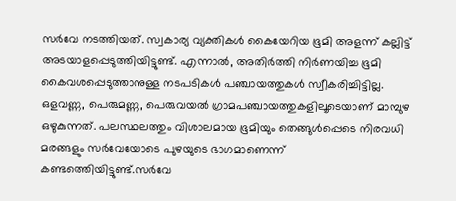സര്‍വേ നടത്തിയത്. സ്വകാര്യ വ്യക്തികള്‍ കൈയേറിയ ഭൂമി അളന്ന് കല്ലിട്ട് അടയാളപ്പെടുത്തിയിട്ടുണ്ട്. എന്നാല്‍, അതിര്‍ത്തി നിര്‍ണയിച്ച ഭൂമി കൈവശപ്പെടുത്താനുള്ള നടപടികള്‍ പഞ്ചായത്തുകള്‍ സ്വീകരിച്ചിട്ടില്ല. ഒളവണ്ണ, പെരുമണ്ണ, പെരുവയല്‍ ഗ്രാമപഞ്ചായത്തുകളിലൂടെയാണ് മാമ്പുഴ ഒഴുകുന്നത്. പലസ്ഥലത്തും വിശാലമായ ഭൂമിയും തെങ്ങുള്‍പ്പെടെ നിരവധി മരങ്ങളും സര്‍വേയോടെ പുഴയുടെ ഭാഗമാണെന്ന് കണ്ടത്തെിയിട്ടുണ്ട്.സര്‍വേ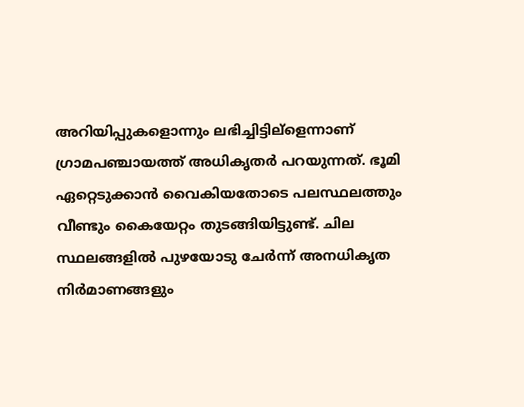അറിയിപ്പുകളൊന്നും ലഭിച്ചിട്ടില്ളെന്നാണ് ഗ്രാമപഞ്ചായത്ത് അധികൃതര്‍ പറയുന്നത്. ഭൂമി ഏറ്റെടുക്കാന്‍ വൈകിയതോടെ പലസ്ഥലത്തും വീണ്ടും കൈയേറ്റം തുടങ്ങിയിട്ടുണ്ട്. ചില സ്ഥലങ്ങളില്‍ പുഴയോടു ചേര്‍ന്ന് അനധികൃത നിര്‍മാണങ്ങളും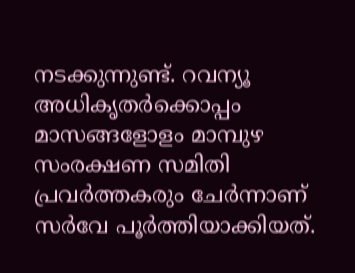നടക്കുന്നുണ്ട്. റവന്യൂ അധികൃതര്‍ക്കൊപ്പം മാസങ്ങളോളം മാമ്പുഴ സംരക്ഷണ സമിതി പ്രവര്‍ത്തകരും ചേര്‍ന്നാണ് സര്‍വേ പൂര്‍ത്തിയാക്കിയത്.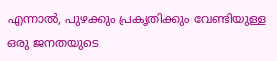എന്നാല്‍, പുഴക്കും പ്രകൃതിക്കും വേണ്ടിയുള്ള ഒരു ജനതയുടെ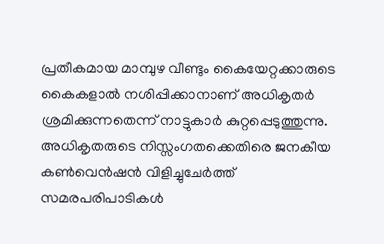പ്രതീകമായ മാമ്പുഴ വീണ്ടും കൈയേറ്റക്കാരുടെ കൈകളാല്‍ നശിപ്പിക്കാനാണ് അധികൃതര്‍ ശ്രമിക്കുന്നതെന്ന് നാട്ടുകാര്‍ കുറ്റപ്പെടുത്തുന്നു. അധികൃതരുടെ നിസ്സംഗതക്കെതിരെ ജനകീയ കണ്‍വെന്‍ഷന്‍ വിളിച്ചുചേര്‍ത്ത് സമരപരിപാടികള്‍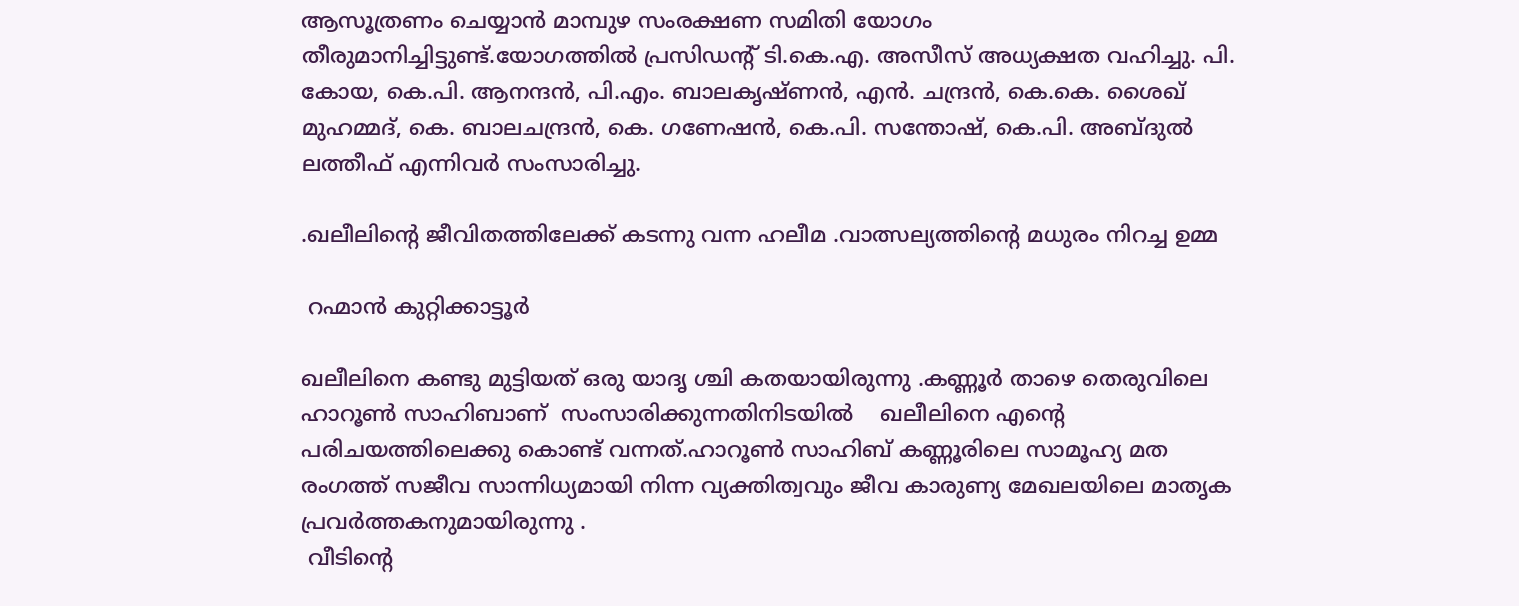ആസൂത്രണം ചെയ്യാന്‍ മാമ്പുഴ സംരക്ഷണ സമിതി യോഗം തീരുമാനിച്ചിട്ടുണ്ട്.യോഗത്തില്‍ പ്രസിഡന്‍റ് ടി.കെ.എ. അസീസ് അധ്യക്ഷത വഹിച്ചു. പി. കോയ, കെ.പി. ആനന്ദന്‍, പി.എം. ബാലകൃഷ്ണന്‍, എന്‍. ചന്ദ്രന്‍, കെ.കെ. ശൈഖ് മുഹമ്മദ്, കെ. ബാലചന്ദ്രന്‍, കെ. ഗണേഷന്‍, കെ.പി. സന്തോഷ്, കെ.പി. അബ്ദുല്‍ ലത്തീഫ് എന്നിവര്‍ സംസാരിച്ചു.

.ഖലീലിന്റെ ജീവിതത്തിലേക്ക് കടന്നു വന്ന ഹലീമ .വാത്സല്യത്തിന്റെ മധുരം നിറച്ച ഉമ്മ

 റഹ്മാൻ കുറ്റിക്കാട്ടൂർ

ഖലീലിനെ കണ്ടു മുട്ടിയത്‌ ഒരു യാദൃ ശ്ചി കതയായിരുന്നു .കണ്ണൂർ താഴെ തെരുവിലെ ഹാറൂണ്‍ സാഹിബാണ്  സംസാരിക്കുന്നതിനിടയിൽ    ഖലീലിനെ എന്റെ പരിചയത്തിലെക്കു കൊണ്ട് വന്നത്.ഹാറൂണ്‍ സാഹിബ്‌ കണ്ണൂരിലെ സാമൂഹ്യ മത രംഗത്ത് സജീവ സാന്നിധ്യമായി നിന്ന വ്യക്തിത്വവും ജീവ കാരുണ്യ മേഖലയിലെ മാതൃക   പ്രവർത്തകനുമായിരുന്നു .
 വീടിന്റെ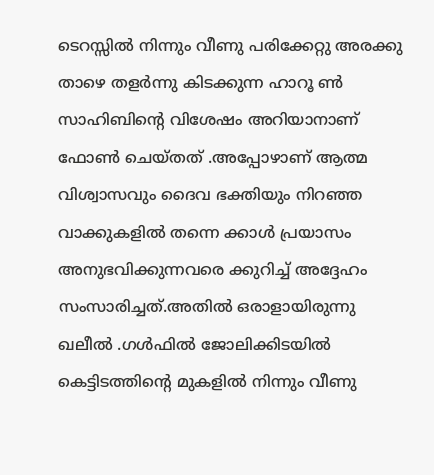ടെറസ്സിൽ നിന്നും വീണു പരിക്കേറ്റു അരക്കു താഴെ തളർന്നു കിടക്കുന്ന ഹാറൂ ണ്‍ സാഹിബിന്റെ വിശേഷം അറിയാനാണ് ഫോണ്‍ ചെയ്തത് .അപ്പോഴാണ്‌ ആത്മ വിശ്വാസവും ദൈവ ഭക്തിയും നിറഞ്ഞ വാക്കുകളിൽ തന്നെ ക്കാൾ പ്രയാസം അനുഭവിക്കുന്നവരെ ക്കുറിച്ച് അദ്ദേഹം സംസാരിച്ചത്.അതിൽ ഒരാളായിരുന്നു ഖലീൽ .ഗൾഫിൽ ജോലിക്കിടയിൽ കെട്ടിടത്തിന്റെ മുകളിൽ നിന്നും വീണു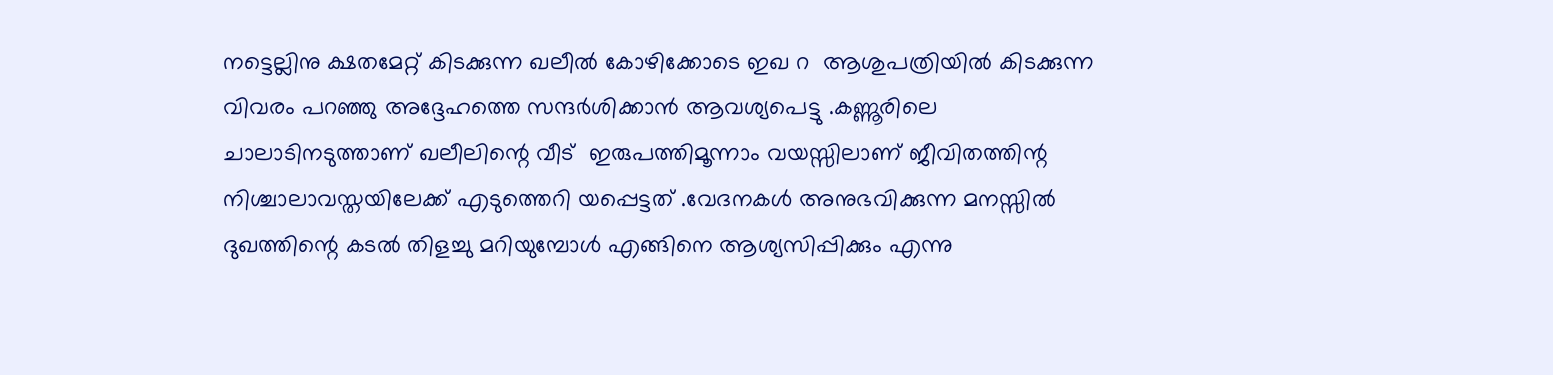നട്ടെല്ലിനു ക്ഷതമേറ്റ് കിടക്കുന്ന ഖലീൽ കോഴിക്കോടെ ഇഖ റ  ആശുപത്രിയിൽ കിടക്കുന്ന വിവരം പറഞ്ഞു അദ്ദേഹത്തെ സന്ദർശിക്കാൻ ആവശ്യപെട്ടു .കണ്ണൂരിലെ ചാലാടിനടുത്താണ് ഖലീലിന്റെ വീട്  ഇരുപത്തിമൂന്നാം വയസ്സിലാണ് ജീവിതത്തിന്റ നിശ്ചാലാവസ്തയിലേക്ക് എടുത്തെറി യപ്പെട്ടത് .വേദനകൾ അനുഭവിക്കുന്ന മനസ്സിൽ ദുഖത്തിന്റെ കടൽ തിളച്ചു മറിയുമ്പോൾ എങ്ങിനെ ആശ്യസിപ്പിക്കും എന്നു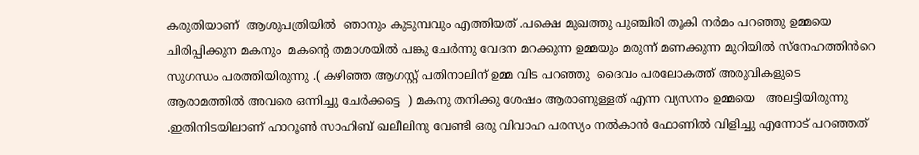കരുതിയാണ്  ആശുപത്രിയിൽ  ഞാനും കുടുമ്പവും എത്തിയത് .പക്ഷെ മുഖത്തു പുഞ്ചിരി തൂകി നർമം പറഞ്ഞു ഉമ്മയെ ചിരിപ്പിക്കുന മകനും  മകന്റെ തമാശയിൽ പങ്കു ചേർന്നു വേദന മറക്കുന്ന ഉമ്മയും മരുന്ന് മണക്കുന്ന മുറിയിൽ സ്നേഹത്തിൻറെ സുഗന്ധം പരത്തിയിരുന്നു .( കഴിഞ്ഞ ആഗസ്റ്റ്‌ പതിനാലിന് ഉമ്മ വിട പറഞ്ഞു  ദൈവം പരലോകത്ത് അരുവികളുടെ ആരാമത്തിൽ അവരെ ഒന്നിച്ചു ചേർക്കട്ടെ  ) മകനു തനിക്കു ശേഷം ആരാണുള്ളത് എന്ന വ്യസനം ഉമ്മയെ   അലട്ടിയിരുന്നു .ഇതിനിടയിലാണ് ഹാറൂണ്‍ സാഹിബ് ഖലീലിനു വേണ്ടി ഒരു വിവാഹ പരസ്യം നൽകാൻ ഫോണിൽ വിളിച്ചു എന്നോട് പറഞ്ഞത്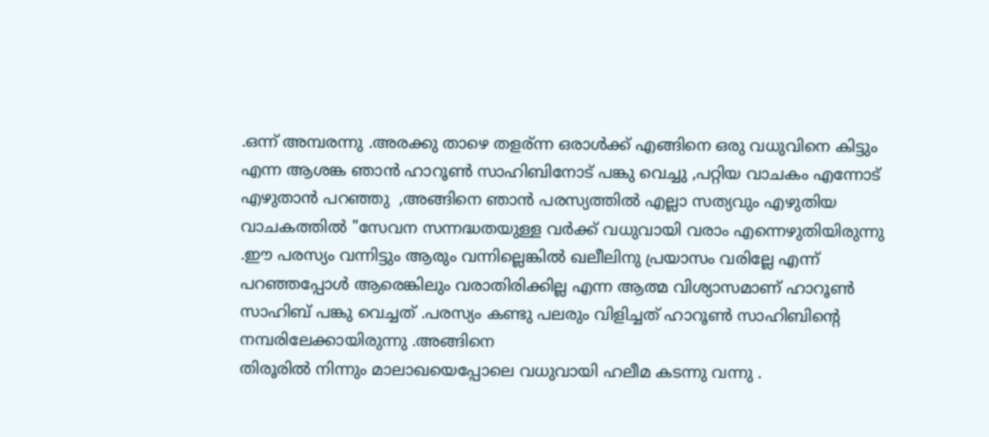.ഒന്ന് അമ്പരന്നു .അരക്കു താഴെ തളര്ന്ന ഒരാൾക്ക്‌ എങ്ങിനെ ഒരു വധുവിനെ കിട്ടും എന്ന ആശങ്ക ഞാൻ ഹാറൂണ്‍ സാഹിബിനോട് പങ്കു വെച്ചു ,പറ്റിയ വാചകം എന്നോട് എഴുതാൻ പറഞ്ഞു  ,അങ്ങിനെ ഞാൻ പരസ്യത്തിൽ എല്ലാ സത്യവും എഴുതിയ വാചകത്തിൽ "സേവന സന്നദ്ധതയുള്ള വർക്ക് വധുവായി വരാം എന്നെഴുതിയിരുന്നു .ഈ പരസ്യം വന്നിട്ടും ആരും വന്നില്ലെങ്കിൽ ഖലീലിനു പ്രയാസം വരില്ലേ എന്ന് പറഞ്ഞപ്പോൾ ആരെങ്കിലും വരാതിരിക്കില്ല എന്ന ആത്മ വിശ്യാസമാണ് ഹാറൂണ്‍ സാഹിബ് പങ്കു വെച്ചത് .പരസ്യം കണ്ടു പലരും വിളിച്ചത് ഹാറൂണ്‍ സാഹിബിന്റെ നമ്പരിലേക്കായിരുന്നു .അങ്ങിനെ
തിരൂരിൽ നിന്നും മാലാഖയെപ്പോലെ വധുവായി ഹലീമ കടന്നു വന്നു .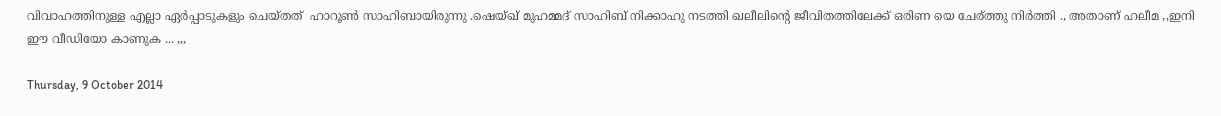വിവാഹത്തിനുള്ള എല്ലാ ഏർപ്പാടുകളും ചെയ്തത്  ഹാറൂണ്‍ സാഹിബായിരുന്നു .ഷെയ്ഖ് മുഹമ്മദ്‌ സാഹിബ് നിക്കാഹു നടത്തി ഖലീലിന്റെ ജീവിതത്തിലേക്ക് ഒരിണ യെ ചേര്ത്തു നിർത്തി ., അതാണ്‌ ഹലീമ ,,ഇനി ഈ വീഡിയോ കാണുക ... ,,,

Thursday, 9 October 2014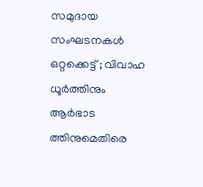സമുദായ സംഘടനകൾ ഒറ്റക്കെട്ട് ; വിവാഹ ധൂർത്തിനും ആർഭാട ത്തിനുമെതിരെ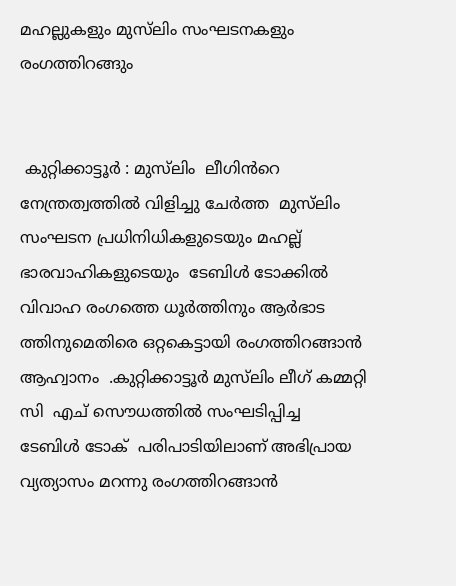മഹല്ലുകളും മുസ്‌ലിം സംഘടനകളും രംഗത്തിറങ്ങും


 കുറ്റിക്കാട്ടൂർ : മുസ്‌ലിം  ലീഗിൻറെ നേന്ത്രത്വത്തിൽ വിളിച്ചു ചേർത്ത  മുസ്‌ലിം സംഘടന പ്രധിനിധികളുടെയും മഹല്ല് ഭാരവാഹികളുടെയും  ടേബിൾ ടോക്കിൽ   വിവാഹ രംഗത്തെ ധൂർത്തിനും ആർഭാട ത്തിനുമെതിരെ ഒറ്റകെട്ടായി രംഗത്തിറങ്ങാൻ ആഹ്വാനം  .കുറ്റിക്കാട്ടൂർ മുസ്‌ലിം ലീഗ് കമ്മറ്റി സി  എച് സൌധത്തിൽ സംഘടിപ്പിച്ച    ടേബിൾ ടോക്  പരിപാടിയിലാണ് അഭിപ്രായ വ്യത്യാസം മറന്നു രംഗത്തിറങ്ങാൻ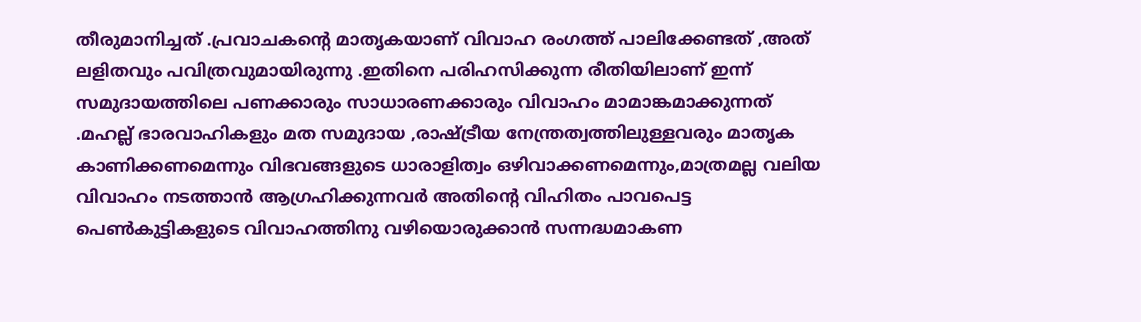തീരുമാനിച്ചത് .പ്രവാചകന്റെ മാതൃകയാണ് വിവാഹ രംഗത്ത് പാലിക്കേണ്ടത് ,അത് ലളിതവും പവിത്രവുമായിരുന്നു .ഇതിനെ പരിഹസിക്കുന്ന രീതിയിലാണ് ഇന്ന് സമുദായത്തിലെ പണക്കാരും സാധാരണക്കാരും വിവാഹം മാമാങ്കമാക്കുന്നത് .മഹല്ല് ഭാരവാഹികളും മത സമുദായ ,രാഷ്ട്രീയ നേന്ത്രത്വത്തിലുള്ളവരും മാതൃക കാണിക്കണമെന്നും വിഭവങ്ങളുടെ ധാരാളിത്വം ഒഴിവാക്കണമെന്നും,മാത്രമല്ല വലിയ വിവാഹം നടത്താൻ ആഗ്രഹിക്കുന്നവർ അതിന്റെ വിഹിതം പാവപെട്ട പെണ്‍കുട്ടികളുടെ വിവാഹത്തിനു വഴിയൊരുക്കാൻ സന്നദ്ധമാകണ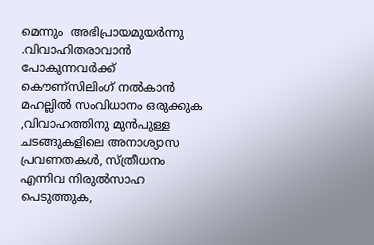മെന്നും  അഭിപ്രായമുയർന്നു .വിവാഹിതരാവാൻ പോകുന്നവർക്ക് കൌണ്സിലിംഗ് നൽകാൻ മഹല്ലിൽ സംവിധാനം ഒരുക്കുക ,വിവാഹത്തിനു മുൻപുള്ള ചടങ്ങുകളിലെ അനാശ്യാസ പ്രവണതകൾ, സ്ത്രീധനം എന്നിവ നിരുൽസാഹ പെടുത്തുക,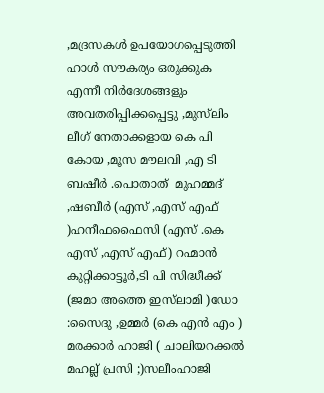,മദ്രസകൾ ഉപയോഗപ്പെടുത്തി ഹാൾ സൗകര്യം ഒരുക്കുക എന്നീ നിർദേശങ്ങളും അവതരിപ്പിക്കപ്പെട്ടു ,മുസ്‌ലിം ലീഗ് നേതാക്കളായ കെ പി കോയ ,മൂസ മൗലവി ,എ ടി  ബഷീർ .പൊതാത്  മുഹമ്മദ്‌ ,ഷബീർ (എസ് ,എസ് എഫ് )ഹനീഫഫൈസി (എസ് .കെ എസ് ,എസ് എഫ്) റഹ്മാൻ കുറ്റിക്കാട്ടൂർ,ടി പി സിദ്ധീക്ക് (ജമാ അത്തെ ഇസ്‌ലാമി )ഡോ :സൈദു ,ഉമ്മർ (കെ എൻ എം )
മരക്കാർ ഹാജി ( ചാലിയറക്കൽ മഹല്ല് പ്രസി ;)സലീംഹാജി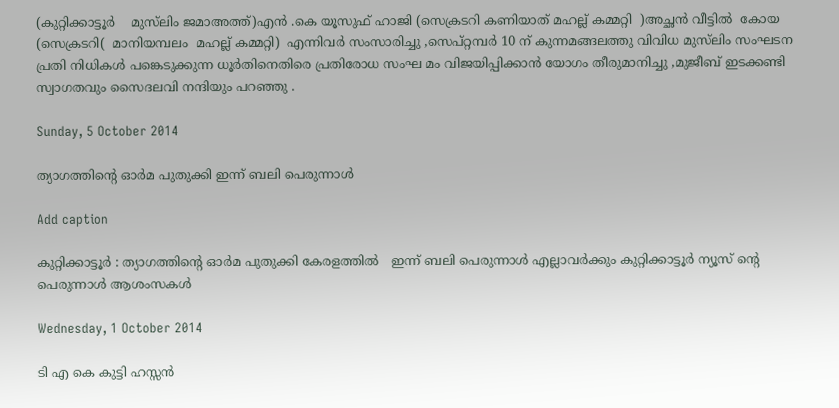(കുറ്റിക്കാട്ടൂർ    മുസ്‌ലിം ജമാഅത്ത്)എൻ .കെ യൂസുഫ് ഹാജി (സെക്രടറി കണിയാത് മഹല്ല് കമ്മറ്റി  )അച്ഛൻ വീട്ടിൽ  കോയ (സെക്രടറി(  മാനിയമ്പലം  മഹല്ല് കമ്മറ്റി)  എന്നിവർ സംസാരിച്ചു ,സെപ്റ്റമ്പർ 10 ന് കുന്നമങ്ങലത്തു വിവിധ മുസ്‌ലിം സംഘടന പ്രതി നിധികൾ പങ്കെടുക്കുന്ന ധൂർതിനെതിരെ പ്രതിരോധ സംഘ മം വിജയിപ്പിക്കാൻ യോഗം തീരുമാനിച്ചു ,മുജീബ് ഇടക്കണ്ടി സ്വാഗതവും സൈദലവി നന്ദിയും പറഞ്ഞു .

Sunday, 5 October 2014

ത്യാഗത്തിന്റെ ഓർമ പുതുക്കി ഇന്ന് ബലി പെരുന്നാൾ

Add caption

കുറ്റിക്കാട്ടൂർ : ത്യാഗത്തിന്റെ ഓർമ പുതുക്കി കേരളത്തിൽ   ഇന്ന് ബലി പെരുന്നാൾ എല്ലാവർക്കും കുറ്റിക്കാട്ടൂർ ന്യൂസ്‌ ന്റെ പെരുന്നാൾ ആശംസകൾ

Wednesday, 1 October 2014

ടി എ കെ കുട്ടി ഹസ്സൻ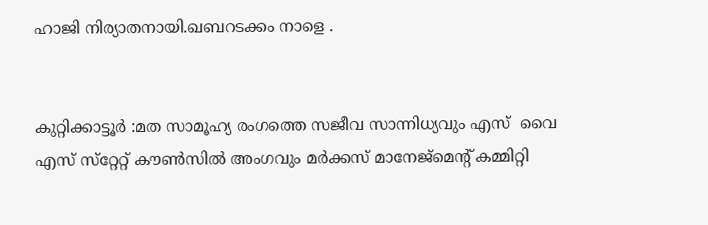ഹാജി നിര്യാതനായി.ഖബറടക്കം നാളെ .


കുറ്റിക്കാട്ടൂർ :മത സാമൂഹ്യ രംഗത്തെ സജീവ സാന്നിധ്യവും എസ്  വൈ എസ് സ്‌റ്റേറ്റ് കൗണ്‍സില്‍ അംഗവും മര്‍ക്കസ് മാനേജ്‌മെന്റ് കമ്മിറ്റി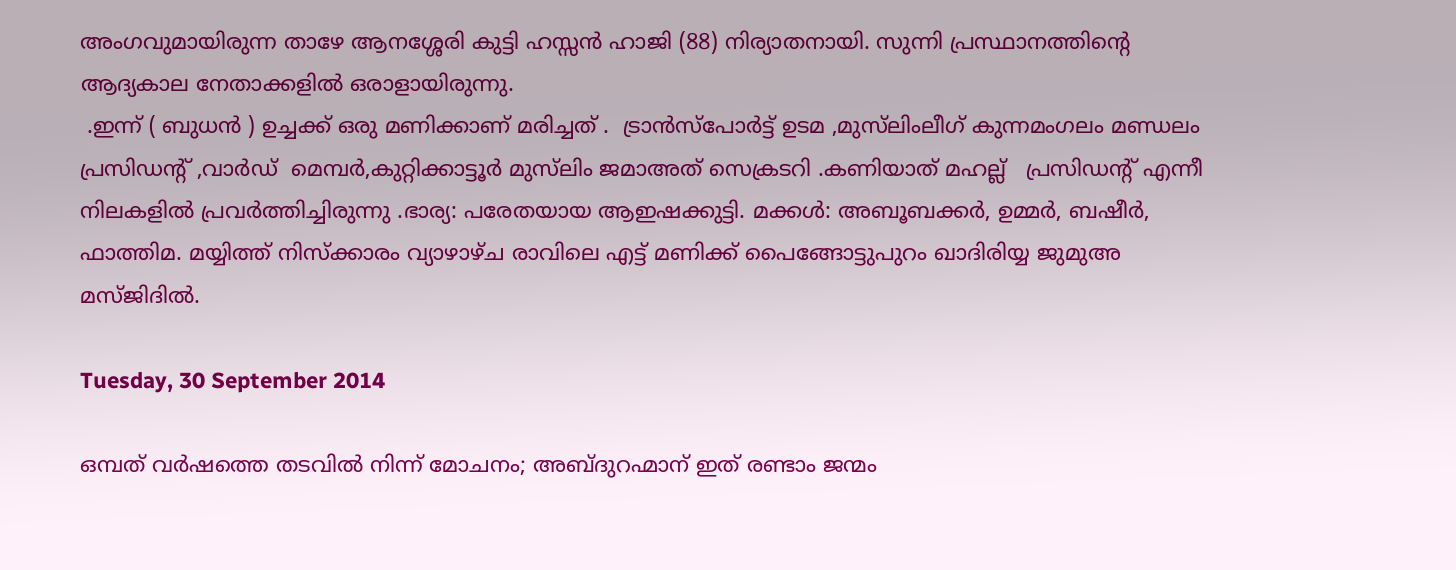അംഗവുമായിരുന്ന താഴേ ആനശ്ശേരി കുട്ടി ഹസ്സന്‍ ഹാജി (88) നിര്യാതനായി. സുന്നി പ്രസ്ഥാനത്തിന്റെ ആദ്യകാല നേതാക്കളില്‍ ഒരാളായിരുന്നു.
 .ഇന്ന് ( ബുധൻ ) ഉച്ചക്ക് ഒരു മണിക്കാണ് മരിച്ചത് .  ട്രാൻസ്പോർട്ട് ഉടമ ,മുസ്‌ലിംലീഗ് കുന്നമംഗലം മണ്ഡലം പ്രസിഡന്റ് ,വാർഡ്‌  മെമ്പർ,കുറ്റിക്കാട്ടൂർ മുസ്‌ലിം ജമാഅത് സെക്രടറി .കണിയാത് മഹല്ല്   പ്രസിഡന്റ് എന്നീ നിലകളിൽ പ്രവർത്തിച്ചിരുന്നു .ഭാര്യ: പരേതയായ ആഇഷക്കുട്ടി. മക്കള്‍: അബൂബക്കര്‍, ഉമ്മര്‍, ബഷീര്‍, ഫാത്തിമ. മയ്യിത്ത് നിസ്‌ക്കാരം വ്യാഴാഴ്ച രാവിലെ എട്ട് മണിക്ക് പൈങ്ങോട്ടുപുറം ഖാദിരിയ്യ ജുമുഅ മസ്ജിദില്‍.

Tuesday, 30 September 2014

ഒമ്പത് വര്‍ഷത്തെ തടവില്‍ നിന്ന് മോചനം; അബ്ദുറഹ്മാന് ഇത് രണ്ടാം ജന്മം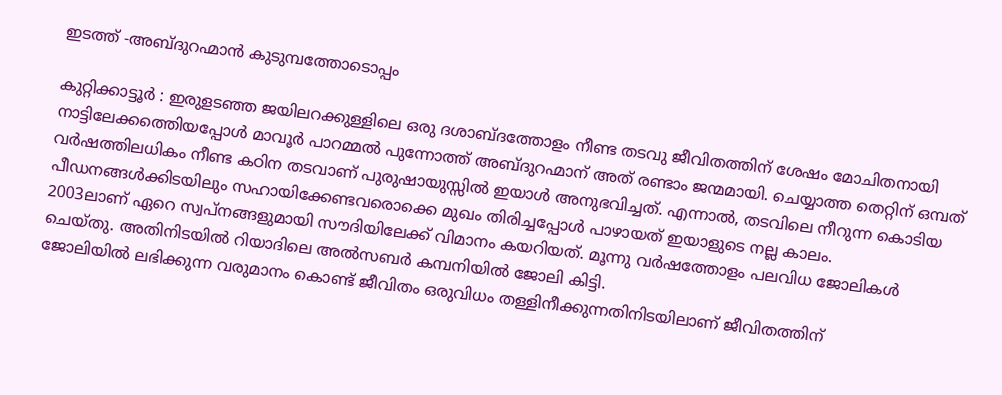ഇടത്ത് -അബ്ദുറഹ്മാൻ കുടുമ്പത്തോടൊപ്പം

കുറ്റിക്കാട്ടൂർ : ഇരുളടഞ്ഞ ജയിലറക്കുള്ളിലെ ഒരു ദശാബ്ദത്തോളം നീണ്ട തടവു ജീവിതത്തിന് ശേഷം മോചിതനായി നാട്ടിലേക്കത്തെിയപ്പോള്‍ മാവൂര്‍ പാറമ്മല്‍ പുന്നോത്ത് അബ്ദുറഹ്മാന് അത് രണ്ടാം ജന്മമായി. ചെയ്യാത്ത തെറ്റിന് ഒമ്പത് വര്‍ഷത്തിലധികം നീണ്ട കഠിന തടവാണ് പുരുഷായുസ്സില്‍ ഇയാള്‍ അനുഭവിച്ചത്. എന്നാല്‍, തടവിലെ നീറുന്ന കൊടിയ പീഡനങ്ങള്‍ക്കിടയിലും സഹായിക്കേണ്ടവരൊക്കെ മുഖം തിരിച്ചപ്പോള്‍ പാഴായത് ഇയാളുടെ നല്ല കാലം.
2003ലാണ് ഏറെ സ്വപ്നങ്ങളുമായി സൗദിയിലേക്ക് വിമാനം കയറിയത്. മൂന്നു വര്‍ഷത്തോളം പലവിധ ജോലികള്‍ ചെയ്തു. അതിനിടയില്‍ റിയാദിലെ അല്‍സബര്‍ കമ്പനിയില്‍ ജോലി കിട്ടി.
ജോലിയില്‍ ലഭിക്കുന്ന വരുമാനം കൊണ്ട് ജീവിതം ഒരുവിധം തള്ളിനീക്കുന്നതിനിടയിലാണ് ജീവിതത്തിന്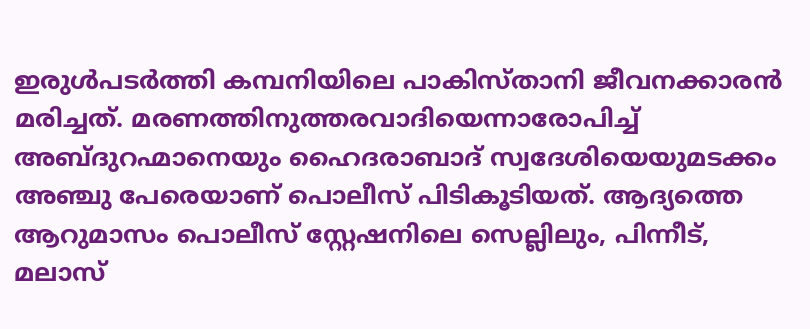ഇരുള്‍പടര്‍ത്തി കമ്പനിയിലെ പാകിസ്താനി ജീവനക്കാരന്‍ മരിച്ചത്. മരണത്തിനുത്തരവാദിയെന്നാരോപിച്ച് അബ്ദുറഹ്മാനെയും ഹൈദരാബാദ് സ്വദേശിയെയുമടക്കം അഞ്ചു പേരെയാണ് പൊലീസ് പിടികൂടിയത്. ആദ്യത്തെ ആറുമാസം പൊലീസ് സ്റ്റേഷനിലെ സെല്ലിലും, പിന്നീട്, മലാസ്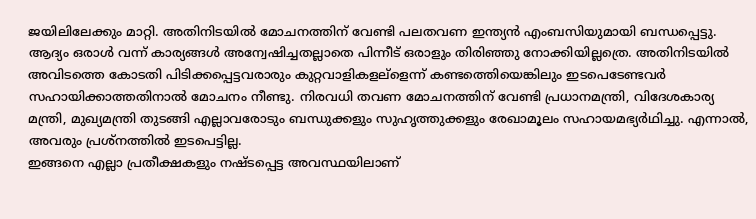ജയിലിലേക്കും മാറ്റി. അതിനിടയില്‍ മോചനത്തിന് വേണ്ടി പലതവണ ഇന്ത്യന്‍ എംബസിയുമായി ബന്ധപ്പെട്ടു. ആദ്യം ഒരാള്‍ വന്ന് കാര്യങ്ങള്‍ അന്വേഷിച്ചതല്ലാതെ പിന്നീട് ഒരാളും തിരിഞ്ഞു നോക്കിയില്ലത്രെ. അതിനിടയില്‍ അവിടത്തെ കോടതി പിടിക്കപ്പെട്ടവരാരും കുറ്റവാളികളല്ളെന്ന് കണ്ടത്തെിയെങ്കിലും ഇടപെടേണ്ടവര്‍ സഹായിക്കാത്തതിനാല്‍ മോചനം നീണ്ടു. നിരവധി തവണ മോചനത്തിന് വേണ്ടി പ്രധാനമന്ത്രി, വിദേശകാര്യ മന്ത്രി, മുഖ്യമന്ത്രി തുടങ്ങി എല്ലാവരോടും ബന്ധുക്കളും സുഹൃത്തുക്കളും രേഖാമൂലം സഹായമഭ്യര്‍ഥിച്ചു. എന്നാല്‍, അവരും പ്രശ്നത്തില്‍ ഇടപെട്ടില്ല.
ഇങ്ങനെ എല്ലാ പ്രതീക്ഷകളും നഷ്ടപ്പെട്ട അവസ്ഥയിലാണ്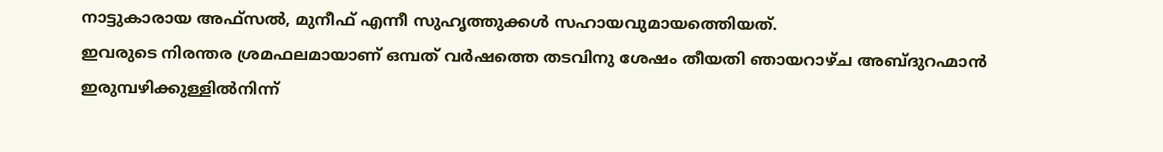നാട്ടുകാരായ അഫ്സല്‍, മുനീഫ് എന്നീ സുഹൃത്തുക്കള്‍ സഹായവുമായത്തെിയത്.
ഇവരുടെ നിരന്തര ശ്രമഫലമായാണ് ഒമ്പത് വര്‍ഷത്തെ തടവിനു ശേഷം തീയതി ഞായറാഴ്ച അബ്ദുറഹ്മാന്‍ ഇരുമ്പഴിക്കുള്ളില്‍നിന്ന്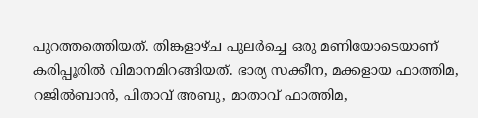പുറത്തത്തെിയത്. തിങ്കളാഴ്ച പുലര്‍ച്ചെ ഒരു മണിയോടെയാണ് കരിപ്പൂരില്‍ വിമാനമിറങ്ങിയത്. ഭാര്യ സക്കീന, മക്കളായ ഫാത്തിമ, റജില്‍ബാന്‍, പിതാവ് അബു, മാതാവ് ഫാത്തിമ,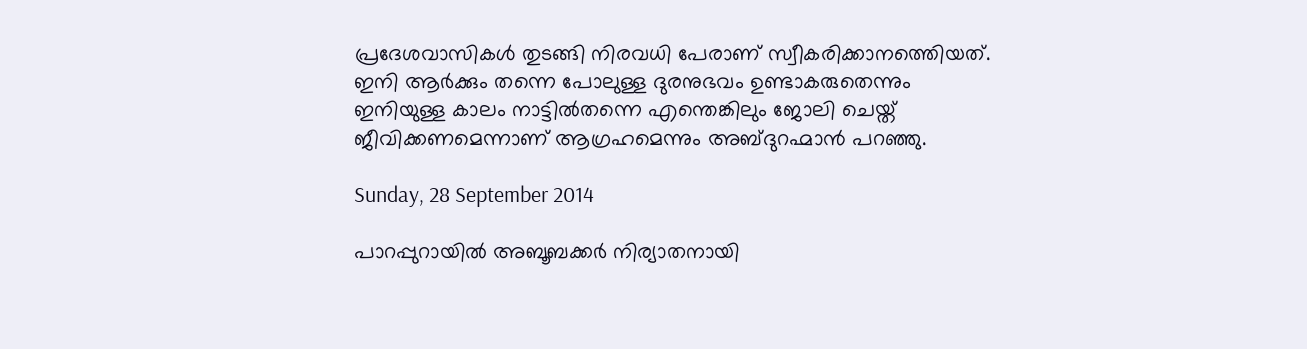പ്രദേശവാസികള്‍ തുടങ്ങി നിരവധി പേരാണ് സ്വീകരിക്കാനത്തെിയത്.
ഇനി ആര്‍ക്കും തന്നെ പോലുള്ള ദുരനുഭവം ഉണ്ടാകരുതെന്നും ഇനിയുള്ള കാലം നാട്ടില്‍തന്നെ എന്തെങ്കിലും ജോലി ചെയ്ത് ജീവിക്കണമെന്നാണ് ആഗ്രഹമെന്നും അബ്ദുറഹ്മാന്‍ പറഞ്ഞു.

Sunday, 28 September 2014

പാറപ്പുറായിൽ അബൂബക്കർ നിര്യാതനായി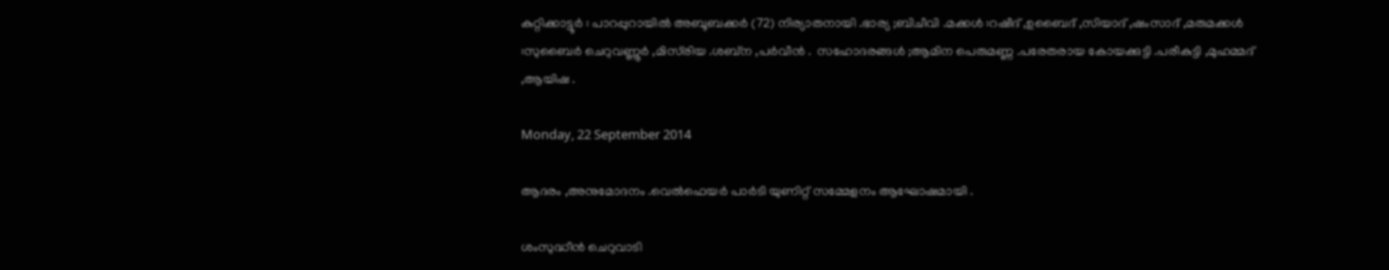കുറ്റിക്കാട്ടൂർ : പാറപ്പുറായിൽ അബൂബക്കർ (72) നിര്യാതനായി .ഭാര്യ ;ബിചീവി .മക്കൾ :റഷീദ് ,ഉബൈദ് ,സിയാദ് ,ഷംസാദ് ,മരുമക്കൾ :സുബൈർ ചെറുവണ്ണൂർ ,മിസ്‌രിയ .ശബ്ന ,പർവീൻ .  സഹോദരങ്ങൾ ;ആമിന പെരുമണ്ണ .പരേതരായ കോയക്കുട്ടി .പരീകുട്ടി ,മുഹമ്മദ്‌ ,ആയിഷ .

Monday, 22 September 2014

ആദരം ,അനുമോദനം .വെൽഫെയർ പാർടി യുണിറ്റ് സമ്മേളനം ആഘോഷമായി .

ശംസുദ്ധീൻ ചെറുവാടി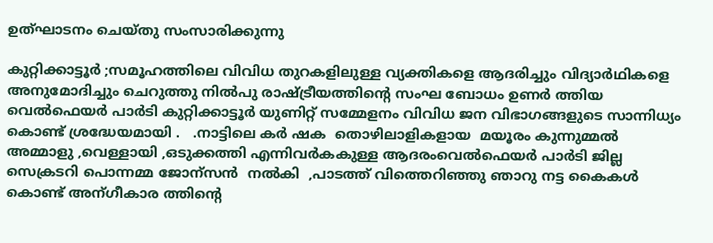ഉത്ഘാടനം ചെയ്തു സംസാരിക്കുന്നു

കുറ്റിക്കാട്ടൂർ ;സമൂഹത്തിലെ വിവിധ തുറകളിലുള്ള വ്യക്തികളെ ആദരിച്ചും വിദ്യാർഥികളെ അനുമോദിച്ചും ചെറുത്തു നിൽപു രാഷ്ട്രീയത്തിന്റെ സംഘ ബോധം ഉണർ ത്തിയ    വെൽഫെയർ പാർടി കുറ്റിക്കാട്ടൂർ യുണിറ്റ് സമ്മേളനം വിവിധ ജന വിഭാഗങ്ങളുടെ സാന്നിധ്യം കൊണ്ട് ശ്രദ്ധേയമായി .   .നാട്ടിലെ കർ ഷക  തൊഴിലാളികളായ  മയൂരം കുന്നുമ്മൽ അമ്മാളു ,വെള്ളായി ,ഒടുക്കത്തി എന്നിവർകകുള്ള ആദരംവെൽഫെയർ പാർടി ജില്ല സെക്രടറി പൊന്നമ്മ ജോന്സൻ  നൽകി  ,പാടത്ത് വിത്തെറിഞ്ഞു ഞാറു നട്ട കൈകൾ കൊണ്ട് അന്ഗീകാര ത്തിന്റെ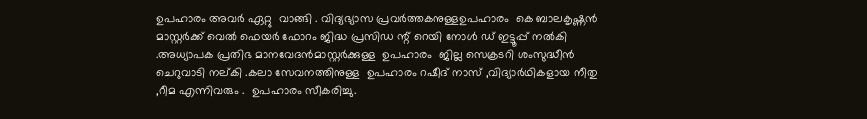ഉപഹാരം അവർ ഏറ്റു  വാങ്ങി . വിദ്യഭ്യാസ പ്രവർത്തകനുള്ളഉപഹാരം  കെ ബാലകൃഷ്ണൻ മാസ്റ്റർക്ക് വെൽ ഫെയർ ഫോറം ജിദ്ധ പ്രസിഡ ന്റ് റെയി നോൾ ഡ്‌ ഇട്ടൂപ്പ് നൽകി .അധ്യാപക പ്രതിഭ മാനവേദൻമാസ്റ്റർക്കുള്ള  ഉപഹാരം  ജില്ല സെക്രടറി ശംസുദ്ധീൻ ചെറുവാടി നല്കി .കലാ സേവനത്തിനുള്ള  ഉപഹാരം റഷീദ് നാസ് ,വിദ്യാർഥികളായ നീതു ,റീമ എന്നിവരും .  ഉപഹാരം സീകരിച്ചു.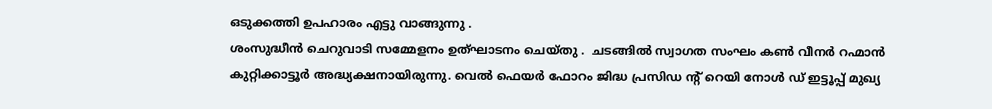ഒടുക്കത്തി ഉപഹാരം എട്ടു വാങ്ങുന്നു .
ശംസുദ്ധീൻ ചെറുവാടി സമ്മേളനം ഉത്ഘാടനം ചെയ്തു .  ചടങ്ങിൽ സ്വാഗത സംഘം കണ്‍ വീനർ റഹ്മാൻ കുറ്റിക്കാട്ടൂർ അദ്ധ്യക്ഷനായിരുന്നു. വെൽ ഫെയർ ഫോറം ജിദ്ധ പ്രസിഡ ന്റ് റെയി നോൾ ഡ്‌ ഇട്ടൂപ്പ് മുഖ്യ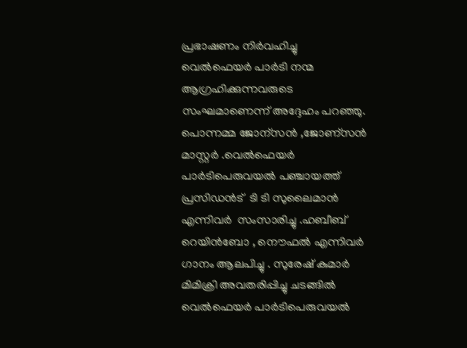പ്രഭാഷണം നിർവഹിച്ചു വെൽഫെയർ പാർടി നന്മ ആഗ്രഹിക്കുന്നവരുടെ സംഘമാണെന്ന് അദ്ദേഹം പറഞ്ഞു. പൊന്നമ്മ ജോന്സൻ ,ജോണ്സൻ മാസ്റ്റർ .വെൽഫെയർ പാർടിപെരുവയൽ പഞ്ചായത്ത് പ്രസിഡൻട്  ടി ടി സുലൈമാൻ എന്നിവർ  സംസാരിച്ചു .ഹബീബ് റെയിൻബോ , നൌഫൽ എന്നിവർ ഗാനം ആലപിച്ചു . സുരേഷ് കുമാർ മിമിക്രി അവതരിപ്പിച്ചു ചടങ്ങിൽ വെൽഫെയർ പാർടിപെരുവയൽ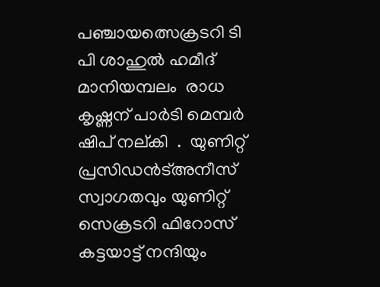പഞ്ചായത്സെക്രടറി ടി പി ശാഹുൽ ഹമീദ് മാനിയമ്പലം  രാധ കൃഷ്ണന് പാർടി മെമ്പർ  ഷിപ് നല്കി  .  യുണിറ്റ്  പ്രസിഡൻട്അനീസ്‌ സ്വാഗതവും യുണിറ്റ് സെക്രടറി ഫിറോസ്‌ കട്ടയാട്ട് നന്ദിയും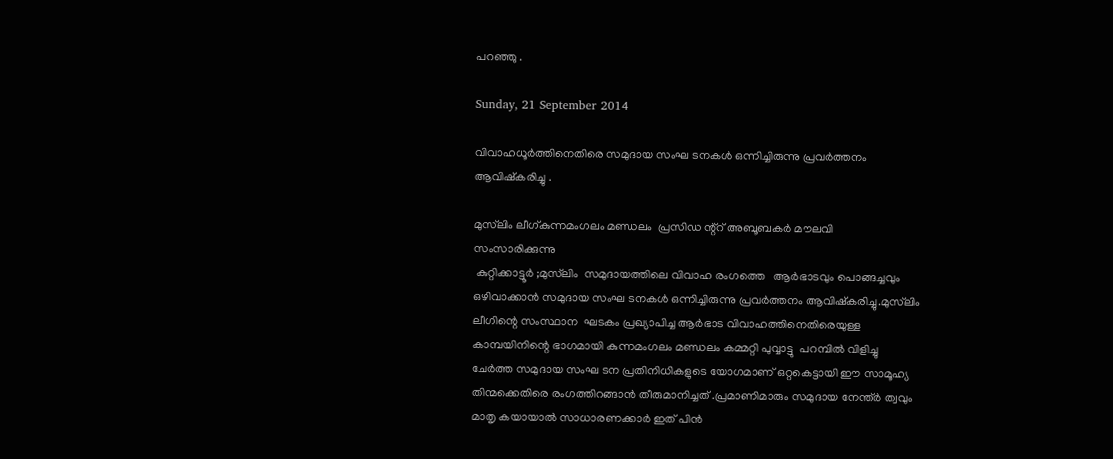പറഞ്ഞു .

Sunday, 21 September 2014

വിവാഹധൂർത്തിനെതിരെ സമുദായ സംഘ ടനകൾ ഒന്നിച്ചിരുന്നു പ്രവർത്തനം ആവിഷ്കരിച്ചു .

മുസ്‌ലിം ലീഗ്കുന്നമംഗലം മണ്ഡലം  പ്രസിഡ ന്റ്റ് അബൂബകർ മൗലവി   സംസാരിക്കുന്നു
 കുറ്റിക്കാട്ടൂർ ;മുസ്‌ലിം  സമുദായത്തിലെ വിവാഹ രംഗത്തെ   ആർഭാടവും പൊങ്ങച്ചവും ഒഴിവാക്കാൻ സമുദായ സംഘ ടനകൾ ഒന്നിച്ചിരുന്നു പ്രവർത്തനം ആവിഷ്കരിച്ചു.മുസ്‌ലിം ലീഗിന്റെ സംസ്ഥാന  ഘടകം പ്രഖ്യാപിച്ച ആർഭാട വിവാഹത്തിനെതിരെയുള്ള കാമ്പയിനിന്റെ ഭാഗമായി കുന്നമംഗലം മണ്ഡലം കമ്മറ്റി പുവ്വാട്ടു  പറമ്പിൽ വിളിച്ചു ചേർത്ത സമുദായ സംഘ ടന പ്രതിനിധികളുടെ യോഗമാണ് ഒറ്റകെട്ടായി ഈ സാമൂഹ്യ തിന്മക്കെതിരെ രംഗത്തിറങ്ങാൻ തീരുമാനിച്ചത് .പ്രമാണിമാരും സമുദായ നേന്ത്ർ ത്വവും മാതൃ കയായാൽ സാധാരണക്കാർ ഇത് പിൻ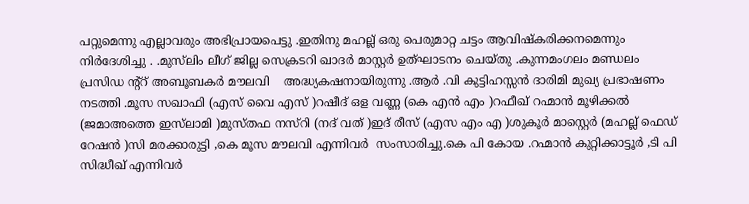പറ്റുമെന്നു എല്ലാവരും അഭിപ്രായപെട്ടു .ഇതിനു മഹല്ല് ഒരു പെരുമാറ്റ ചട്ടം ആവിഷ്കരിക്കനമെന്നും നിർദേശിച്ചു . .മുസ്‌ലിം ലീഗ് ജില്ല സെക്രടറി ഖാദർ മാസ്റ്റർ ഉത്ഘാടനം ചെയ്തു .കുന്നമംഗലം മണ്ഡലം പ്രസിഡ ന്റ്റ് അബൂബകർ മൗലവി    അദ്ധ്യകഷനായിരുന്നു .ആർ .വി കുട്ടിഹസ്സൻ ദാരിമി മുഖ്യ പ്രഭാഷണം നടത്തി .മൂസ സഖാഫി (എസ് വൈ എസ് )റഷീദ് ഒള വണ്ണ (കെ എൻ എം )റഫീഖ് റഹ്മാൻ മൂഴിക്കൽ (ജമാഅത്തെ ഇസ്‌ലാമി )മുസ്തഫ നസ്റി (നദ് വത് )ഇദ് രീസ് (എസ എം എ )ശുകൂർ മാസ്റ്റെർ (മഹല്ല് ഫെഡ് റേഷൻ )സി മരക്കാരുട്ടി ,കെ മൂസ മൗലവി എന്നിവര്‍  സംസാരിച്ചു.കെ പി കോയ .റഹ്മാൻ കുറ്റിക്കാട്ടൂർ ,ടി പി സിദ്ധീഖ് എന്നിവർ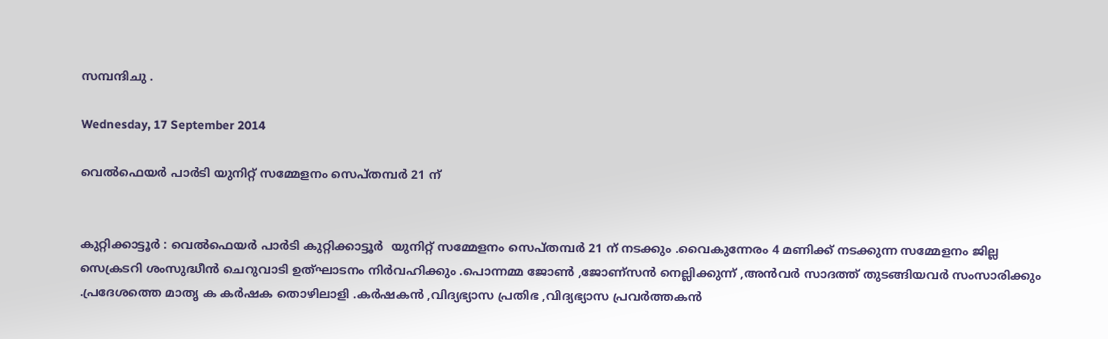സമ്പന്ദിചു .

Wednesday, 17 September 2014

വെൽഫെയർ പാർടി യുനിറ്റ് സമ്മേളനം സെപ്തമ്പർ 21 ന്


കുറ്റിക്കാട്ടൂർ : വെൽഫെയർ പാർടി കുറ്റിക്കാട്ടൂർ  യുനിറ്റ് സമ്മേളനം സെപ്തമ്പർ 21 ന് നടക്കും .വൈകുന്നേരം 4 മണിക്ക് നടക്കുന്ന സമ്മേളനം ജില്ല സെക്രടറി ശംസുദ്ധീൻ ചെറുവാടി ഉത്ഘാടനം നിർവഹിക്കും .പൊന്നമ്മ ജോണ്‍ ,ജോണ്സൻ നെല്ലിക്കുന്ന് ,അൻവർ സാദത്ത്‌ തുടങ്ങിയവർ സംസാരിക്കും .പ്രദേശത്തെ മാതൃ ക കർഷക തൊഴിലാളി .കർഷകൻ ,വിദ്യഭ്യാസ പ്രതിഭ ,വിദ്യഭ്യാസ പ്രവർത്തകൻ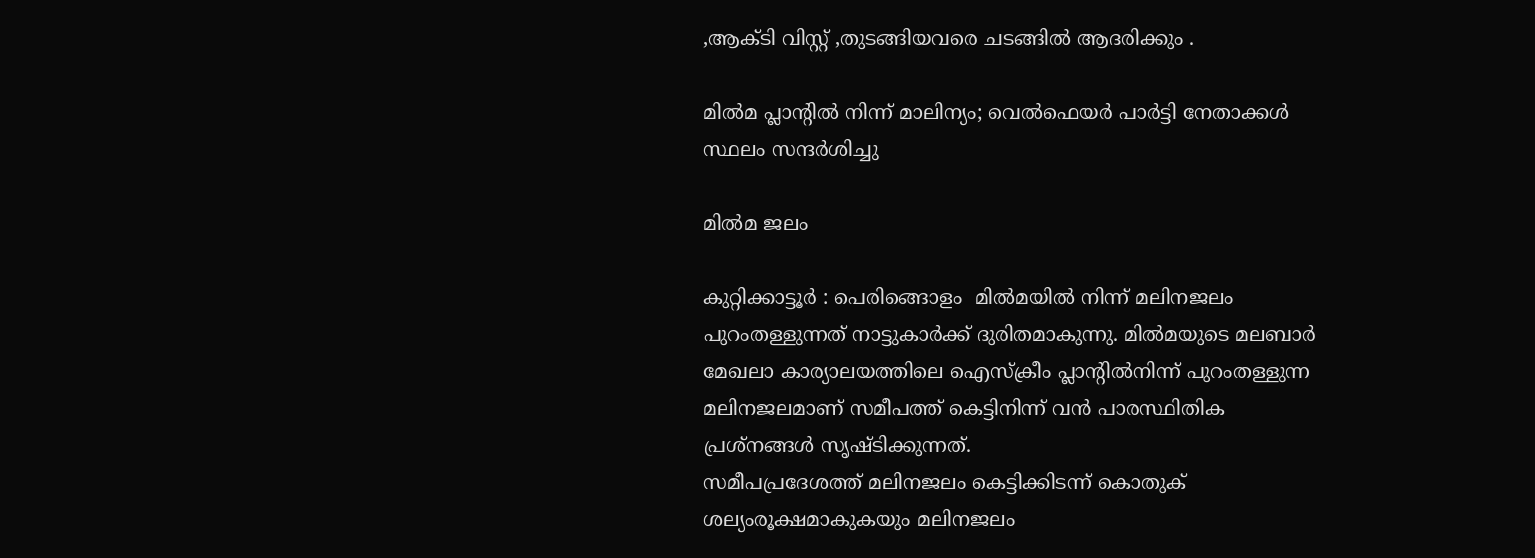,ആക്ടി വിസ്റ്റ് ,തുടങ്ങിയവരെ ചടങ്ങിൽ ആദരിക്കും .

മില്‍മ പ്ലാന്റില്‍ നിന്ന് മാലിന്യം; വെല്‍ഫെയര്‍ പാര്‍ട്ടി നേതാക്കള്‍ സ്ഥലം സന്ദര്‍ശിച്ചു

മിൽമ ജലം

കുറ്റിക്കാട്ടൂർ : പെരിങ്ങൊളം  മില്‍മയില്‍ നിന്ന് മലിനജലം പുറംതള്ളുന്നത് നാട്ടുകാര്‍ക്ക് ദുരിതമാകുന്നു. മില്‍മയുടെ മലബാര്‍ മേഖലാ കാര്യാലയത്തിലെ ഐസ്‌ക്രീം പ്ലാന്റില്‍നിന്ന് പുറംതള്ളുന്ന മലിനജലമാണ് സമീപത്ത് കെട്ടിനിന്ന് വന്‍ പാരസ്ഥിതിക പ്രശ്‌നങ്ങള്‍ സൃഷ്ടിക്കുന്നത്.
സമീപപ്രദേശത്ത് മലിനജലം കെട്ടിക്കിടന്ന് കൊതുക് ശല്യംരൂക്ഷമാകുകയും മലിനജലം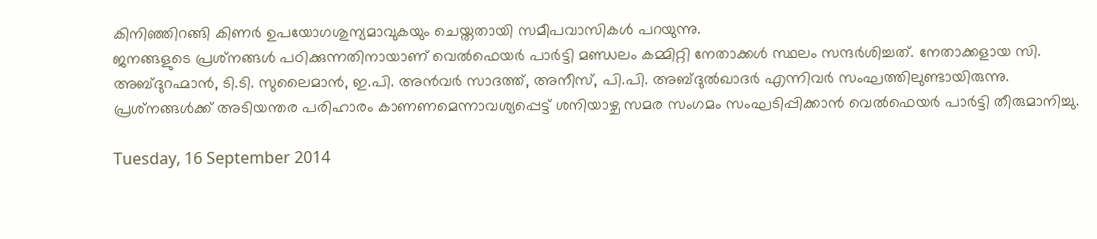കിനിഞ്ഞിറങ്ങി കിണര്‍ ഉപയോഗശുന്യമാവുകയും ചെയ്തതായി സമീപവാസികള്‍ പറയുന്നു.
ജനങ്ങളുടെ പ്രശ്‌നങ്ങള്‍ പഠിക്കുന്നതിനായാണ് വെല്‍ഫെയര്‍ പാര്‍ട്ടി മണ്ഡലം കമ്മിറ്റി നേതാക്കള്‍ സ്ഥലം സന്ദര്‍ശിച്ചത്. നേതാക്കളായ സി. അബ്ദുറഹ്മാന്‍, ടി.ടി. സുലൈമാന്‍, ഇ.പി. അന്‍വര്‍ സാദത്ത്, അനീസ്, പി.പി. അബ്ദുല്‍ഖാദര്‍ എന്നിവര്‍ സംഘത്തിലുണ്ടായിരുന്നു.
പ്രശ്‌നങ്ങള്‍ക്ക് അടിയന്തര പരിഹാരം കാണണമെന്നാവശ്യപ്പെട്ട് ശനിയാഴ്ച സമര സംഗമം സംഘടിപ്പിക്കാന്‍ വെല്‍ഫെയര്‍ പാര്‍ട്ടി തീരുമാനിച്ചു.

Tuesday, 16 September 2014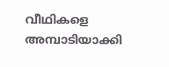വീഥികളെ അമ്പാടിയാക്കി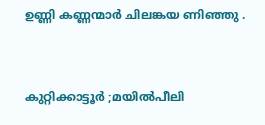ഉണ്ണി കണ്ണന്മാർ ചിലങ്കയ ണിഞ്ഞു .


കുറ്റിക്കാട്ടൂർ ;മയിൽ‌പീലി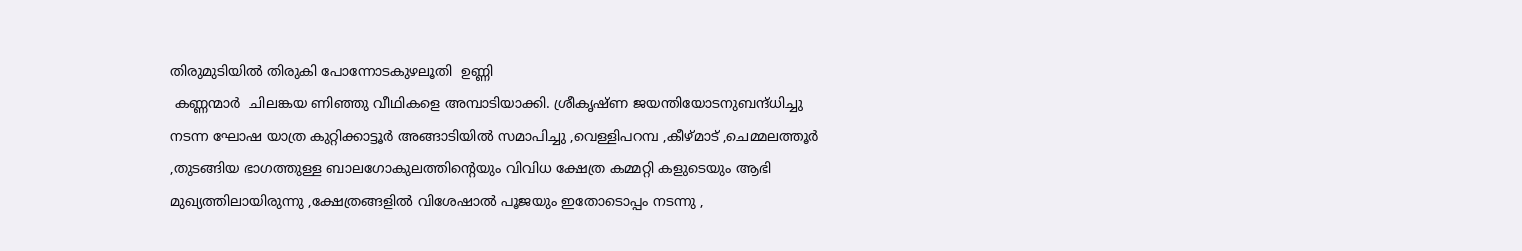തിരുമുടിയിൽ തിരുകി പോന്നോടകുഴലൂതി  ഉണ്ണി
 കണ്ണന്മാർ  ചിലങ്കയ ണിഞ്ഞു വീഥികളെ അമ്പാടിയാക്കി. ശ്രീകൃഷ്ണ ജയന്തിയോടനുബന്ദ്ധിച്ചു നടന്ന ഘോഷ യാത്ര കുറ്റിക്കാട്ടൂർ അങ്ങാടിയിൽ സമാപിച്ചു ,വെള്ളിപറമ്പ ,കീഴ്മാട് ,ചെമ്മലത്തൂർ ,തുടങ്ങിയ ഭാഗത്തുള്ള ബാലഗോകുലത്തിന്റെയും വിവിധ ക്ഷേത്ര കമ്മറ്റി കളുടെയും ആഭി മുഖ്യത്തിലായിരുന്നു ,ക്ഷേത്രങ്ങളിൽ വിശേഷാൽ പൂജയും ഇതോടൊപ്പം നടന്നു ,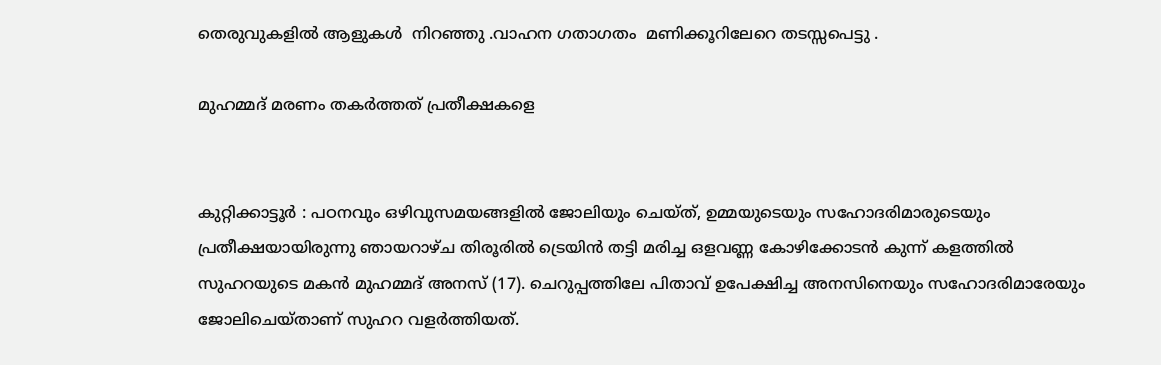തെരുവുകളിൽ ആളുകൾ  നിറഞ്ഞു .വാഹന ഗതാഗതം  മണിക്കൂറിലേറെ തടസ്സപെട്ടു .

മുഹമ്മദ് മരണം തകര്‍ത്തത് പ്രതീക്ഷകളെ


കുറ്റിക്കാട്ടൂർ : പഠനവും ഒഴിവുസമയങ്ങളില്‍ ജോലിയും ചെയ്ത്, ഉമ്മയുടെയും സഹോദരിമാരുടെയും പ്രതീക്ഷയായിരുന്നു ഞായറാഴ്ച തിരൂരില്‍ ട്രെയിന്‍ തട്ടി മരിച്ച ഒളവണ്ണ കോഴിക്കോടന്‍ കുന്ന് കളത്തില്‍ സുഹറയുടെ മകന്‍ മുഹമ്മദ് അനസ് (17). ചെറുപ്പത്തിലേ പിതാവ് ഉപേക്ഷിച്ച അനസിനെയും സഹോദരിമാരേയും ജോലിചെയ്താണ് സുഹറ വളര്‍ത്തിയത്.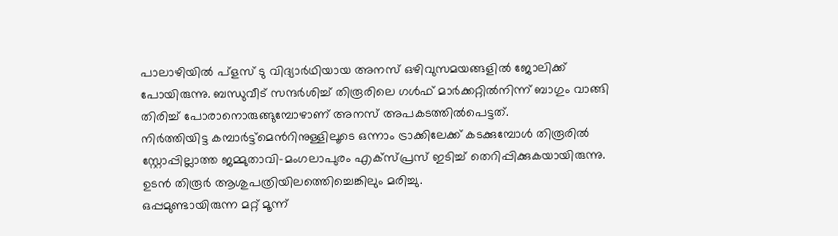പാലാഴിയില്‍ പ്ളസ് ടു വിദ്യാര്‍ഥിയായ അനസ് ഒഴിവുസമയങ്ങളില്‍ ജോലിക്ക് പോയിരുന്നു. ബന്ധുവീട് സന്ദര്‍ശിച്ച് തിരൂരിലെ ഗള്‍ഫ് മാര്‍ക്കറ്റില്‍നിന്ന് ബാഗും വാങ്ങി തിരിച്ച് പോരാനൊരുങ്ങുമ്പോഴാണ് അനസ് അപകടത്തില്‍പെട്ടത്.
നിര്‍ത്തിയിട്ട കമ്പാര്‍ട്ട്മെന്‍റിനുള്ളിലൂടെ ഒന്നാം ട്രാക്കിലേക്ക് കടക്കുമ്പോള്‍ തിരൂരില്‍ സ്റ്റോപ്പില്ലാത്ത ജമ്മുതാവി–മംഗലാപുരം എക്സ്പ്രസ് ഇടിച്ച് തെറിപ്പിക്കുകയായിരുന്നു. ഉടന്‍ തിരൂര്‍ ആശുപത്രിയിലത്തെിച്ചെങ്കിലും മരിച്ചു.
ഒപ്പമുണ്ടായിരുന്ന മറ്റ് മൂന്ന്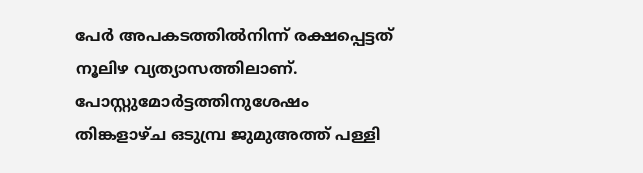പേര്‍ അപകടത്തില്‍നിന്ന് രക്ഷപ്പെട്ടത് നൂലിഴ വ്യത്യാസത്തിലാണ്.
പോസ്റ്റുമോര്‍ട്ടത്തിനുശേഷം തിങ്കളാഴ്ച ഒടുമ്പ്ര ജുമുഅത്ത് പള്ളി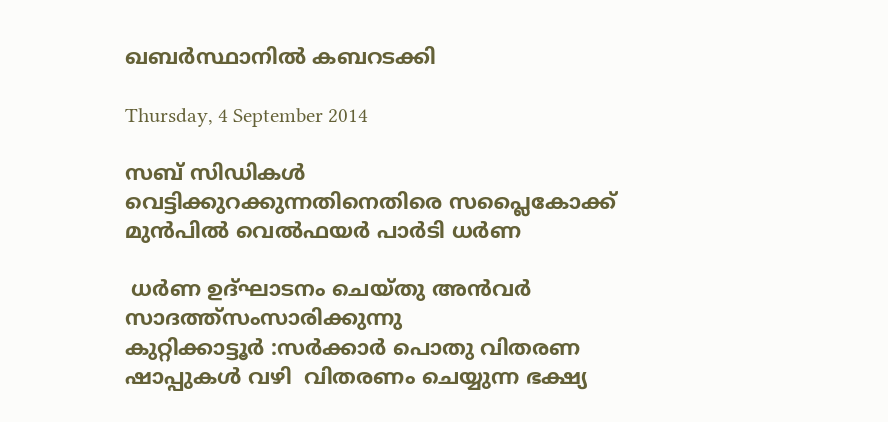ഖബര്‍സ്ഥാനില്‍ കബറടക്കി

Thursday, 4 September 2014

സബ് സിഡികൾ വെട്ടിക്കുറക്കുന്നതിനെതിരെ സപ്ലൈകോക്ക് മുൻപിൽ വെൽഫയർ പാർടി ധർണ

 ധർണ ഉദ്ഘാടനം ചെയ്തു അൻവർ സാദത്ത്‌സംസാരിക്കുന്നു
കുറ്റിക്കാട്ടൂർ :സർക്കാർ പൊതു വിതരണ ഷാപ്പുകൾ വഴി  വിതരണം ചെയ്യുന്ന ഭക്ഷ്യ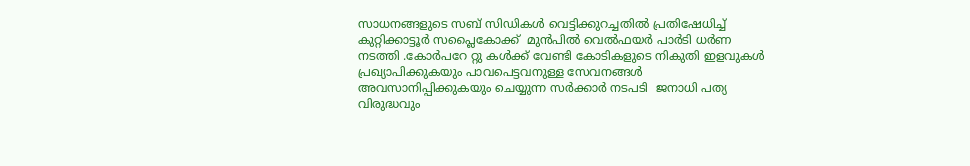സാധനങ്ങളുടെ സബ് സിഡികൾ വെട്ടിക്കുറച്ചതിൽ പ്രതിഷേധിച്ച്   കുറ്റിക്കാട്ടൂർ സപ്ലൈകോക്ക്  മുൻപിൽ വെൽഫയർ പാർടി ധർണ നടത്തി .കോർപറേ റ്റു കൾക്ക് വേണ്ടി കോടികളുടെ നികുതി ഇളവുകൾ പ്രഖ്യാപിക്കുകയും പാവപെട്ടവനുള്ള സേവനങ്ങൾ അവസാനിപ്പിക്കുകയും ചെയ്യുന്ന സർക്കാർ നടപടി  ജനാധി പത്യ വിരുദ്ധവും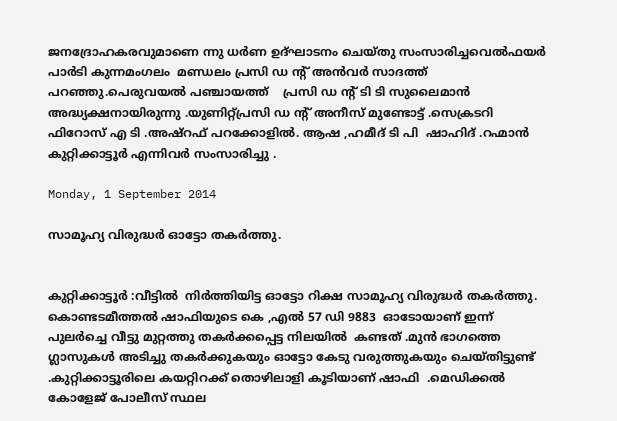ജനദ്രോഹകരവുമാണെ ന്നു ധർണ ഉദ്ഘാടനം ചെയ്തു സംസാരിച്ചവെൽഫയർ പാർടി കുന്നമംഗലം  മണ്ഡലം പ്രസി ഡ ന്റ് അൻവർ സാദത്ത്‌ പറഞ്ഞു.പെരുവയൽ പഞ്ചായത്ത്‌    പ്രസി ഡ ന്റ് ടി ടി സുലൈമാൻ അദ്ധ്യക്ഷനായിരുന്നു .യുണിറ്റ്പ്രസി ഡ ന്റ് അനീസ്‌ മുണ്ടോട്ട് .സെക്രടറി ഫിറോസ്‌ എ ടി .അഷ്‌റഫ്‌ പറക്കോളിൽ. ആഷ ,ഹമീദ് ടി പി  ഷാഹിദ് .റഹ്മാൻ കുറ്റിക്കാട്ടൂർ എന്നിവർ സംസാരിച്ചു .

Monday, 1 September 2014

സാമൂഹ്യ വിരുദ്ധർ ഓട്ടോ തകർത്തു.


കുറ്റിക്കാട്ടൂർ :വീട്ടിൽ  നിർത്തിയിട്ട ഓട്ടോ റിക്ഷ സാമൂഹ്യ വിരുദ്ധർ തകർത്തു.  കൊണ്ടടമീത്തൽ ഷാഫിയുടെ കെ ,എൽ 57 ഡി 9883  ഓടോയാണ് ഇന്ന് പുലർച്ചെ വീട്ടു മുറ്റത്തു തകർക്കപ്പെട്ട നിലയിൽ  കണ്ടത് .മുൻ ഭാഗത്തെ ഗ്ലാസുകൾ അടിച്ചു തകർക്കുകയും ഓട്ടോ കേടു വരുത്തുകയും ചെയ്തിട്ടുണ്ട് .കുറ്റിക്കാട്ടൂരിലെ കയറ്റിറക്ക് തൊഴിലാളി കൂടിയാണ് ഷാഫി  .മെഡിക്കൽ കോളേജ് പോലീസ് സ്ഥല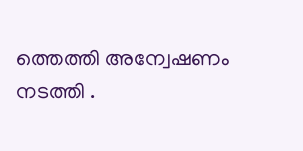ത്തെത്തി അന്വേഷണം നടത്തി .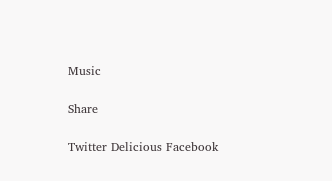Music

Share

Twitter Delicious Facebook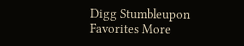Digg Stumbleupon Favorites More